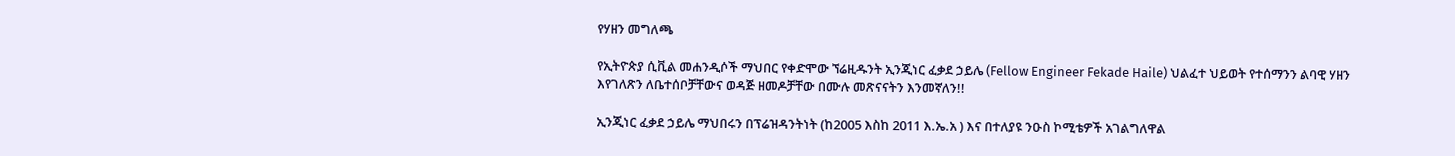የሃዘን መግለጫ

የኢትዮጵያ ሲቪል መሐንዲሶች ማህበር የቀድሞው ኘሬዚዱንት ኢንጂነር ፈቃደ ኃይሌ (Fellow Engineer Fekade Haile) ህልፈተ ህይወት የተሰማንን ልባዊ ሃዘን እየገለጽን ለቤተሰቦቻቸውና ወዳጅ ዘመዶቻቸው በሙሉ መጽናናትን እንመኛለን!!

ኢንጂነር ፈቃደ ኃይሌ ማህበሩን በፕሬዝዳንትነት (ከ2005 እስከ 2011 እ.ኤ.አ ) እና በተለያዩ ንዑስ ኮሚቴዎች አገልግለዋል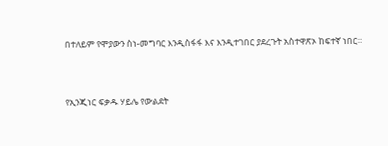በተለይም የሞያውን ስነ-መግባር እንዲስፋፋ እና እንዲተገበር ያደረጉት አስተዋጽኦ ከፍተኛ ነበር።



የኢንጂነር ፍቃዱ ሃይሌ የውልደት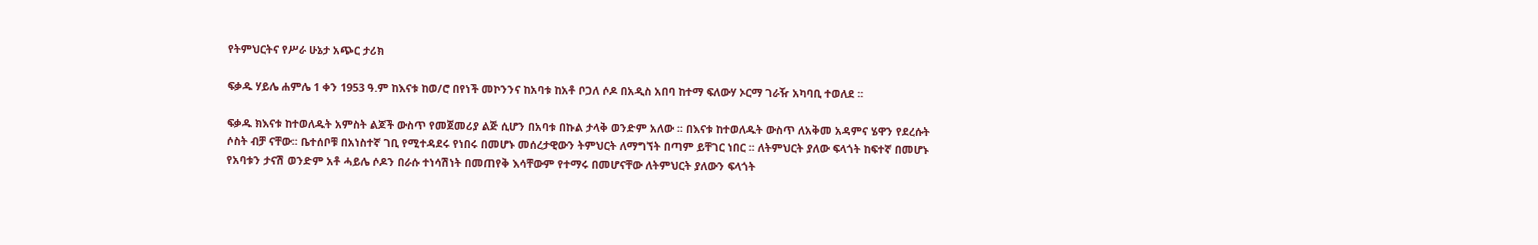የትምህርትና የሥራ ሁኔታ አጭር ታሪክ

ፍቃዱ ሃይሌ ሐምሌ 1 ቀን 1953 ዓ.ም ከእናቱ ከወ/ሮ በየነች መኮንንና ከአባቱ ከአቶ ቦጋለ ሶዶ በአዲስ አበባ ከተማ ፍለውሃ ኦርማ ገራዥ አካባቢ ተወለደ ፡፡

ፍቃዱ ክእናቱ ከተወለዱት አምስት ልጆች ውስጥ የመጀመሪያ ልጅ ሲሆን በአባቱ በኩል ታላቅ ወንድም አለው ፡፡ በእናቱ ከተወለዱት ውስጥ ለአቅመ አዳምና ሄዋን የደረሱት ሶስት ብቻ ናቸው፡፡ ቤተሰቦቹ በአነስተኛ ገቢ የሚተዳደሩ የነበሩ በመሆኑ መሰረታዊውን ትምህርት ለማግኘት በጣም ይቸገር ነበር ፡፡ ለትምህርት ያለው ፍላጎት ከፍተኛ በመሆኑ የአባቱን ታናሽ ወንድም አቶ ሓይሌ ሶዶን በራሱ ተነሳሽነት በመጠየቅ እሳቸውም የተማሩ በመሆናቸው ለትምህርት ያለውን ፍላጎት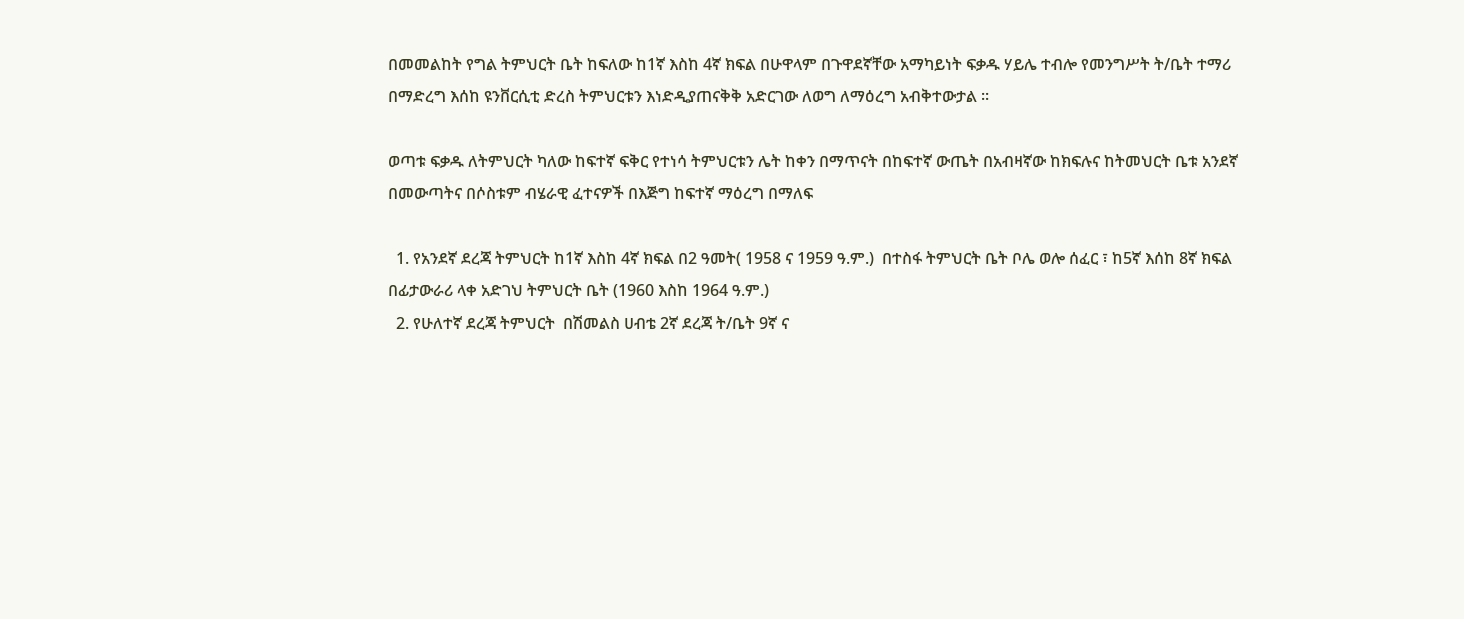በመመልከት የግል ትምህርት ቤት ከፍለው ከ1ኛ እስከ 4ኛ ክፍል በሁዋላም በጉዋደኛቸው አማካይነት ፍቃዱ ሃይሌ ተብሎ የመንግሥት ት/ቤት ተማሪ በማድረግ እሰከ ዩንቨርሲቲ ድረስ ትምህርቱን እነድዲያጠናቅቅ አድርገው ለወግ ለማዕረግ አብቅተውታል ፡፡

ወጣቱ ፍቃዱ ለትምህርት ካለው ከፍተኛ ፍቅር የተነሳ ትምህርቱን ሌት ከቀን በማጥናት በከፍተኛ ውጤት በአብዛኛው ከክፍሉና ከትመህርት ቤቱ አንደኛ በመውጣትና በሶስቱም ብሄራዊ ፈተናዎች በእጅግ ከፍተኛ ማዕረግ በማለፍ

  1. የአንደኛ ደረጃ ትምህርት ከ1ኛ እስከ 4ኛ ክፍል በ2 ዓመት( 1958 ና 1959 ዓ.ም.)  በተስፋ ትምህርት ቤት ቦሌ ወሎ ሰፈር ፣ ከ5ኛ እሰከ 8ኛ ክፍል በፊታውራሪ ላቀ አድገህ ትምህርት ቤት (1960 እስከ 1964 ዓ.ም.)
  2. የሁለተኛ ደረጃ ትምህርት  በሽመልስ ሀብቴ 2ኛ ደረጃ ት/ቤት 9ኛ ና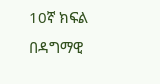10ኛ ክፍል በዳግማዊ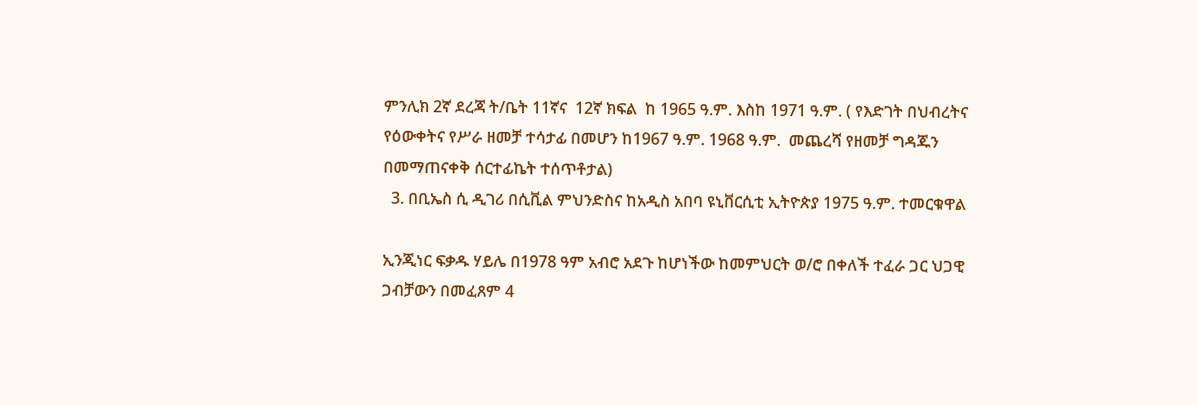ምንሊክ 2ኛ ደረጃ ት/ቤት 11ኛና  12ኛ ክፍል  ከ 1965 ዓ.ም. እስከ 1971 ዓ.ም. ( የእድገት በህብረትና የዕውቀትና የሥራ ዘመቻ ተሳታፊ በመሆን ከ1967 ዓ.ም. 1968 ዓ.ም.  መጨረሻ የዘመቻ ግዳጁን በመማጠናቀቅ ሰርተፊኬት ተሰጥቶታል)
  3. በቢኤስ ሲ ዲገሪ በሲቪል ምህንድስና ከአዲስ አበባ ዩኒቨርሲቲ ኢትዮጵያ 1975 ዓ.ም. ተመርቁዋል

ኢንጂነር ፍቃዱ ሃይሌ በ1978 ዓም አብሮ አደጉ ከሆነችው ከመምህርት ወ/ሮ በቀለች ተፈራ ጋር ህጋዊ ጋብቻውን በመፈጸም 4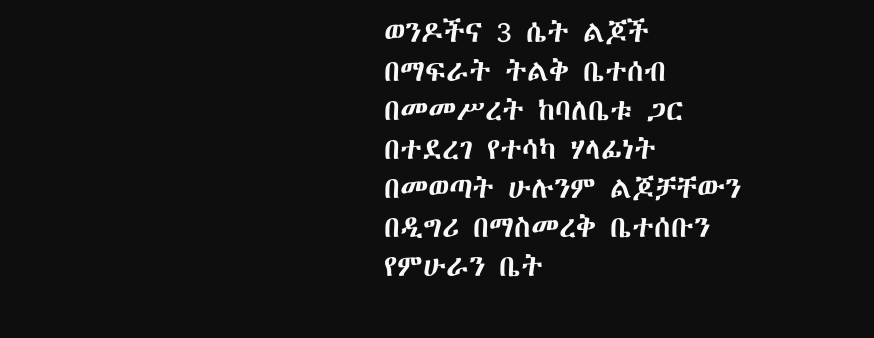ወንዶችና 3 ሴት ልጆች በማፍራት ትልቅ ቤተሰብ በመመሥረት ከባለቤቱ ጋር በተደረገ የተሳካ ሃላፊነት በመወጣት ሁሉንም ልጆቻቸውን በዲግሪ በማስመረቅ ቤተሰቡን የምሁራን ቤት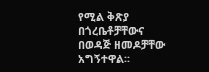የሚል ቅጽያ በጎረቤቶቻቸውና በወዳጅ ዘመዶቻቸው አግኝተዋል፡፡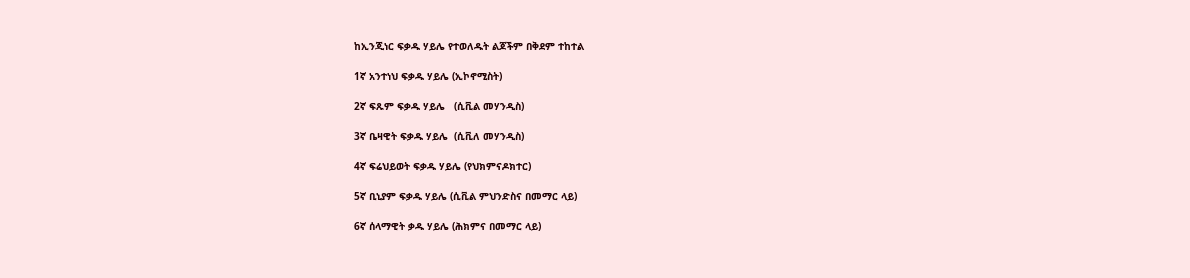ከኢንጂነር ፍቃዱ ሃይሌ የተወለዱት ልጆችም በቅደም ተከተል

1ኛ አንተነህ ፍቃዱ ሃይሌ (ኢኮኖሚስት)

2ኛ ፍጹም ፍቃዱ ሃይሌ   (ሲቪል መሃንዲስ)

3ኛ ቤዛዊት ፍቃዱ ሃይሌ  (ሲቪለ መሃንዲስ)

4ኛ ፍሬህይወት ፍቃዱ ሃይሌ (የህክምናዶክተር)

5ኛ ቢኒያም ፍቃዱ ሃይሌ (ሲቪል ምህንድስና በመማር ላይ)

6ኛ ሰላማዊት ቃዱ ሃይሌ (ሕክምና በመማር ላይ)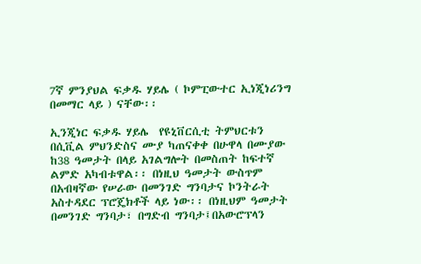7ኛ ምንያህል ፍቃዱ ሃይሌ ( ኮምፒውተር ኢነጂነሪንግ በመማር ላይ ) ናቸው፡፡

ኢንጂነር ፍቃዱ ሃይሌ  የዩኒቨርሲቲ ትምህርቱን በሲቪል ምህንድስና ሙያ ካጠናቀቀ በሁዋላ በሙያው ከ38 ዓመታት በላይ አገልግሎት በመስጠት ከፍተኛ ልምድ አካብቱዋል፡፡ በነዚህ ዓመታት ውስጥም በአብዛኛው የሠራው በመንገድ ግንባታና ኮንትራት አስተዳደር ፕሮጄክቶች ላይ ነው፡፡ በነዚህም ዓመታት በመንገድ ግንባታ፣ በግድብ ግንባታ፤በአውሮፕላን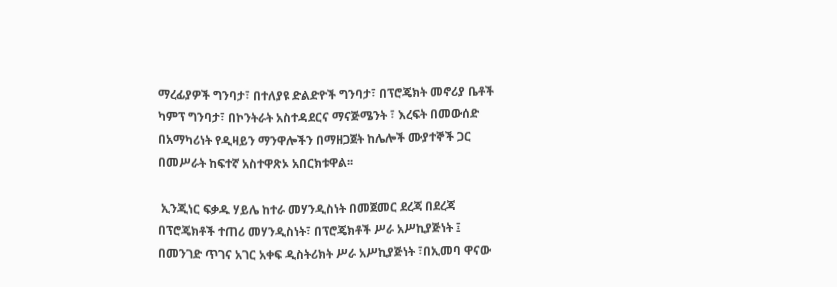ማረፊያዎች ግንባታ፣ በተለያዩ ድልድዮች ግንባታ፣ በፕሮጄክት መኖሪያ ቤቶች ካምፕ ግንባታ፣ በኮንትራት አስተዳደርና ማናጅሜንት ፣ እረፍት በመውሰድ በአማካሪነት የዲዛይን ማንዋሎችን በማዘጋጀት ከሌሎች ሙያተኞች ጋር በመሥራት ከፍተኛ አስተዋጽኦ አበርክቱዋል፡፡

 ኢንጂነር ፍቃዱ ሃይሌ ከተራ መሃንዲስነት በመጀመር ደረጃ በደረጃ በፕሮጄክቶች ተጠሪ መሃንዲስነት፣ በፕሮጄክቶች ሥራ አሥኪያጅነት ፤ በመንገድ ጥገና አገር አቀፍ ዲስትሪክት ሥራ አሥኪያጅነት ፣በኢመባ ዋናው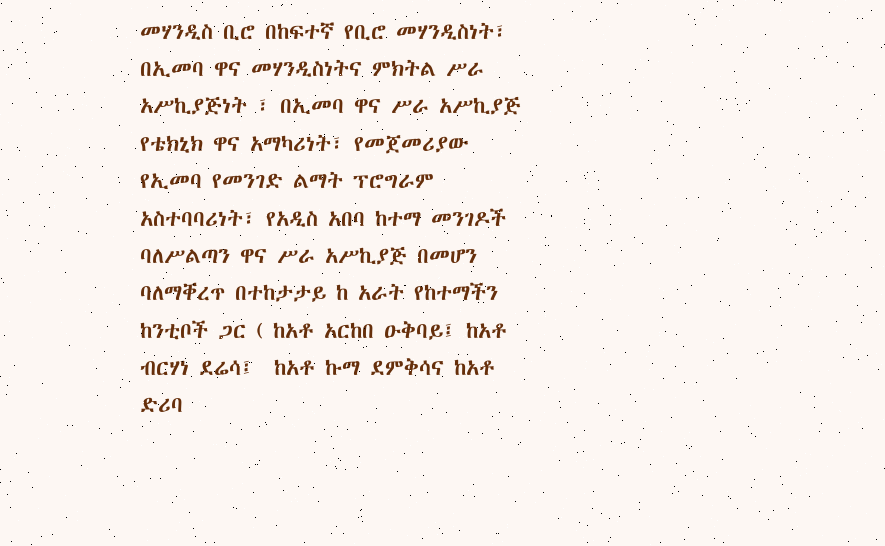መሃንዲስ ቢሮ በከፍተኛ የቢሮ መሃንዲስነት፣ በኢመባ ዋና መሃንዲስነትና ምክትል ሥራ አሥኪያጅነት ፣ በኢመባ ዋና ሥራ አሥኪያጅ የቴክኒክ ዋና አማካሪነት፣ የመጀመሪያው የኢመባ የመንገድ ልማት ፕሮግራም  አስተባባሪነት፣ የአዲስ አበባ ከተማ መንገዶች ባለሥልጣን ዋና ሥራ አሥኪያጅ በመሆን ባለማቐረጥ በተከታታይ ከ አራት የከተማችን ከንቲቦች ጋር ( ከአቶ አርከበ ዑቅባይ፤ ከአቶ ብርሃነ ደሬሳ፤  ከአቶ ኩማ ደምቅሳና ከአቶ ድሪባ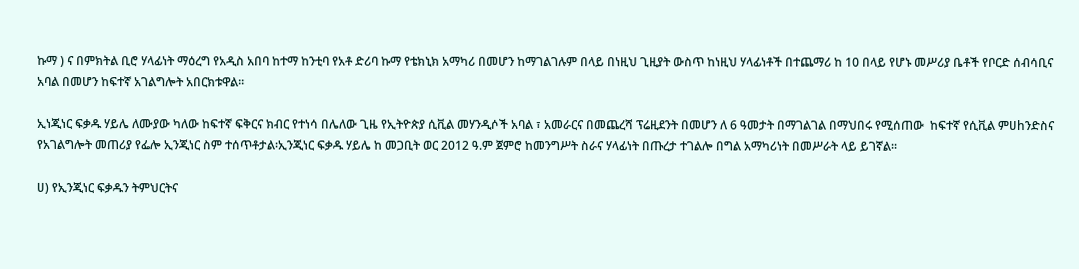ኩማ ) ና በምክትል ቢሮ ሃላፊነት ማዕረግ የአዲስ አበባ ከተማ ከንቲባ የአቶ ድሪባ ኩማ የቴክኒክ አማካሪ በመሆን ከማገልገሉም በላይ በነዚህ ጊዚያት ውስጥ ከነዚህ ሃላፊነቶች በተጨማሪ ከ 10 በላይ የሆኑ መሥሪያ ቤቶች የቦርድ ሰብሳቢና አባል በመሆን ከፍተኛ አገልግሎት አበርክቱዋል፡፡

ኢነጂነር ፍቃዱ ሃይሌ ለሙያው ካለው ከፍተኛ ፍቅርና ክብር የተነሳ በሌለው ጊዜ የኢትዮጵያ ሲቪል መሃንዲሶች አባል ፣ አመራርና በመጨረሻ ፕሬዚደንት በመሆን ለ 6 ዓመታት በማገልገል በማህበሩ የሚሰጠው  ከፍተኛ የሲቪል ምሀhንድስና የአገልግሎት መጠሪያ የፌሎ ኢንጂነር ስም ተሰጥቶታል፡ኢንጂነር ፍቃዱ ሃይሌ ከ መጋቢት ወር 2012 ዓ.ም ጀምሮ ከመንግሥት ስራና ሃላፊነት በጡረታ ተገልሎ በግል አማካሪነት በመሥራት ላይ ይገኛል፡፡

ሀ) የኢንጂነር ፍቃዱን ትምህርትና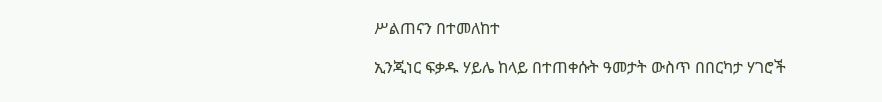ሥልጠናን በተመለከተ

ኢንጂነር ፍቃዱ ሃይሌ ከላይ በተጠቀሱት ዓመታት ውስጥ በበርካታ ሃገሮች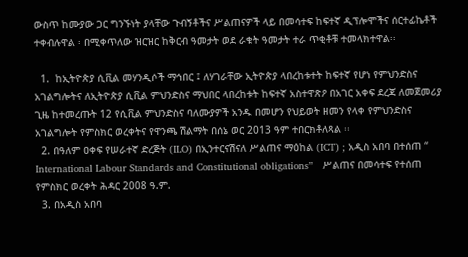ውስጥ ከሙያው ጋር ግንኙነት ያላቸው ጉብኝቶችና ሥልጠናዎች ላይ በመሳተፍ ከፍተኛ ዲፕሎሞችና ሰርተፊኬቶች ተቀብሉዋል ፡ በሚቀጥለው ዝርዝር ከቅርብ ዓመታት ወደ ራቁት ዓመታት ተራ ጥቂቶቹ ተመላክተዋል፡፡

  1.  ከኢትዮጵያ ሲቪል መሃንዲሶች ማኅበር ፤ ለሃገራቸው ኢትዮጵያ ላበረከቱተት ከፍተኛ የሆነ የምህንድስና አገልግሎትና ለኢትዮጵያ ሲቪል ምህንድስና ማህበር ላበረከቱት ከፍተኛ አስተዋጽዖ በአገር አቀፍ ደረጃ ለመጀመሪያ ጊዜ ከተመረጡት 12 የሲቪል ምህንድስና ባለሙያዎች አንዱ በመሆን የህይወት ዘመን የላቀ የምህንድስና አገልግሎት የምስክር ወረቀትና የዋንጫ ሽልማት በሰኔ ወር 2013 ዓም ተበርክቶለጻል ፡፡
  2. በዓለም ዐቀፍ የሠራተኛ ድረጅት (ILO) በኢንተርናሽናለ ሥልጠና ማዕከል (ICT) ; አዲስ አበባ በተሰጠ “ International Labour Standards and Constitutional obligations”   ሥልጠና በመሳተፍ የተሰጠ የምስክር ወረቀት ሕዳር 2008 ዓ.ም.
  3. በአዲስ አበባ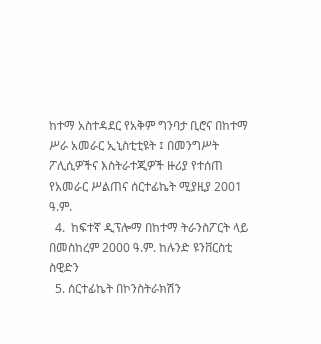ከተማ አስተዳደር የአቅም ግንባታ ቢሮና በከተማ ሥራ አመራር ኢኒስቲቲዩት ፤ በመንግሥት ፖሊሲዎችና እስትራተጂዎች ዙሪያ የተሰጠ የአመራር ሥልጠና ሰርተፊኬት ሚያዚያ 2001 ዓ.ም.
  4.  ከፍተኛ ዲፕሎማ በከተማ ትራንስፖርት ላይ በመስከረም 2000 ዓ.ም. ከሉንድ ዩንቨርስቲ ስዊድን
  5. ሰርተፊኬት በኮንስትራክሽን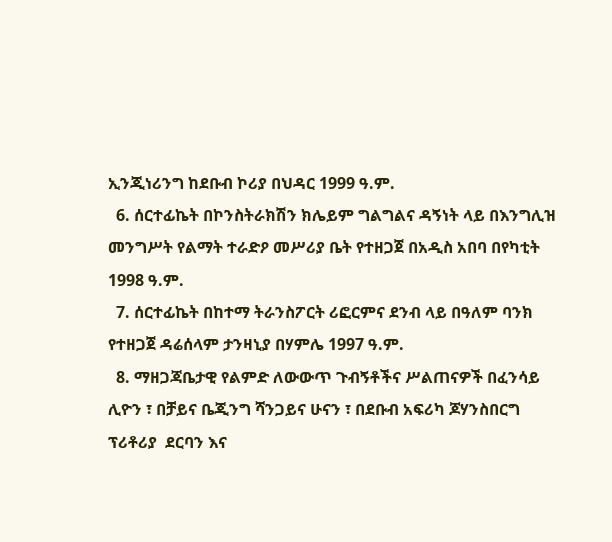ኢንጂነሪንግ ከደቡብ ኮሪያ በህዳር 1999 ዓ.ም.
  6. ሰርተፊኬት በኮንስትራክሽን ክሌይም ግልግልና ዳኝነት ላይ በእንግሊዝ መንግሥት የልማት ተራድዖ መሥሪያ ቤት የተዘጋጀ በአዲስ አበባ በየካቲት 1998 ዓ.ም.
  7. ሰርተፊኬት በከተማ ትራንስፖርት ሪፎርምና ደንብ ላይ በዓለም ባንክ የተዘጋጀ ዳሬሰላም ታንዛኒያ በሃምሌ 1997 ዓ.ም.
  8. ማዘጋጃቤታዊ የልምድ ለውውጥ ጉብኝቶችና ሥልጠናዎች በፈንሳይ ሊዮን ፣ በቻይና ቤጂንግ ሻንጋይና ሁናን ፣ በደቡብ አፍሪካ ጆሃንስበርግ ፕሪቶሪያ  ደርባን እና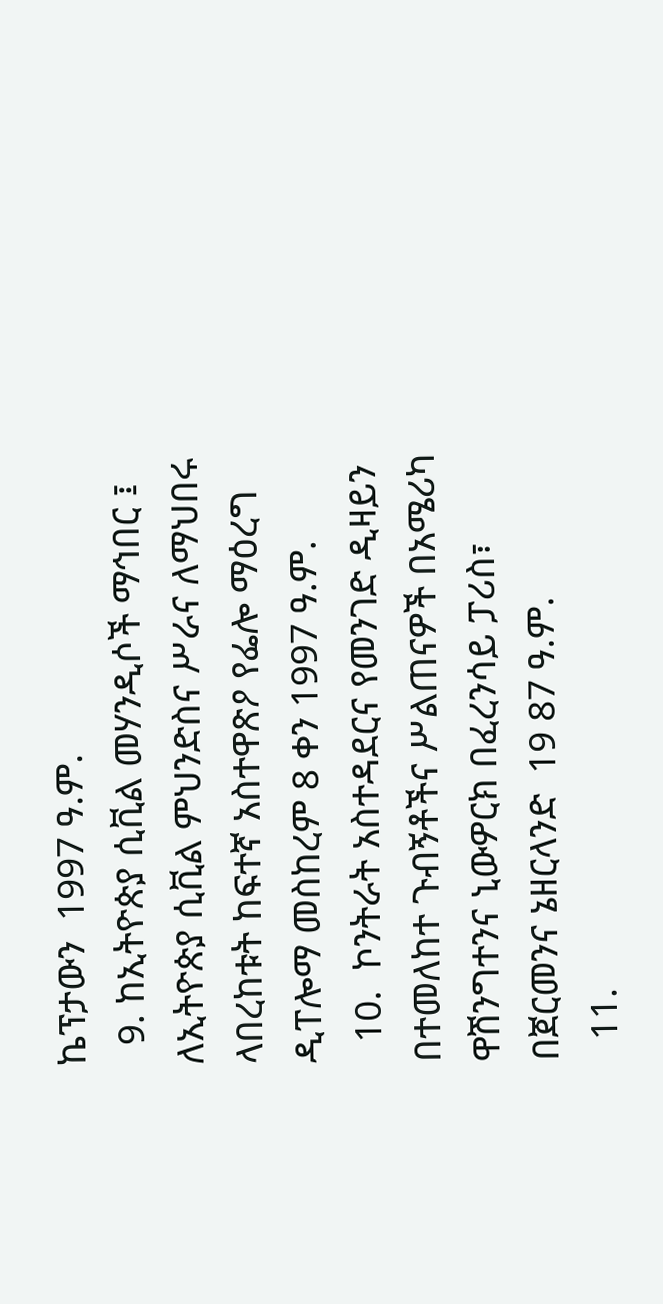ኬፕታውን  1997 ዓ.ም.
  9. ከኢትዮጵያ ሲቪል መሃንዲሶች ማኅበር ፤ ለኢትዮጵያ ሲቪል ምህንድስና ሥራና ለማህበሩ ላበረከቱት ከፍተኛ አስተዋጽዖ የፌሎ ማዕረግ ዲፐሎማ መስከረም 8 ቀን 1997 ዓ.ም.
  10.  ኮንትራት አስተዳደርና የመንገድ ዲዛይን በተመለከተ ጉብኝቶችና ሥልጠናዎች በአሜሪካ ዋሽንግተንና ኒውዎርክ በፈረንሳይ ፓሪስ፣ በጀርመንና ኔዘርላንድ  19 87 ዓ.ም.
  11.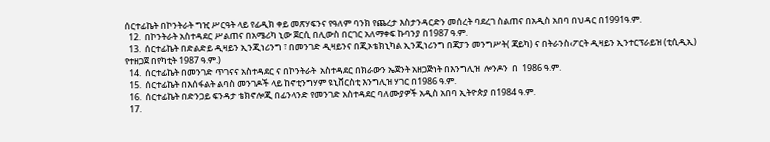ሰርተፊኬት በኮንትራት ግዢ ሥርዓት ላይ የፊዲክ ቀይ መጽሃፍንና የዓለም ባንክ የጨረታ እስታንዳርድን መሰረት ባደረገ ስልጠና በአዲስ አበባ በህዳር በ1991ዓ.ም.
  12.  በኮንትራት አስተዳደር ሥልጠና በአሜሪካ ኒው ጀርሲ በሊውስ በርገር አለማቀፍ ኩባንያ በ1987 ዓ.ም.
  13.  ሰርተፊኬት በድልድይ ዲዛይን ኢንጂነሪንግ ፣ በመንገድ ዲዛይንና በጂኦቴክኒካል ኢንጂነሪንግ በጃፓን መንግሥት( ጃይካ) ና በትራንስ‹ፖርት ዲዛይን ኢንተርፕራይዝ (ቲሲዲኢ) የተዘጋጀ በየካቲት 1987 ዓ.ም.)
  14.  ሰርተፊኬት በመንገድ ጥገናና አስተዳደር ና በኮንትራት  አስተዳደር በክራውን ኤጀንት አዘጋጅነት በእንግሊዝ  ሎንዶን  በ  1986 ዓ.ም.
  15.  ሰርተፊኬት በእሰፋልት ልባስ መንገዶች ላይ ከኖቲንግሃም ዩኒቨርስቲ እንግሊዝ ሃገር በ1986 ዓ.ም.
  16.  ሰርተፊኬት በድንጋይ ፍንዳታ ቴክኖሎጂ በፊንላንድ የመንገድ አስተዳደር ባለሙያዎች አዲስ አበባ ኢትዮጵያ በ1984 ዓ.ም.
  17.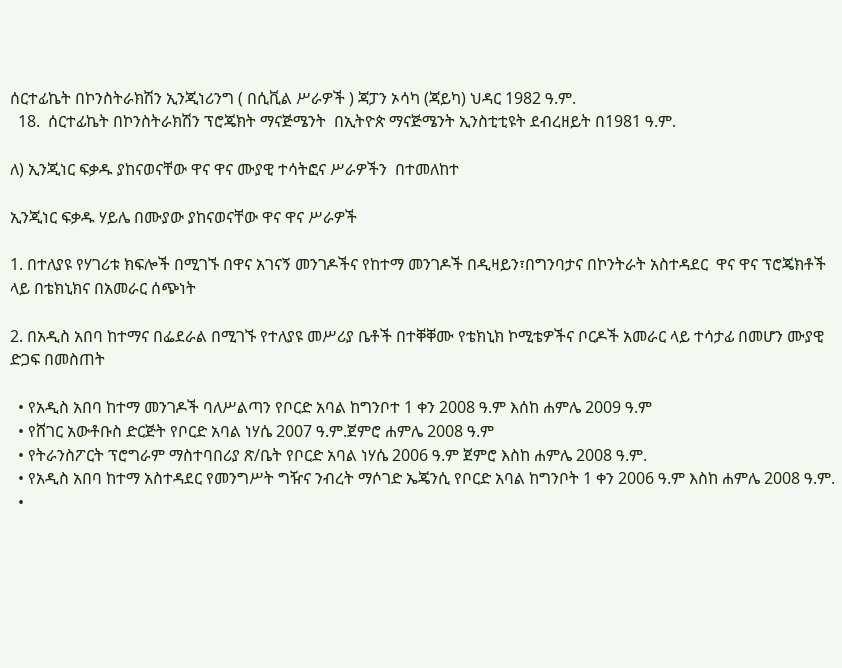ሰርተፊኬት በኮንስትራክሽን ኢንጂነሪንግ ( በሲቪል ሥራዎች ) ጃፓን ኦሳካ (ጃይካ) ህዳር 1982 ዓ.ም.
  18.  ሰርተፊኬት በኮንስትራክሽን ፕሮጄክት ማናጅሜንት  በኢትዮጵ ማናጅሜንት ኢንስቲቲዩት ደብረዘይት በ1981 ዓ.ም.

ለ) ኢንጂነር ፍቃዱ ያከናወናቸው ዋና ዋና ሙያዊ ተሳትፎና ሥራዎችን  በተመለከተ

ኢንጂነር ፍቃዱ ሃይሌ በሙያው ያከናወናቸው ዋና ዋና ሥራዎች

1. በተለያዩ የሃገሪቱ ክፍሎች በሚገኙ በዋና አገናኝ መንገዶችና የከተማ መንገዶች በዲዛይን፣በግንባታና በኮንትራት አስተዳደር  ዋና ዋና ፕሮጄክቶች ላይ በቴክኒክና በአመራር ሰጭነት

2. በአዲስ አበባ ከተማና በፌደራል በሚገኙ የተለያዩ መሥሪያ ቤቶች በተቐቐሙ የቴክኒክ ኮሚቴዎችና ቦርዶች አመራር ላይ ተሳታፊ በመሆን ሙያዊ ድጋፍ በመስጠት

  • የአዲስ አበባ ከተማ መንገዶች ባለሥልጣን የቦርድ አባል ከግንቦተ 1 ቀን 2008 ዓ.ም እሰከ ሐምሌ 2009 ዓ.ም
  • የሸገር አውቶቡስ ድርጅት የቦርድ አባል ነሃሴ 2007 ዓ.ም.ጀምሮ ሐምሌ 2008 ዓ.ም
  • የትራንስፖርት ፕሮግራም ማስተባበሪያ ጽ/ቤት የቦርድ አባል ነሃሴ 2006 ዓ.ም ጀምሮ እስከ ሐምሌ 2008 ዓ.ም.
  • የአዲስ አበባ ከተማ አስተዳደር የመንግሥት ግዥና ንብረት ማሶገድ ኤጄንሲ የቦርድ አባል ከግንቦት 1 ቀን 2006 ዓ.ም እስከ ሐምሌ 2008 ዓ.ም.
  •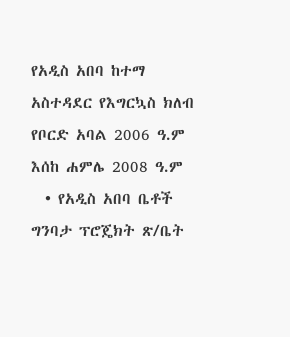የአዲስ አበባ ከተማ አስተዳደር የእግርኳስ ክለብ የቦርድ አባል 2006 ዓ.ም እሰከ ሐምሌ 2008 ዓ.ም
  • የአዲስ አበባ ቤቶች ግንባታ ፕሮጄክት ጽ/ቤት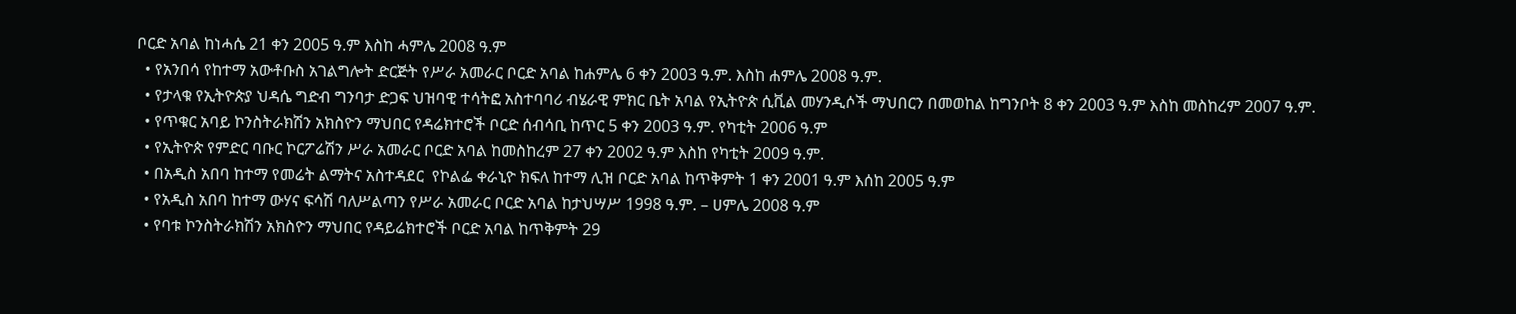ቦርድ አባል ከነሓሴ 21 ቀን 2005 ዓ.ም እስከ ሓምሌ 2008 ዓ.ም
  • የአንበሳ የከተማ አውቶቡስ አገልግሎት ድርጅት የሥራ አመራር ቦርድ አባል ከሐምሌ 6 ቀን 2003 ዓ.ም. እስከ ሐምሌ 2008 ዓ.ም.
  • የታላቁ የኢትዮጵያ ህዳሴ ግድብ ግንባታ ድጋፍ ህዝባዊ ተሳትፎ አስተባባሪ ብሄራዊ ምክር ቤት አባል የኢትዮጵ ሲቪል መሃንዲሶች ማህበርን በመወከል ከግንቦት 8 ቀን 2003 ዓ.ም እስከ መስከረም 2007 ዓ.ም.
  • የጥቁር አባይ ኮንስትራክሽን አክስዮን ማህበር የዳሬክተሮች ቦርድ ሰብሳቢ ከጥር 5 ቀን 2003 ዓ.ም. የካቲት 2006 ዓ.ም
  • የኢትዮጵ የምድር ባቡር ኮርፖሬሽን ሥራ አመራር ቦርድ አባል ከመስከረም 27 ቀን 2002 ዓ.ም እስከ የካቲት 2009 ዓ.ም.
  • በአዲስ አበባ ከተማ የመሬት ልማትና አስተዳደር  የኮልፌ ቀራኒዮ ክፍለ ከተማ ሊዝ ቦርድ አባል ከጥቅምት 1 ቀን 2001 ዓ.ም እሰከ 2005 ዓ.ም
  • የአዲስ አበባ ከተማ ውሃና ፍሳሽ ባለሥልጣን የሥራ አመራር ቦርድ አባል ከታህሣሥ 1998 ዓ.ም. – ሀምሌ 2008 ዓ.ም
  • የባቱ ኮንስትራክሽን አክስዮን ማህበር የዳይሬክተሮች ቦርድ አባል ከጥቅምት 29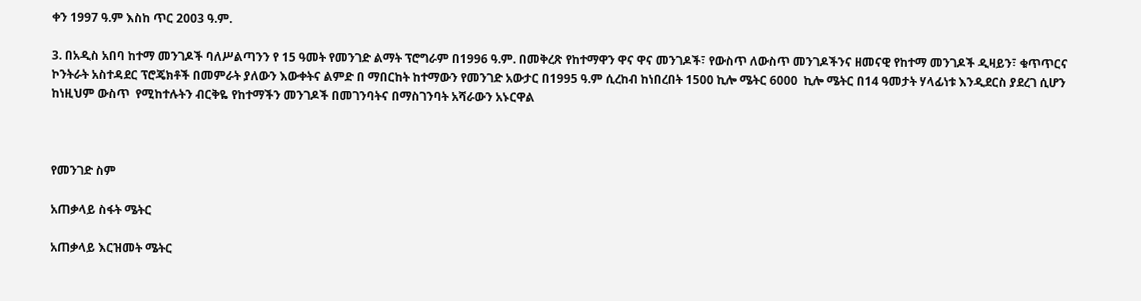ቀን 1997 ዓ.ም እስከ ጥር 2003 ዓ.ም.

3. በአዲስ አበባ ከተማ መንገዶች ባለሥልጣንን የ 15 ዓመት የመንገድ ልማት ፕሮግራም በ1996 ዓ.ም. በመቅረጽ የከተማዋን ዋና ዋና መንገዶች፣ የውስጥ ለውስጥ መንገዶችንና ዘመናዊ የከተማ መንገዶች ዲዛይን፣ ቁጥጥርና ኮንትራት አስተዳደር ፕሮጄክቶች በመምራት ያለውን እውቀትና ልምድ በ ማበርከት ከተማውን የመንገድ አውታር በ1995 ዓ.ም ሲረከብ ከነበረበት 1500 ኪሎ ሜትር 6000  ኪሎ ሜትር በ14 ዓመታት ሃላፊነቱ እንዲደርስ ያደረገ ሲሆን ከነዚህም ውስጥ  የሚከተሉትን ብርቅዬ የከተማችን መንገዶች በመገንባትና በማስገንባት አሻራውን አኑርዋል



የመንገድ ስም

አጠቃላይ ስፋት ሜትር

አጠቃላይ እርዝመት ሜትር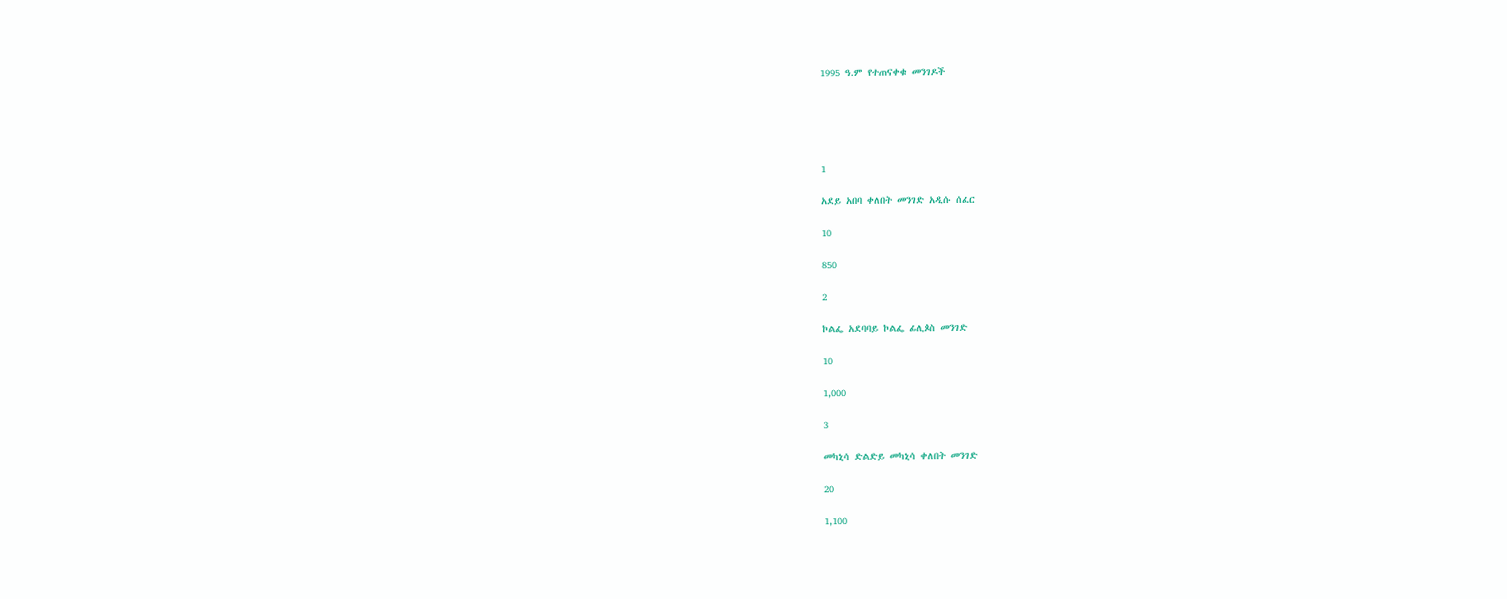1995 ዓ.ም የተጠናቀቁ መንገዶች





1

አደይ አበባ ቀለበት መንገድ አዲሱ ሰፈር

10

850

2

ኮልፌ አደባባይ ኮልፌ ፊሊጶስ መንገድ

10

1,000

3

መካኒሳ ድልድይ መካኒሳ ቀለበት መንገድ

20

1,100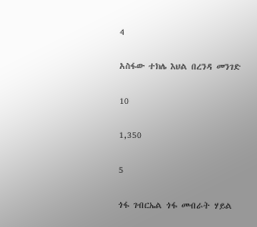4

አስፋው ተክሌ እህል በረንዳ መንገድ

10

1,350

5

ጎፋ ገብርኤል ጎፋ መብራት ሃይል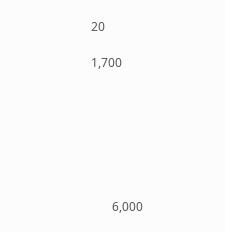20

1,700







       6,000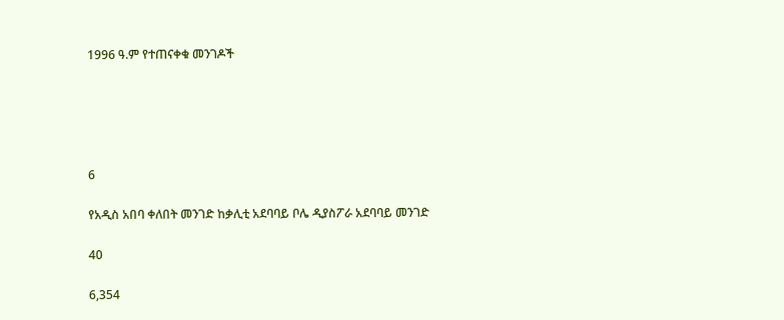1996 ዓ.ም የተጠናቀቁ መንገዶች





6

የአዲስ አበባ ቀለበት መንገድ ከቃሊቲ አደባባይ ቦሌ ዲያስፖራ አደባባይ መንገድ

40

6,354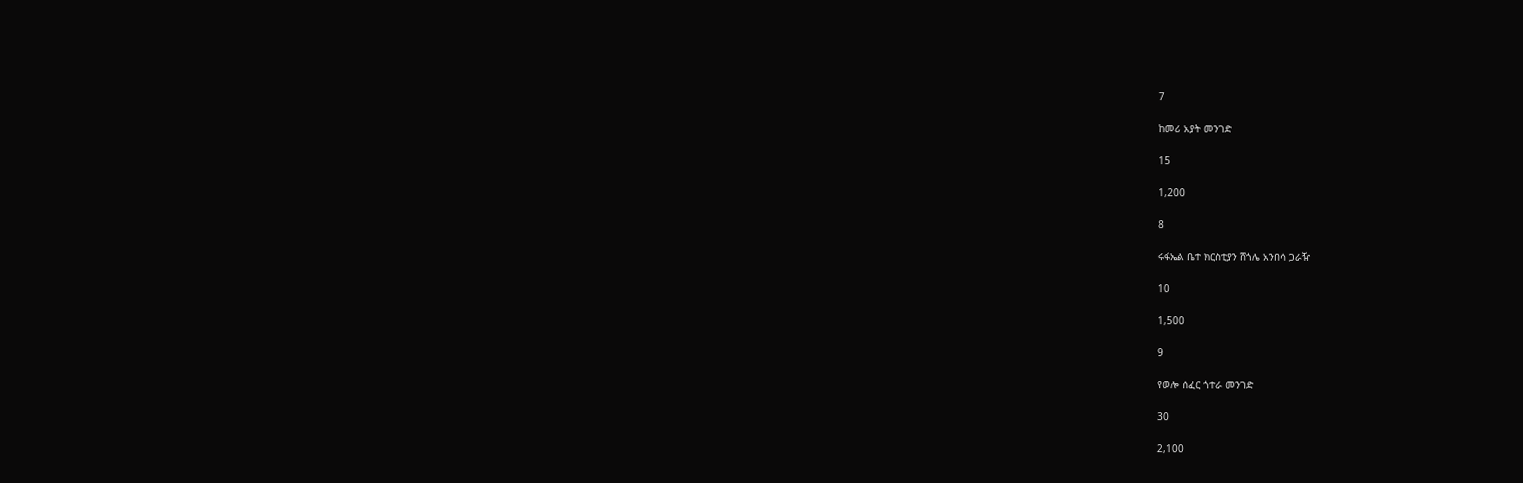7

ከመሪ አያት መንገድ

15

1,200

8

ሩፋኤል ቤተ ክርስቲያን ሸጎሌ አንበሳ ጋራዥ

10

1,500

9

የወሎ ሰፈር ጎተራ መንገድ

30

2,100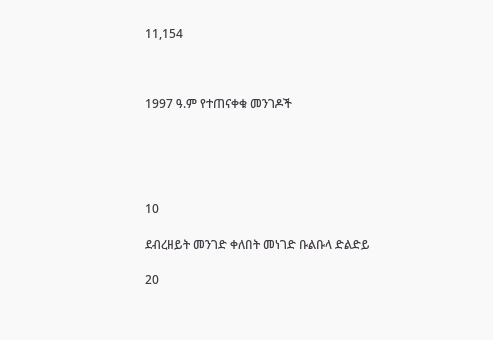11,154



1997 ዓ.ም የተጠናቀቁ መንገዶች





10

ደብረዘይት መንገድ ቀለበት መነገድ ቡልቡላ ድልድይ

20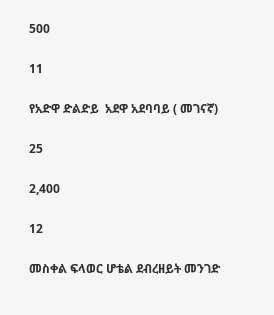500

11

የአድዋ ድልድይ  አደዋ አደባባይ ( መገናኛ)

25

2,400

12

መስቀል ፍላወር ሆቴል ደብረዘይት መንገድ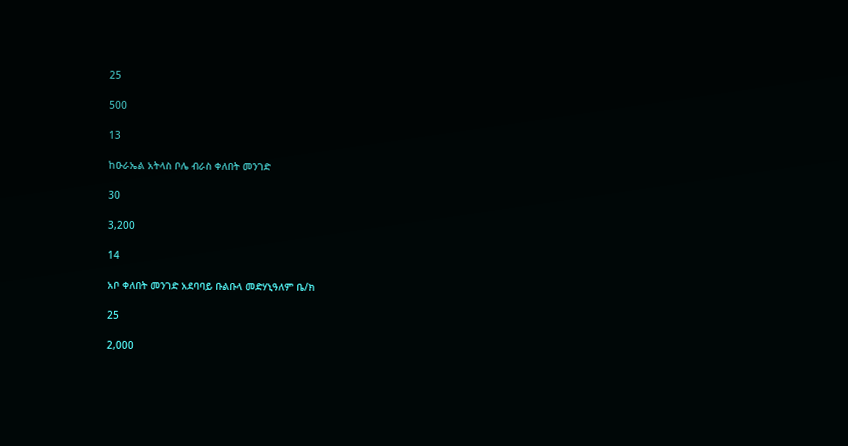25

500

13

ከዑራኤል አትላስ ቦሌ ብራስ ቀለበት መንገድ

30

3,200

14

አቦ ቀለበት መንገድ አደባባይ ቡልቡላ መድሃኒዓለም ቤ/ክ

25

2,000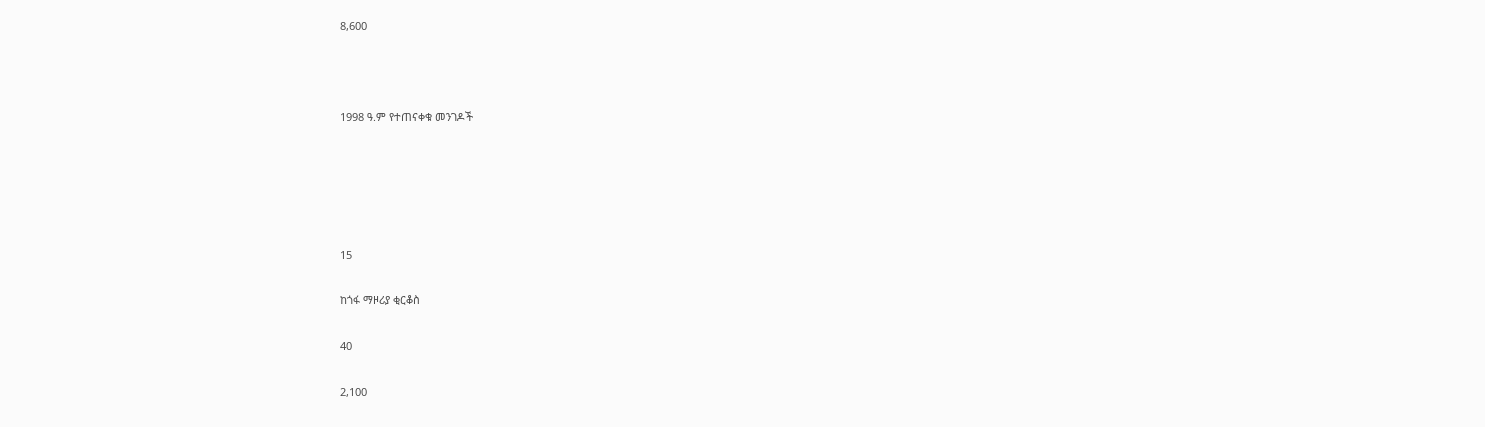8,600



1998 ዓ.ም የተጠናቀቁ መንገዶች





15

ከጎፋ ማዞሪያ ቂርቆስ

40

2,100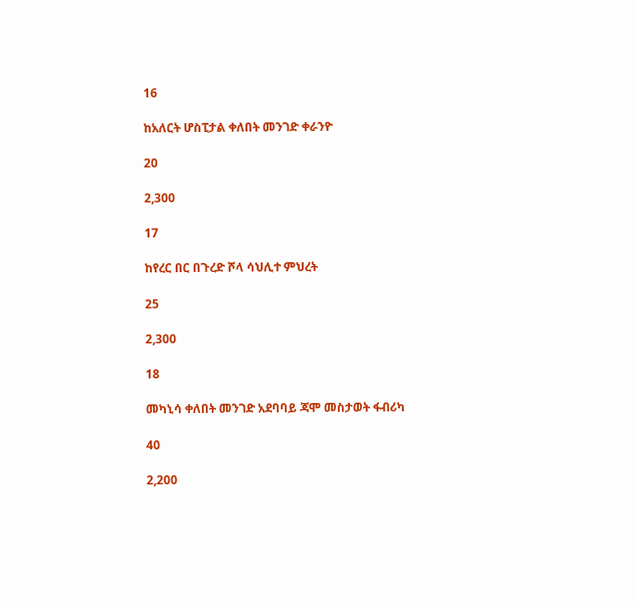16

ከአለርት ሆስፒታል ቀለበት መንገድ ቀራንዮ

20

2,300

17

ከየረር በር በጉረድ ሾላ ሳህሊተ ምህረት

25

2,300

18

መካኒሳ ቀለበት መንገድ አደባባይ ጃሞ መስታወት ፋብሪካ

40

2,200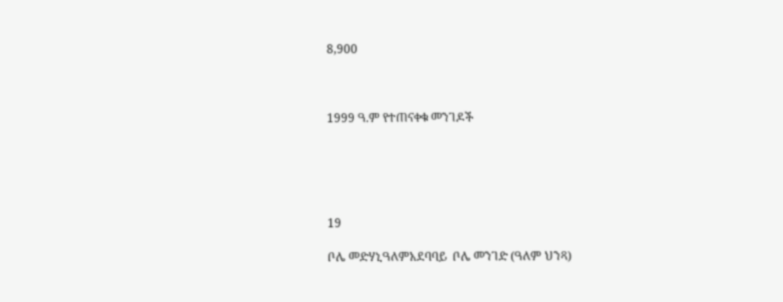8,900



1999 ዓ.ም የተጠናቀቁ መንገዶች





19

ቦሌ መድሃኒዓለምአደባባይ  ቦሌ መንገድ (ዓለም ህንጻ)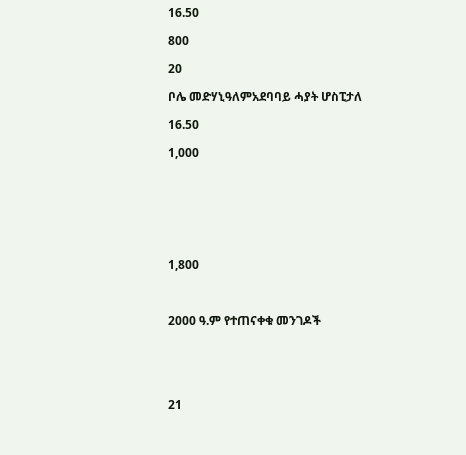16.50

800

20

ቦሌ መድሃኒዓለምአደባባይ ሓያት ሆስፒታለ

16.50

1,000







1,800



2000 ዓ.ም የተጠናቀቁ መንገዶች





21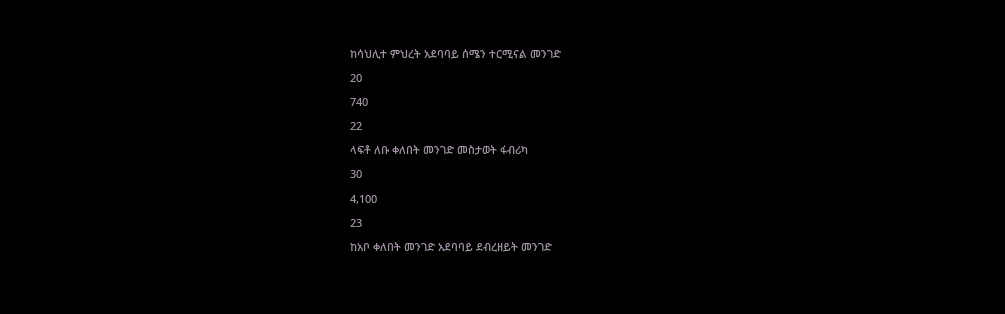ከሳህሊተ ምህረት አደባባይ ሰሜን ተርሚናል መንገድ

20

740

22

ላፍቶ ለቡ ቀለበት መንገድ መስታወት ፋብሪካ

30

4,100

23

ከአቦ ቀለበት መንገድ አደባባይ ደብረዘይት መንገድ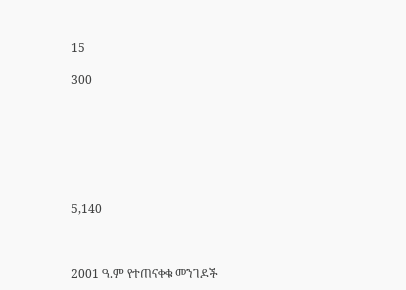15

300







5,140



2001 ዓ.ም የተጠናቀቁ መንገዶች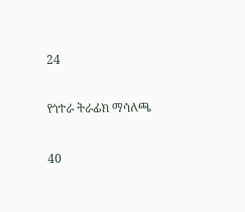24

የጎተራ ትራፊክ ማሳለጫ

40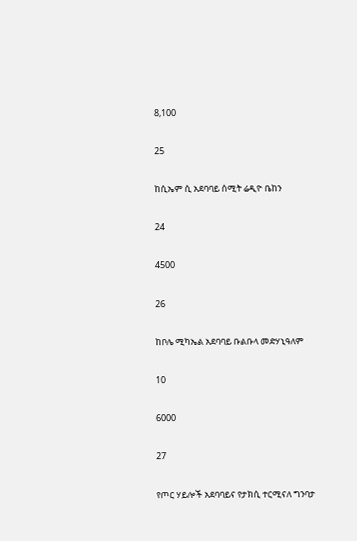8,100

25

ከሲኤም ሲ አደባባይ ሰሚት ሬዲዮ ቤከን

24

4500

26

ከቦሌ ሚካኤል አደባባይ ቡልቡላ መድሃኒዓለም

10

6000

27

የጦር ሃይሎች አደባባይና የታክሲ ተርሚናለ ግንባታ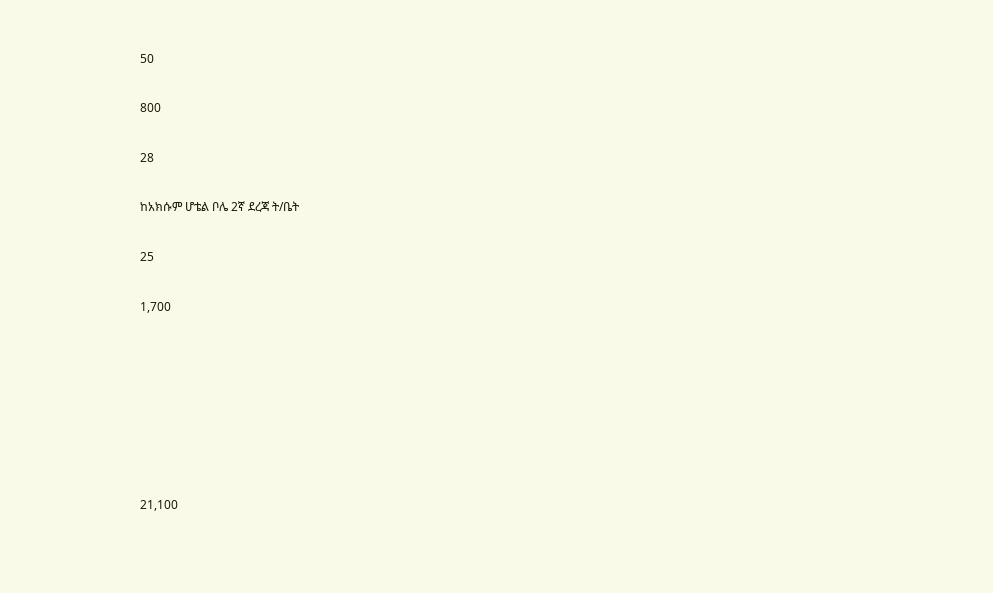50

800

28

ከአክሱም ሆቴል ቦሌ 2ኛ ደረጃ ት/ቤት

25

1,700







21,100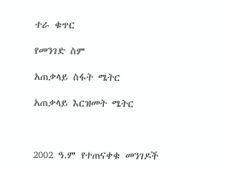ተራ ቁጥር

የመንገድ ስም

አጠቃላይ ስፋት ሜትር

አጠቃላይ እርዝመት ሜትር



2002 ዓ.ም የተጠናቀቁ መንገዶች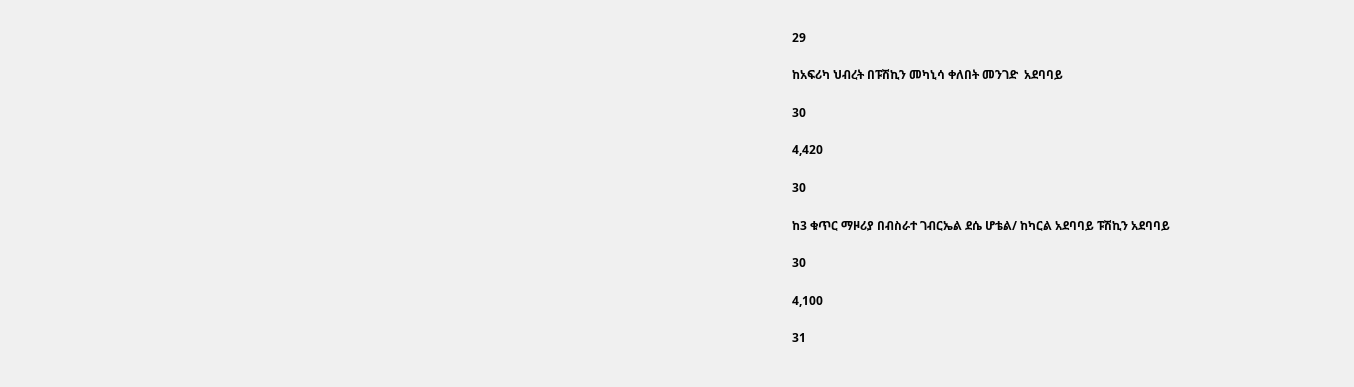29

ከአፍሪካ ህብረት በፑሽኪን መካኒሳ ቀለበት መንገድ  አደባባይ

30

4,420

30

ከ3 ቁጥር ማዞሪያ በብስራተ ገብርኤል ደሴ ሆቴል/ ከካርል አደባባይ ፑሽኪን አደባባይ

30

4,100

31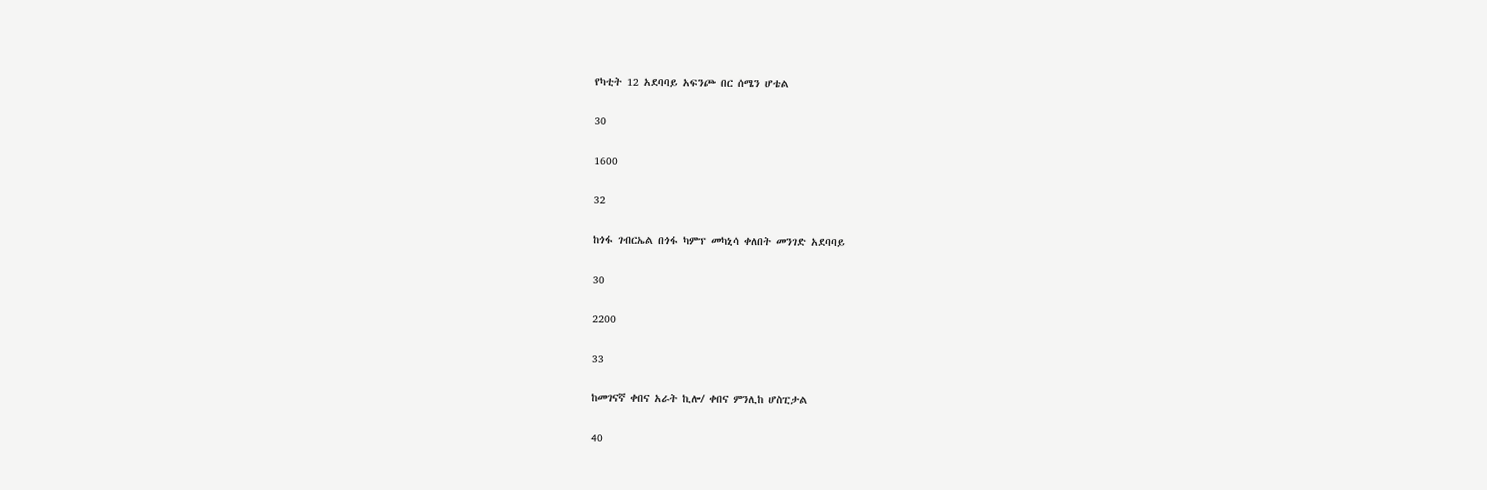የካቲት 12 አደባባይ አፍንጮ በር ሰሜን ሆቴል

30

1600

32

ከጎፋ ገብርኤል በጎፋ ካምፕ መካኒሳ ቀለበት መንገድ አደባባይ

30

2200

33

ከመገናኛ ቀበና አራት ኪሎ/ ቀበና ምንሊከ ሆስፒታል

40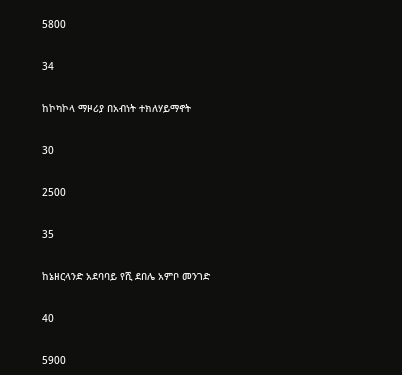5800

34

ከኮካኮላ ማዞሪያ በአብነት ተክለሃይማኖት

30

2500

35

ከኔዘርላንድ አደባባይ የሺ ደበሌ አምቦ መንገድ

40

5900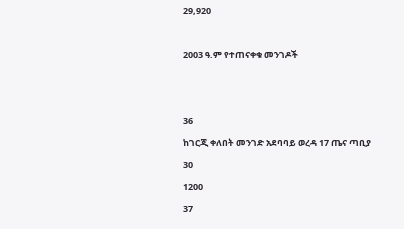29,920



2003 ዓ.ም የተጠናቀቁ መንገዶች





36

ከገርጂ ቀለበት መንገድ አደባባይ ወረዳ 17 ጤና ጣቢያ

30

1200

37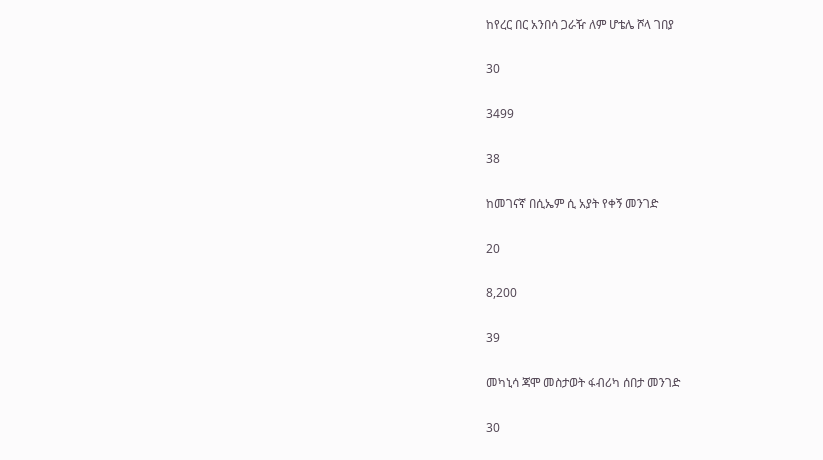ከየረር በር አንበሳ ጋራዥ ለም ሆቴሌ ሾላ ገበያ

30

3499

38

ከመገናኛ በሲኤም ሲ አያት የቀኝ መንገድ

20

8,200

39

መካኒሳ ጃሞ መስታወት ፋብሪካ ሰበታ መንገድ

30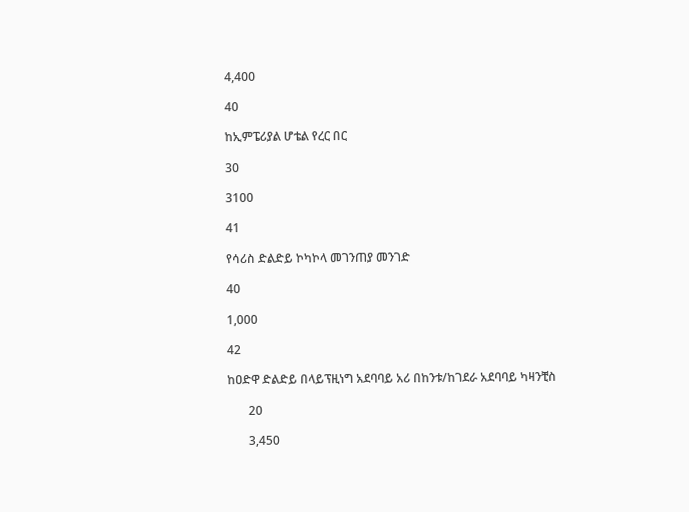4,400

40

ከኢምፔሪያል ሆቴል የረር በር

30

3100

41

የሳሪስ ድልድይ ኮካኮላ መገንጠያ መንገድ

40

1,000

42

ከዐድዋ ድልድይ በላይፕዚነግ አደባባይ አሪ በከንቱ/ከገደራ አደባባይ ካዛንቺስ

       20

       3,450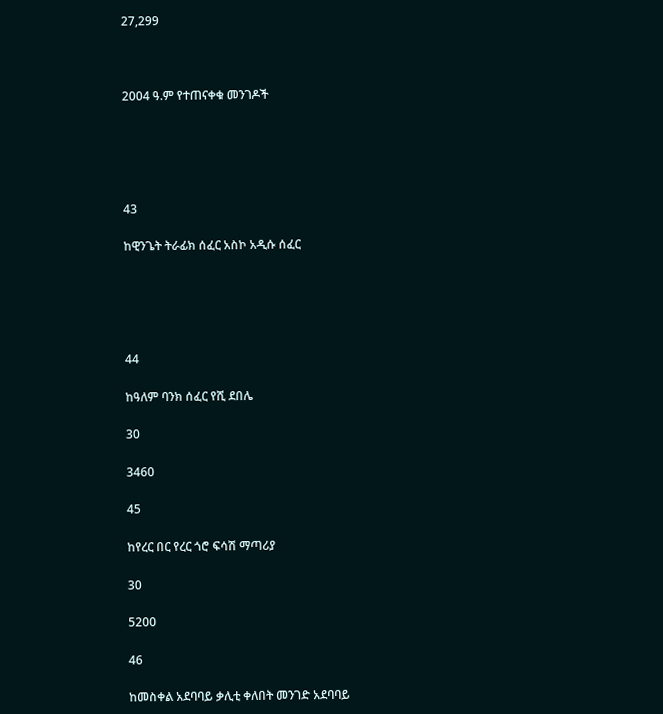27,299



2004 ዓ.ም የተጠናቀቁ መንገዶች





43

ከዊንጌት ትራፊክ ሰፈር አስኮ አዲሱ ሰፈር





44

ከዓለም ባንክ ሰፈር የሺ ደበሌ

30

3460

45

ከየረር በር የረር ጎሮ ፍሳሽ ማጣሪያ

30

5200

46

ከመስቀል አደባባይ ቃሊቲ ቀለበት መንገድ አደባባይ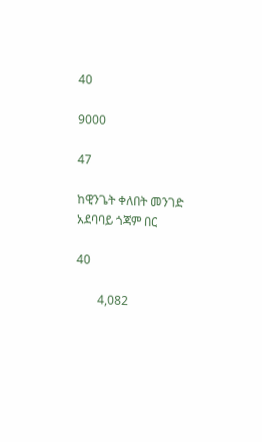40

9000

47

ከዊንጌት ቀለበት መንገድ አደባባይ ጎጃም በር

40

       4,082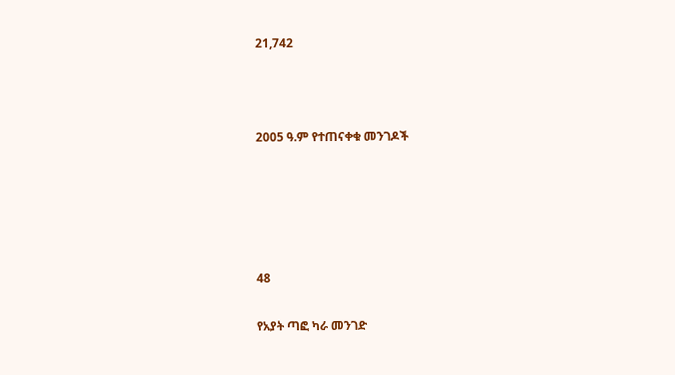21,742



2005 ዓ.ም የተጠናቀቁ መንገዶች





48

የአያት ጣፎ ካራ መንገድ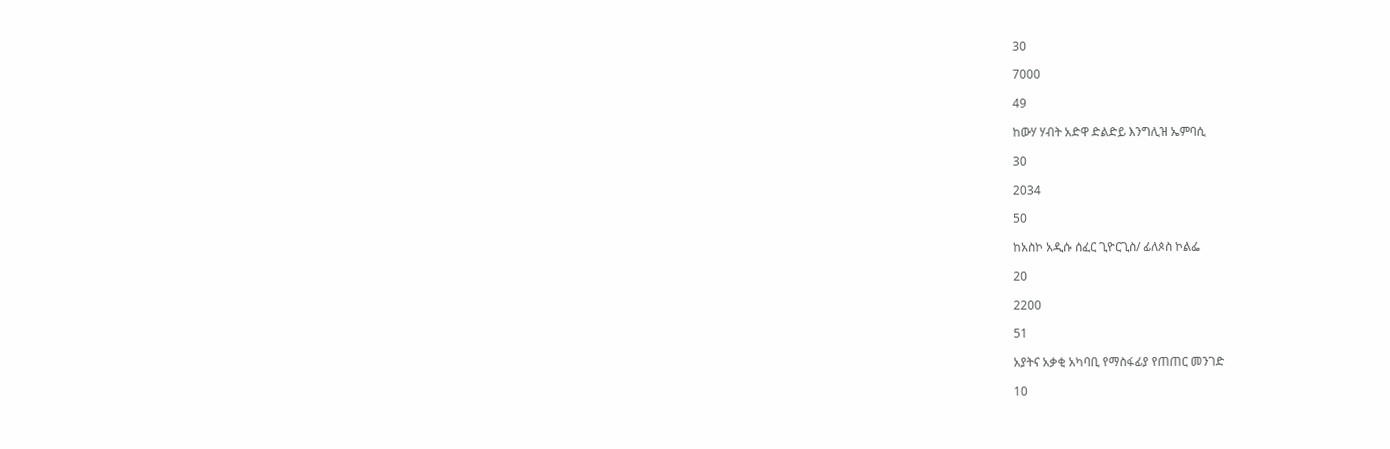30

7000

49

ከውሃ ሃብት አድዋ ድልድይ እንግሊዝ ኤምባሲ

30

2034

50

ከአስኮ አዲሱ ሰፈር ጊዮርጊስ/ ፊለጶስ ኮልፌ

20

2200

51

አያትና አቃቂ አካባቢ የማስፋፊያ የጠጠር መንገድ

10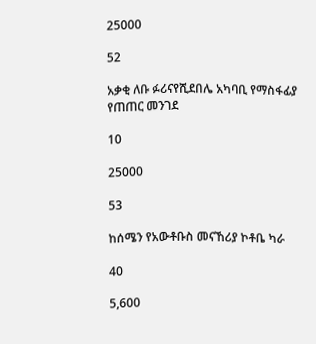25000

52

አቃቂ ለቡ ፉሪናየሺደበሌ አካባቢ የማስፋፊያ የጠጠር መንገደ

10

25000

53

ከሰሜን የአውቶቡስ መናኸሪያ ኮቶቤ ካራ

40

5,600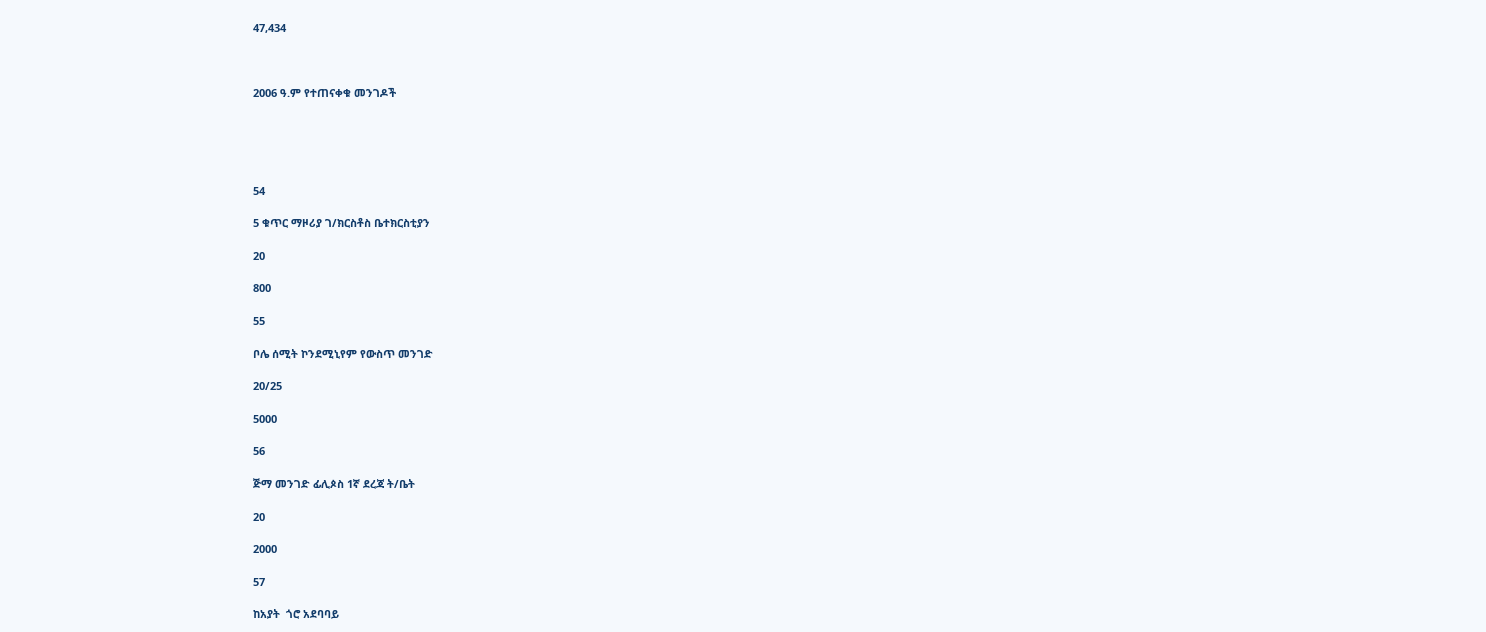47,434



2006 ዓ.ም የተጠናቀቁ መንገዶች





54

5 ቁጥር ማዞሪያ ገ/ክርስቶስ ቤተክርስቲያን

20

800

55

ቦሌ ሰሚት ኮንደሚኒየም የውስጥ መንገድ

20/25

5000

56

ጅማ መንገድ ፊሊጶስ 1ኛ ደረጃ ት/ቤት

20

2000

57

ከአያት  ጎሮ አደባባይ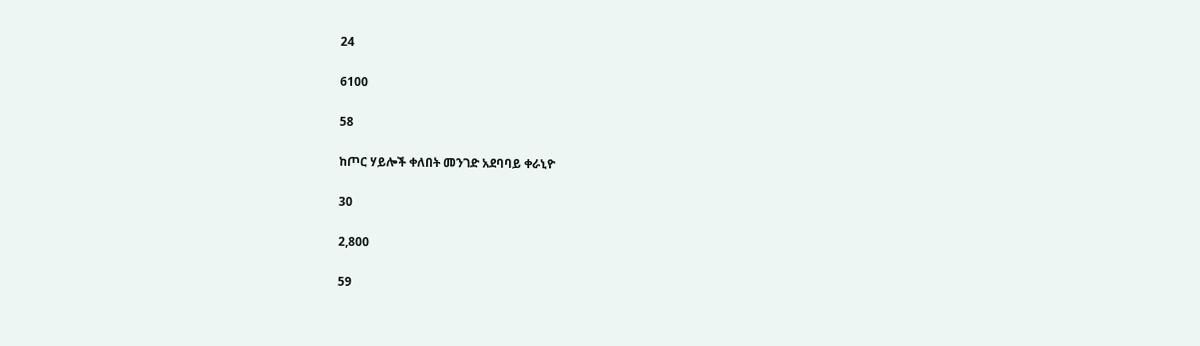24

6100

58

ከጦር ሃይሎች ቀለበት መንገድ አደባባይ ቀራኒዮ

30

2,800

59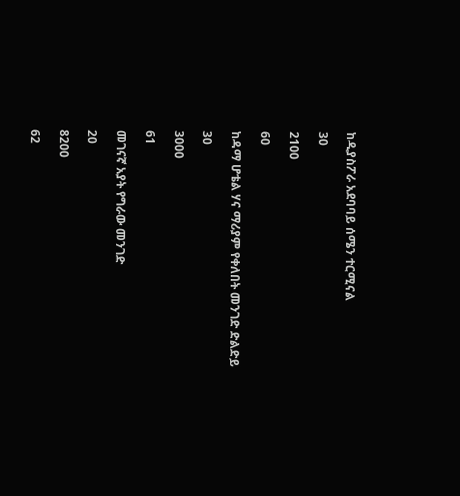ከዲያስፖራ አደባባይ ሰሜን ተርሚናል

30

2100

60

ከዳማ ሆቴል ሃና ማሪያም የቀለበት መንገድ ድልድይ

30

3000

61

መገናኛ አያት የግራው መንገድ

20

8200

62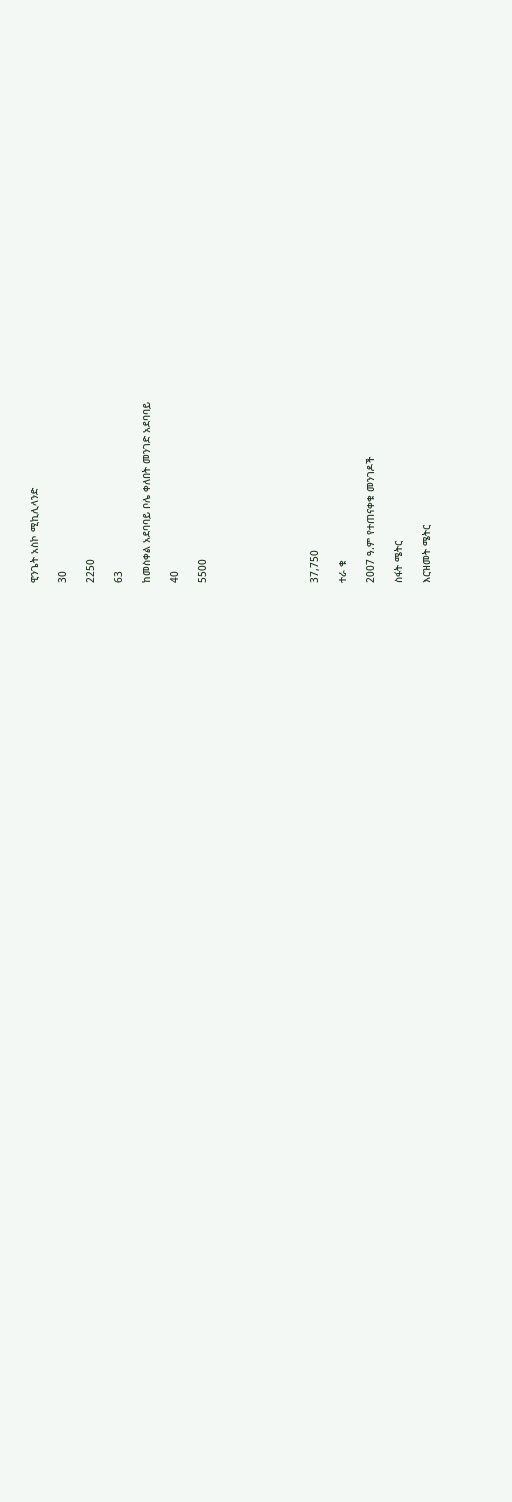ዊንጌት አስኮ ሚኪሊላንድ

30

2250

63

ከመስቀል አደባባይ ቦሌ ቀለበት መንገድ አደባባይ

40

5500







37,750

ተራ ቁ

2007 ዓ.ም የተጠናቀቁ መንገዶች

ስፋት ሜትር

እርዝመት ሜትር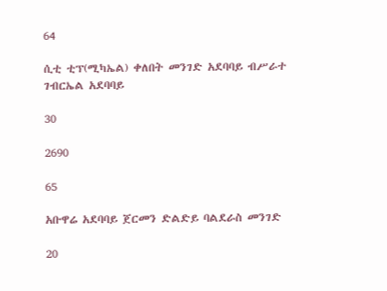64

ሲቲ ቲፕ(ሚካኤል) ቀለበት መንገድ አደባባይ ብሥራተ ገብርኤል አደባባይ

30

2690

65

አቡዋሬ አደባባይ ጀርመን ድልድይ ባልደራስ መንገድ

20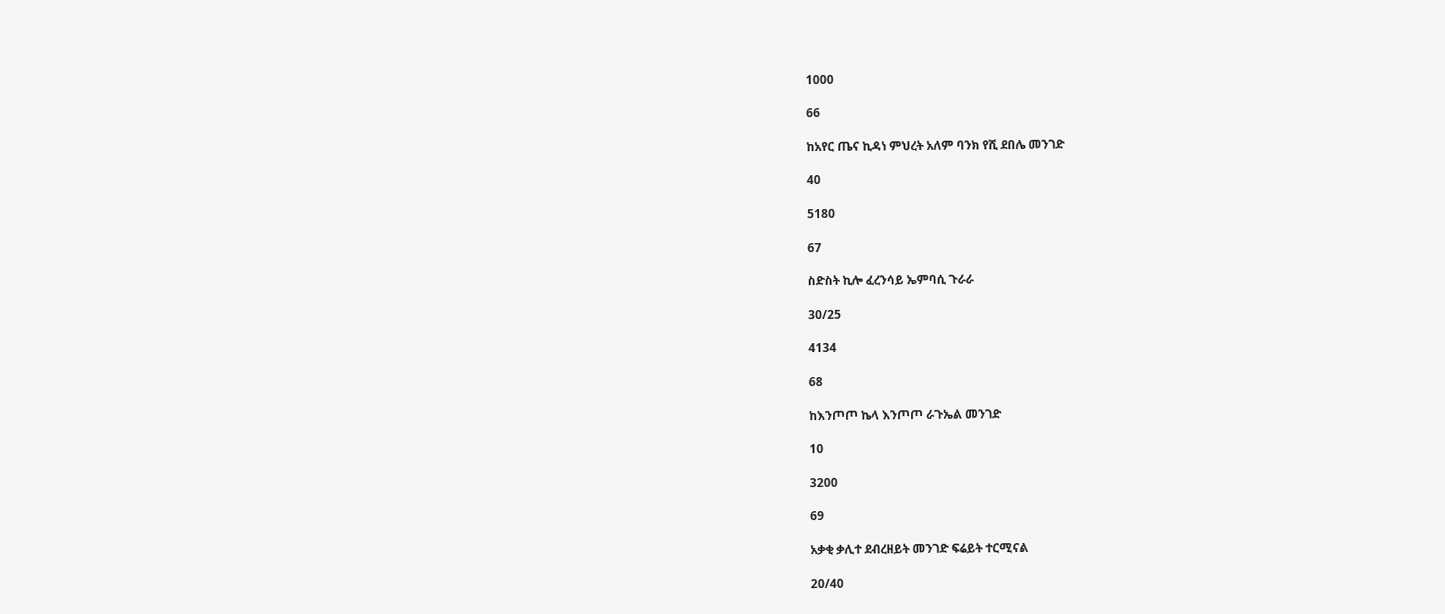1000

66

ከአየር ጤና ኪዳነ ምህረት አለም ባንክ የሺ ደበሌ መንገድ

40

5180

67

ስድስት ኪሎ ፈረንሳይ ኤምባሲ ጉራራ

30/25

4134

68

ከእንጦጦ ኬላ እንጦጦ ራጉኤል መንገድ

10

3200

69

አቃቂ ቃሊተ ደብረዘይት መንገድ ፍሬይት ተርሚናል

20/40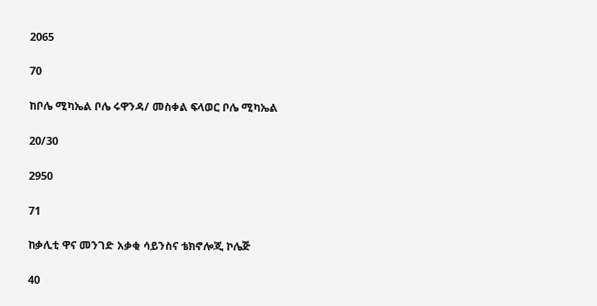2065

70

ከቦሌ ሚካኤል ቦሌ ሩዋንዳ/ መስቀል ፍላወር ቦሌ ሚካኤል

20/30

2950

71

ከቃሊቲ ዋና መንገድ አቃቂ ሳይንስና ቴክኖሎጂ ኮሌጅ

40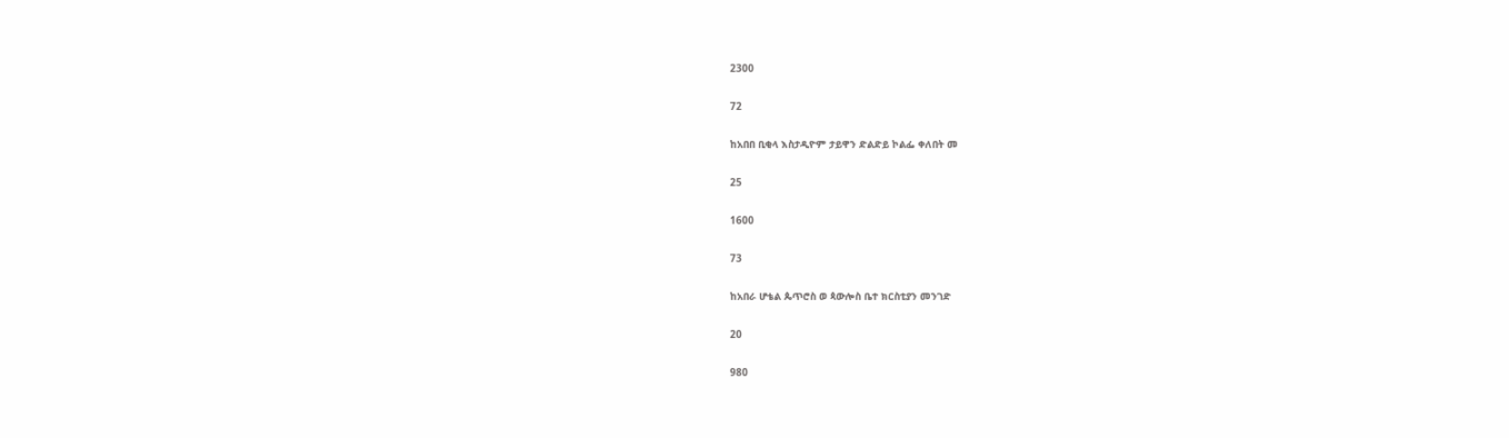2300

72

ከአበበ ቢቂላ እስታዲዮም ታይዋን ድልድይ ኮልፌ ቀለበት መ

25

1600

73

ከአበራ ሆቴል ጴጥሮስ ወ ጳውሎስ ቤተ ክርስቲያን መንገድ

20

980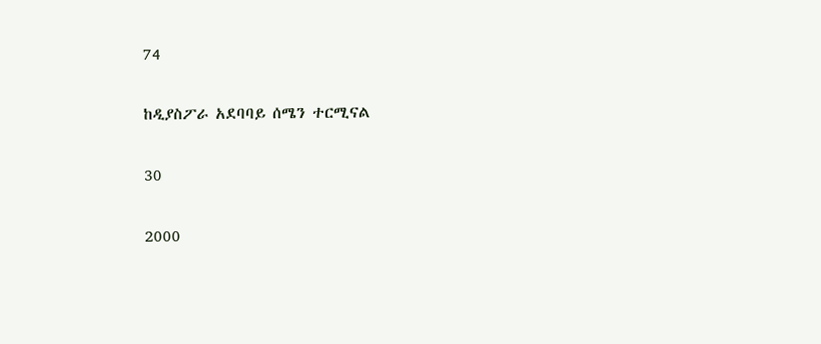74

ከዲያስፖራ አደባባይ ሰሜን ተርሚናል

30

2000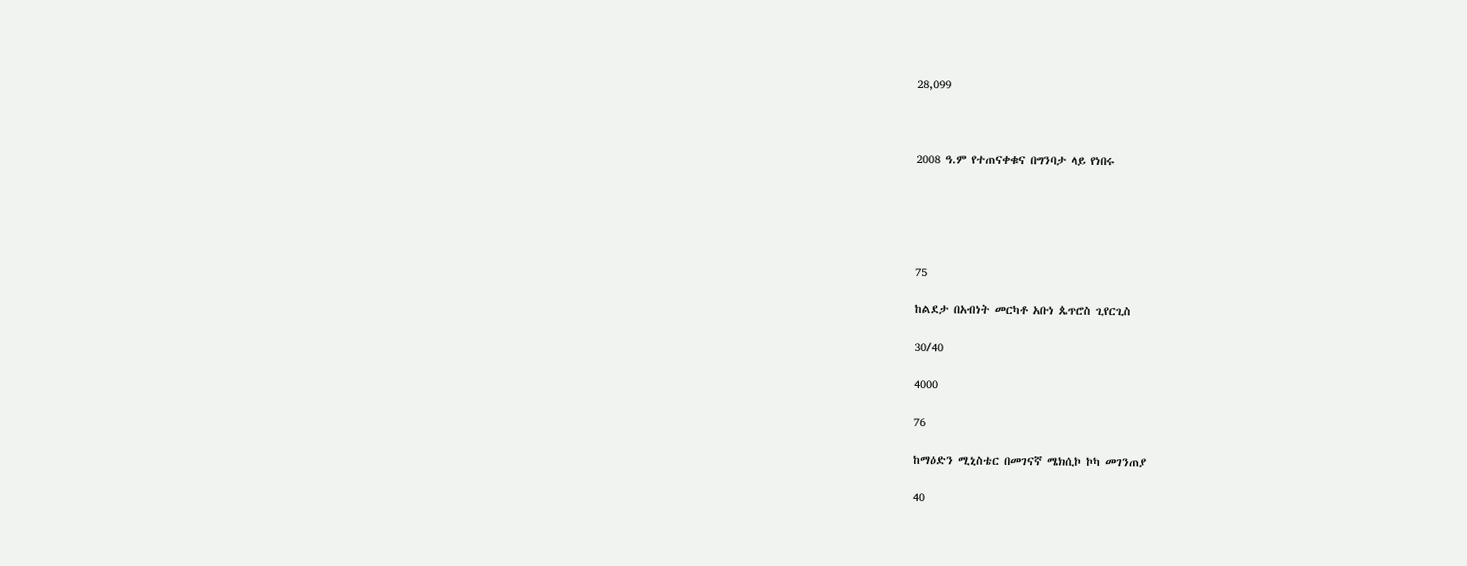28,099



2008 ዓ.ም የተጠናቀቁና በግንባታ ላይ የነበሩ





75

ከልደታ በአብነት መርካቶ አቡነ ጴጥሮስ ጊየርጊስ

30/40

4000

76

ከማዕድን ሚኒስቴር በመገናኛ ሜክሲኮ ኮካ መገንጠያ

40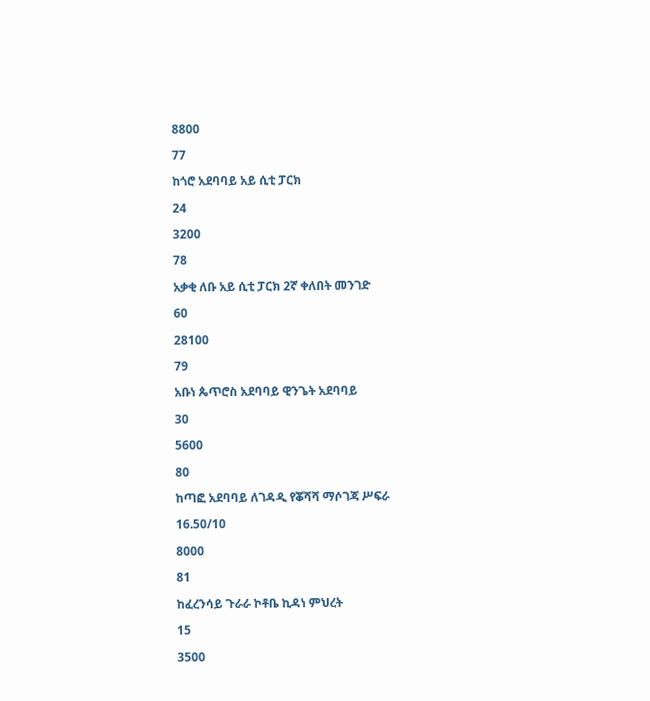8800

77

ከጎሮ አደባባይ አይ ሲቲ ፓርክ

24

3200

78

አቃቂ ለቡ አይ ሲቲ ፓርክ 2ኛ ቀለበት መንገድ

60

28100

79

አቡነ ጴጥሮስ አደባባይ ዊንጌት አደባባይ

30

5600

80

ከጣፎ አደባባይ ለገዳዲ የቖሻሻ ማሶገጃ ሥፍራ

16.50/10

8000

81

ከፈረንሳይ ጉራራ ኮቶቤ ኪዳነ ምህረት

15

3500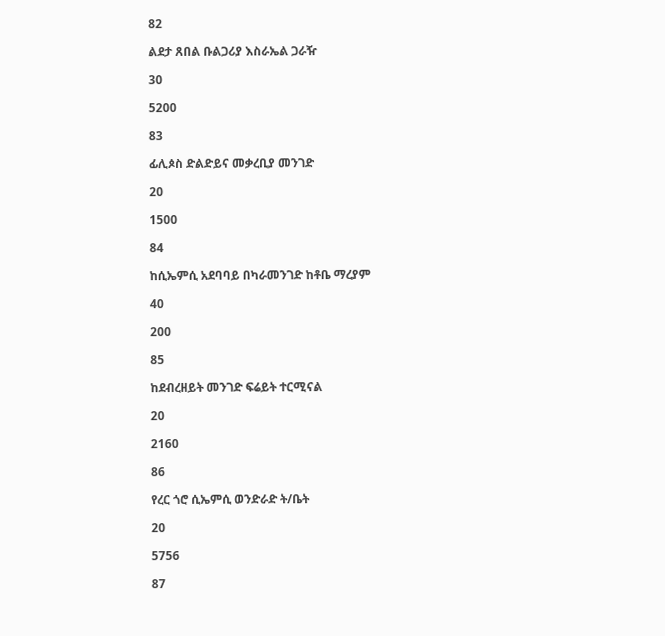82

ልደታ ጸበል ቡልጋሪያ እስራኤል ጋራዥ

30

5200

83

ፊሊጶስ ድልድይና መቃረቢያ መንገድ

20

1500

84

ከሲኤምሲ አደባባይ በካራመንገድ ከቶቤ ማረያም

40

200

85

ከደብረዘይት መንገድ ፍሬይት ተርሚናል

20

2160

86

የረር ጎሮ ሲኤምሲ ወንድራድ ት/ቤት

20

5756

87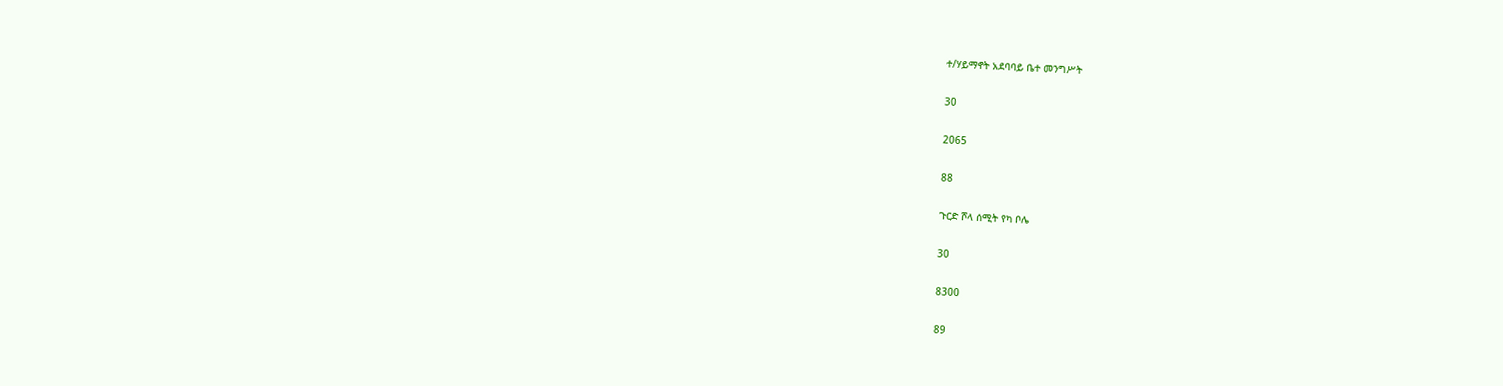ተ/ሃይማኖት አደባባይ ቤተ መንግሥት

30

2065

88

ጉርድ ሾላ ሰሚት የካ ቦሌ

30

8300

89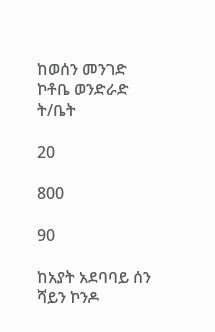ከወሰን መንገድ ኮቶቤ ወንድራድ ት/ቤት

20

800

90

ከአያት አደባባይ ሰን ሻይን ኮንዶ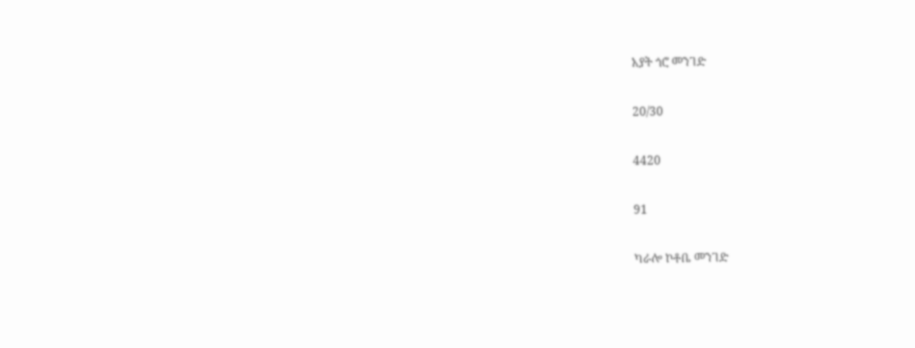አያት ጎሮ መንገድ

20/30

4420

91

ካራሎ ኮቶቤ መንገድ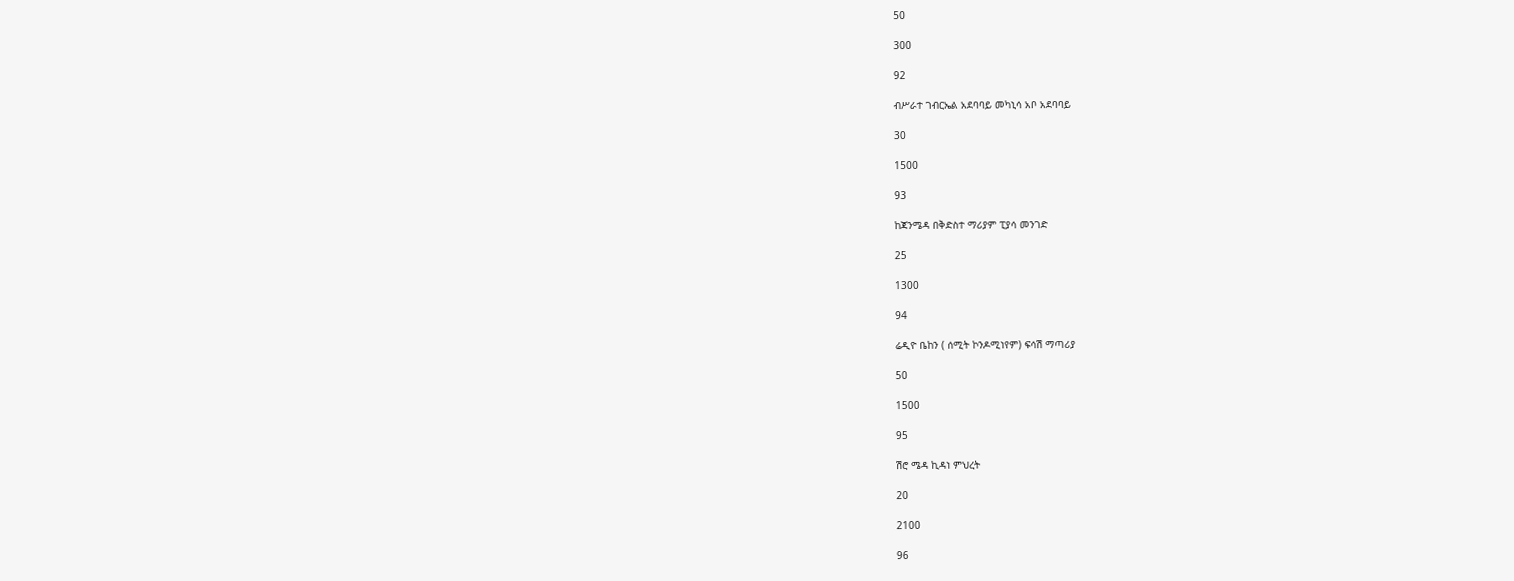50

300

92

ብሥራተ ገብርኤል አደባባይ መካኒሳ አቦ አደባባይ

30

1500

93

ከጃንሜዳ በቅድስተ ማሪያም ፒያሳ መንገድ

25

1300

94

ሬዲዮ ቤከን ( ሰሚት ኮንዶሚነየም) ፍሳሽ ማጣሪያ

50

1500

95

ሽሮ ሜዳ ኪዳነ ምህረት

20

2100

96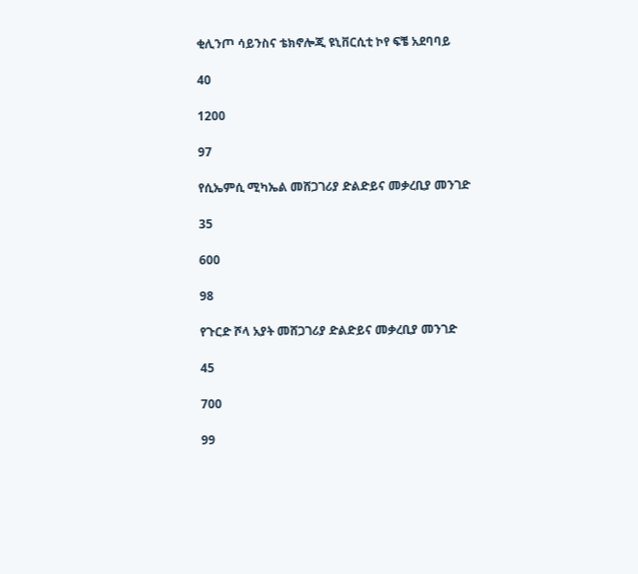ቂሊንጦ ሳይንስና ቴክኖሎጂ ዩኒቨርሲቲ ኮየ ፍቼ አደባባይ

40

1200

97

የሲኤምሲ ሚካኤል መሸጋገሪያ ድልድይና መቃረቢያ መንገድ

35

600

98

የጉርድ ሾላ አያት መሸጋገሪያ ድልድይና መቃረቢያ መንገድ

45

700

99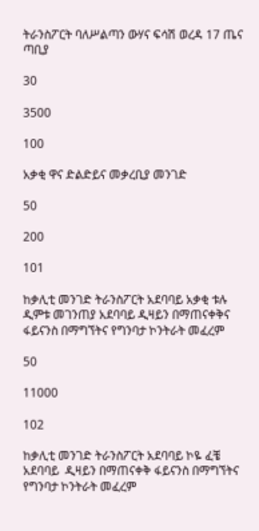ትራንስፖርት ባለሥልጣን ውሃና ፍሳሽ ወረዳ 17 ጤና ጣቢያ

30

3500

100

አቃቂ ዋና ድልድይና መቃረቢያ መንገድ

50

200

101

ከቃሊቲ መንገድ ትራንስፖርት አደባባይ አቃቂ ቱሉ ዲምቱ መገንጠያ አደባባይ ዲዛይን በማጠናቀቅና ፋይናንስ በማግኘትና የግንባታ ኮንትራት መፈረም

50

11000

102

ከቃሊቲ መንገድ ትራንስፖርት አደባባይ ኮዬ ፈቼ አደባባይ  ዲዛይን በማጠናቀቅ ፋይናንስ በማግኘትና የግንባታ ኮንትራት መፈረም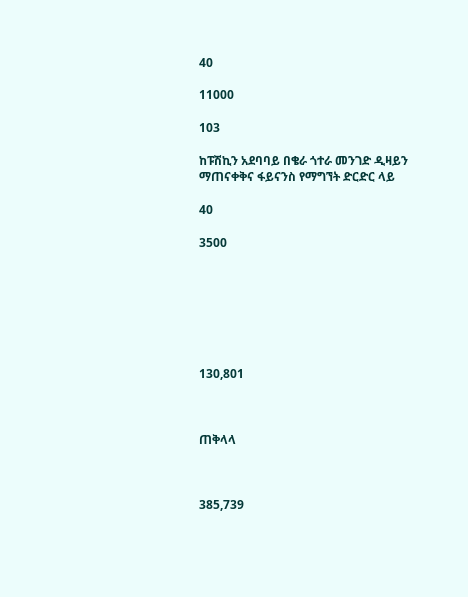40

11000

103

ከፑሽኪን አደባባይ በቄራ ጎተራ መንገድ ዲዛይን ማጠናቀቅና ፋይናንስ የማግኘት ድርድር ላይ

40

3500







130,801



ጠቅላላ



385,739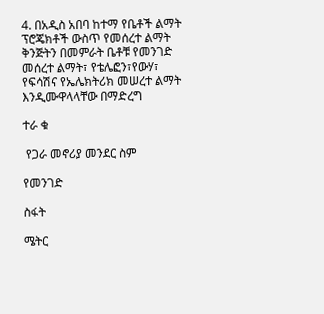4. በአዲስ አበባ ከተማ የቤቶች ልማት ፕሮጄክቶች ውስጥ የመሰረተ ልማት ቅንጅትን በመምራት ቤቶቹ የመንገድ መሰረተ ልማት፣ የቴሌፎን፣የውሃ፣ የፍሳሽና የኤሌክትሪክ መሠረተ ልማት እንዲሙዋላላቸው በማድረግ

ተራ ቁ

 የጋራ መኖሪያ መንደር ስም

የመንገድ

ስፋት

ሜትር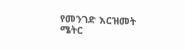የመንገድ እርዝመት ሜትር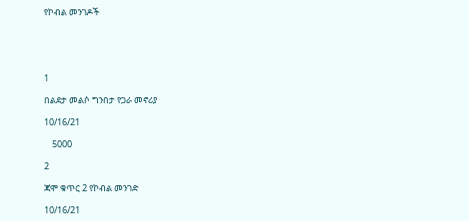የኮብል መንገዶች





1

በልደታ መልሶ ግንበታ የጋራ መኖሪያ

10/16/21

    5000

2

ጃሞ ቁጥር 2 የኮብል መንገድ

10/16/21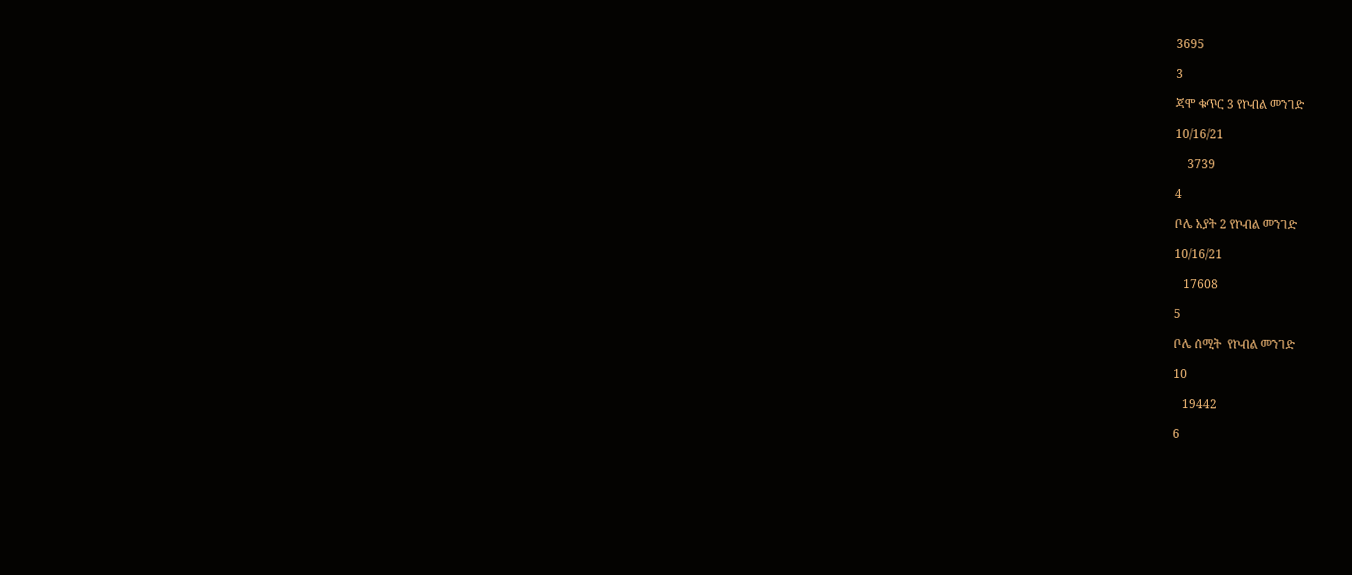3695

3

ጃሞ ቁጥር 3 የኮብል መንገድ

10/16/21

    3739

4

ቦሌ አያት 2 የኮብል መንገድ

10/16/21

   17608

5

ቦሌ ሰሚት  የኮብል መንገድ

10

   19442

6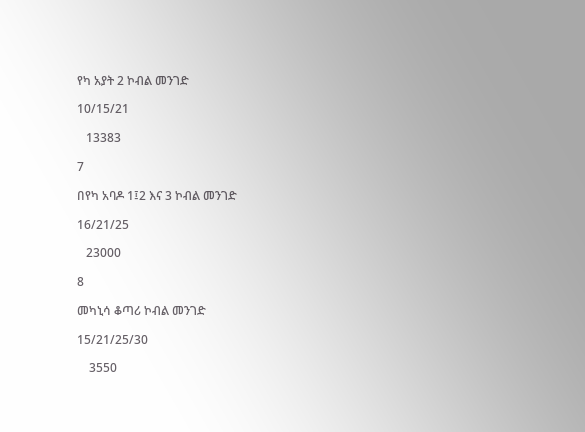የካ አያት 2 ኮብል መንገድ

10/15/21

   13383

7

በየካ አባዶ 1፤2 እና 3 ኮብል መንገድ

16/21/25

   23000

8

መካኒሳ ቆጣሪ ኮብል መንገድ

15/21/25/30

    3550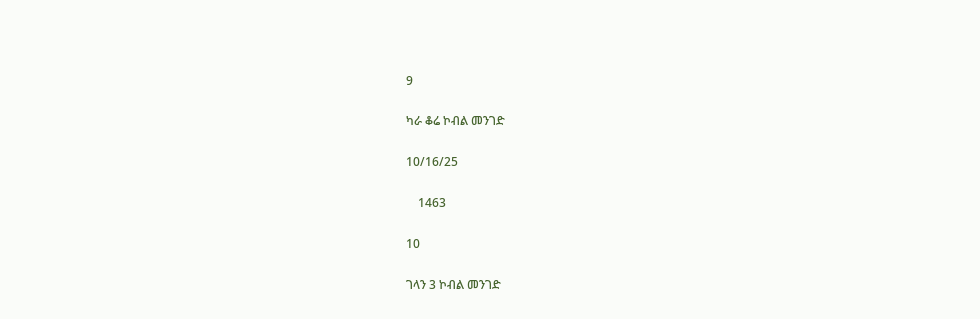9

ካራ ቆሬ ኮብል መንገድ

10/16/25

    1463

10

ገላን 3 ኮብል መንገድ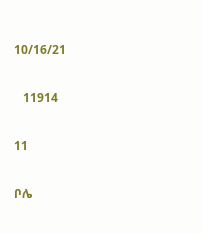10/16/21

   11914

11

ቦሌ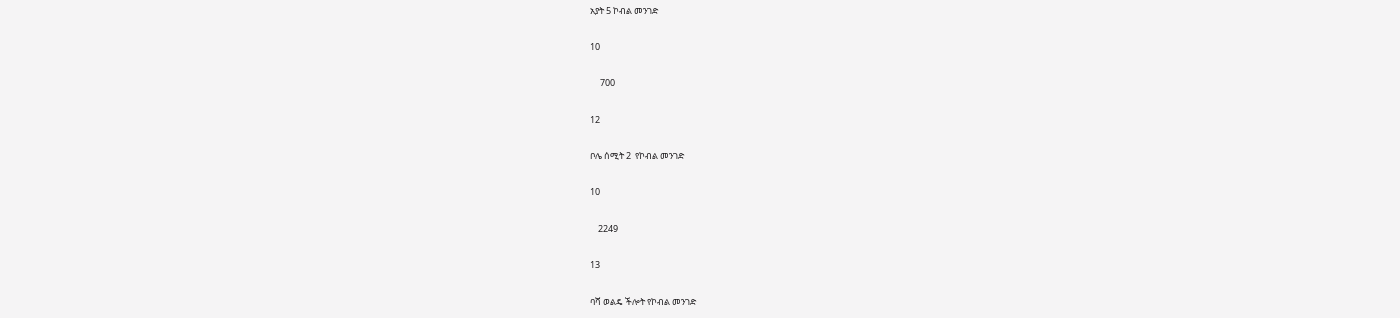አያት 5 ኮብል መንገድ

10

     700

12

ቦሌ ሰሚት 2  የኮብል መንገድ

10

    2249

13

ባሻ ወልዴ ችሎት የኮብል መንገድ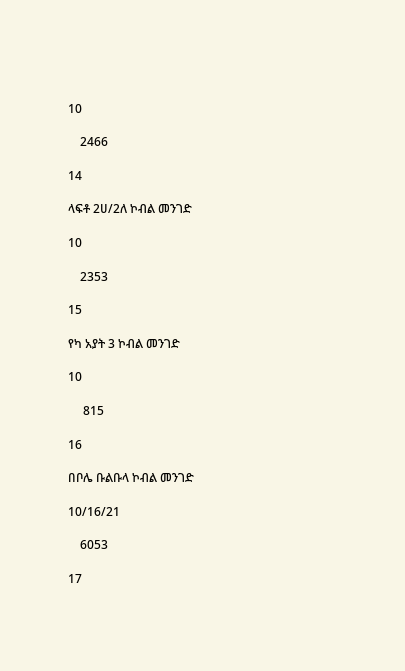10

    2466

14

ላፍቶ 2ሀ/2ለ ኮብል መንገድ

10

    2353

15

የካ አያት 3 ኮብል መንገድ

10

     815

16

በቦሌ ቡልቡላ ኮብል መንገድ

10/16/21

    6053

17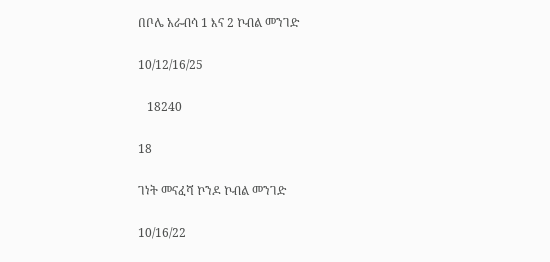በቦሌ አራብሳ 1 እና 2 ኮብል መንገድ

10/12/16/25

   18240

18

ገነት መናፈሻ ኮንዶ ኮብል መንገድ

10/16/22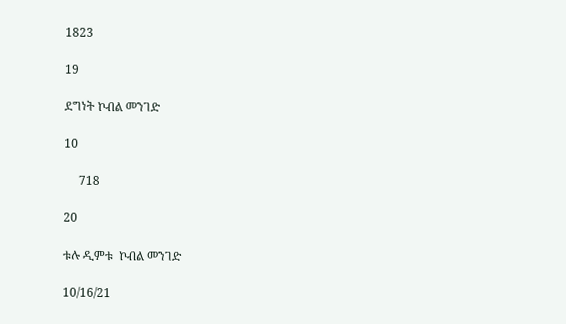1823

19

ደግነት ኮብል መንገድ

10

     718

20

ቱሉ ዲምቱ  ኮብል መንገድ

10/16/21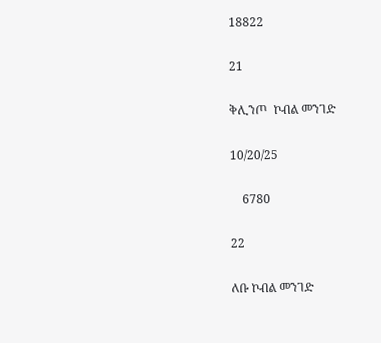18822

21

ቅሊንጦ  ኮብል መንገድ

10/20/25

    6780

22

ለቡ ኮብል መንገድ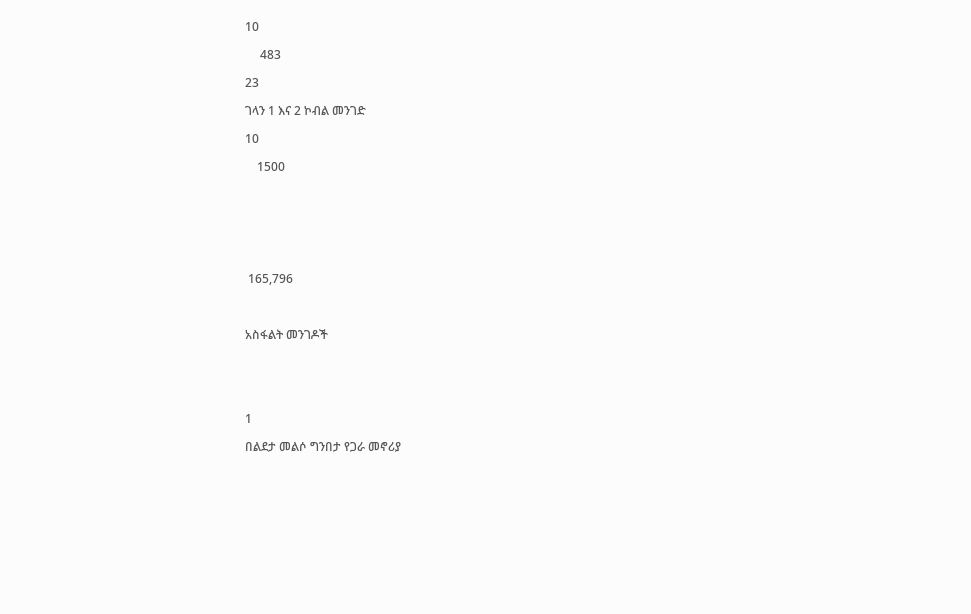10

     483

23

ገላን 1 እና 2 ኮብል መንገድ

10

    1500







 165,796



አስፋልት መንገዶች





1

በልደታ መልሶ ግንበታ የጋራ መኖሪያ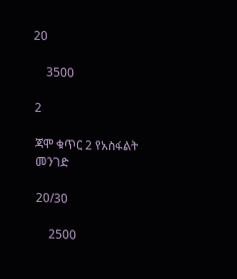20

    3500

2

ጃሞ ቁጥር 2 የአስፋልት መንገድ

20/30

    2500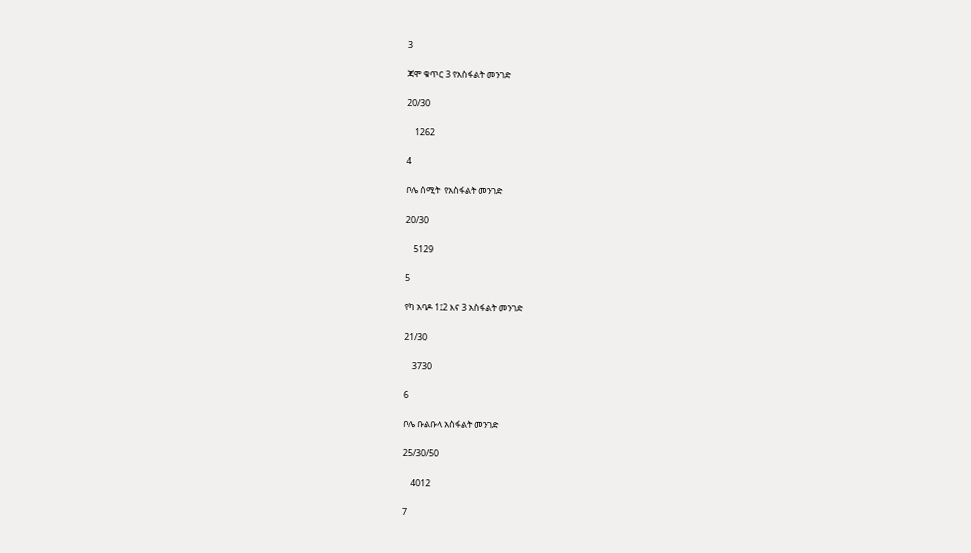3

ጃሞ ቁጥር 3 የአስፋልት መንገድ

20/30

    1262

4

ቦሌ ሰሚት  የአስፋልት መንገድ

20/30

    5129

5

የካ አባዶ 1፤2 እና 3 አስፋልት መንገድ

21/30

    3730

6

ቦሌ ቡልቡላ አስፋልት መንገድ

25/30/50

    4012

7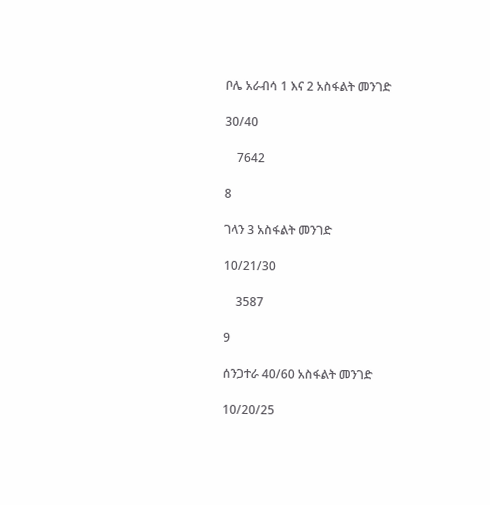ቦሌ አራብሳ 1 እና 2 አስፋልት መንገድ

30/40

    7642

8

ገላን 3 አስፋልት መንገድ

10/21/30

    3587

9

ሰንጋተራ 40/60 አስፋልት መንገድ

10/20/25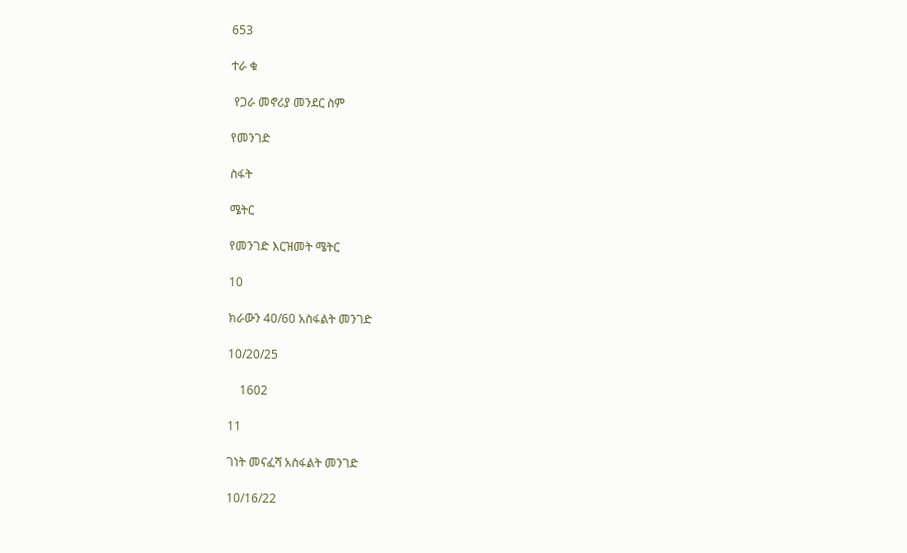653

ተራ ቁ

 የጋራ መኖሪያ መንደር ስም

የመንገድ

ስፋት

ሜትር

የመንገድ እርዝመት ሜትር

10

ክራውን 40/60 አስፋልት መንገድ

10/20/25

    1602

11

ገነት መናፈሻ አስፋልት መንገድ

10/16/22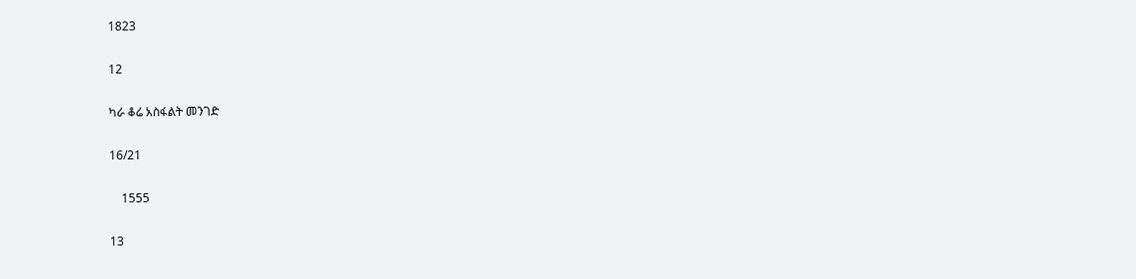1823

12

ካራ ቆሬ አስፋልት መንገድ

16/21

    1555

13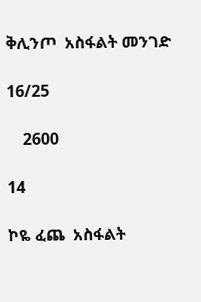ቅሊንጦ  አስፋልት መንገድ

16/25

    2600

14

ኮዬ ፈጨ  አስፋልት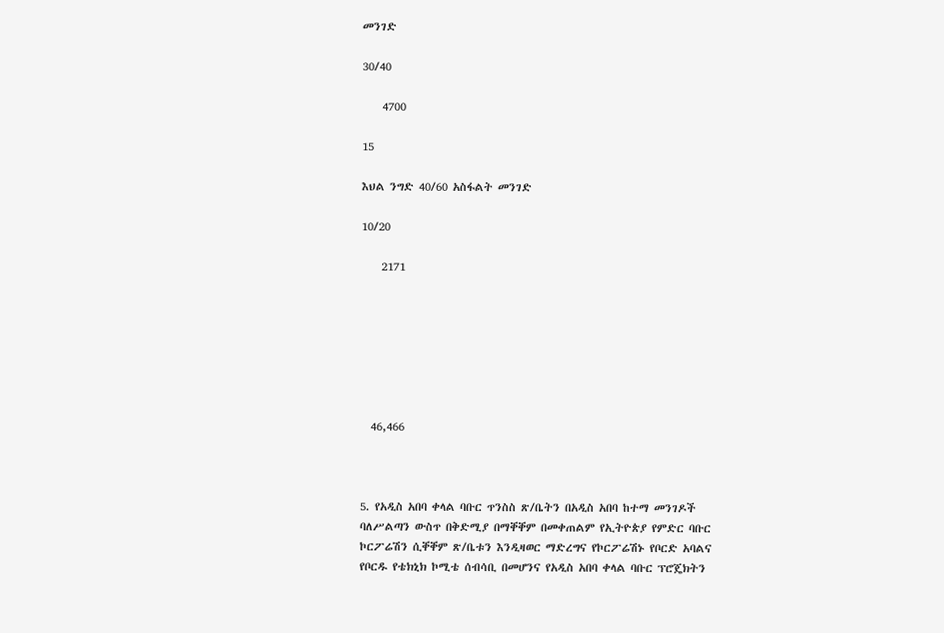መንገድ

30/40

    4700

15

እህል ንግድ 40/60 አስፋልት መንገድ

10/20

    2171







  46,466



5. የአዲስ አበባ ቀላል ባቡር ጥንስስ ጽ/ቤትን በአዲስ አበባ ከተማ መንገዶች ባለሥልጣን ውስጥ በቅድሚያ በማቐቐም በመቀጠልም የኢትዮጵያ የምድር ባቡር ኮርፖሬሽን ሲቐቐም ጽ/ቤቱን እንዲዛወር ማድረግና የኮርፖሬሽኑ የቦርድ አባልና የቦርዱ የቴክኒክ ኮሚቴ ሰብሳቢ በመሆንና የአዲስ አበባ ቀላል ባቡር ፕሮጄክትን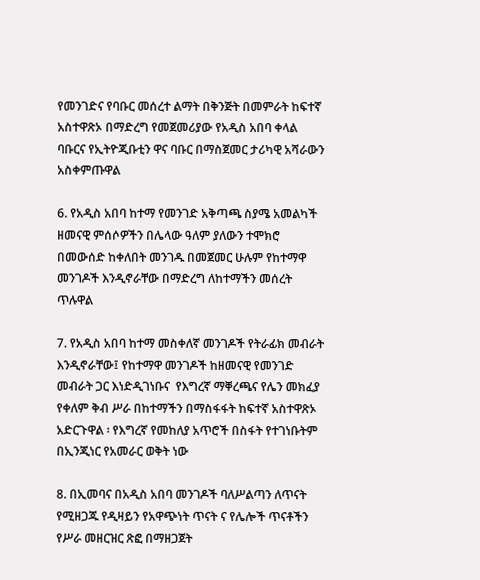የመንገድና የባቡር መሰረተ ልማት በቅንጅት በመምራት ከፍተኛ አስተዋጽኦ በማድረግ የመጀመሪያው የአዲስ አበባ ቀላል ባቡርና የኢትዮጂቡቲን ዋና ባቡር በማስጀመር ታሪካዊ አሻራውን አስቀምጡዋል

6. የአዲስ አበባ ከተማ የመንገድ አቅጣጫ ስያሜ አመልካች ዘመናዊ ምሰሶዎችን በሌላው ዓለም ያለውን ተሞክሮ በመውሰድ ከቀለበት መንገዱ በመጀመር ሁሉም የከተማዋ መንገዶች እንዲኖራቸው በማድረግ ለከተማችን መሰረት ጥሉዋል

7. የአዲስ አበባ ከተማ መስቀለኛ መንገዶች የትራፊክ መብራት እንዲኖራቸው፤ የከተማዋ መንገዶች ከዘመናዊ የመንገድ መብራት ጋር እነድዲገነቡና  የእግረኛ ማቐረጫና የሌን መክፈያ የቀለም ቅብ ሥራ በከተማችን በማስፋፋት ከፍተኛ አስተዋጽኦ አድርጉዋል ፡ የእግረኛ የመከለያ አጥሮች በስፋት የተገነቡትም በኢንጂነር የአመራር ወቅት ነው

8. በኢመባና በአዲስ አበባ መንገዶች ባለሥልጣን ለጥናት የሚዘጋጁ የዲዛይን የአዋጭነት ጥናት ና የሌሎች ጥናቶችን የሥራ መዘርዝር ጽፎ በማዘጋጀት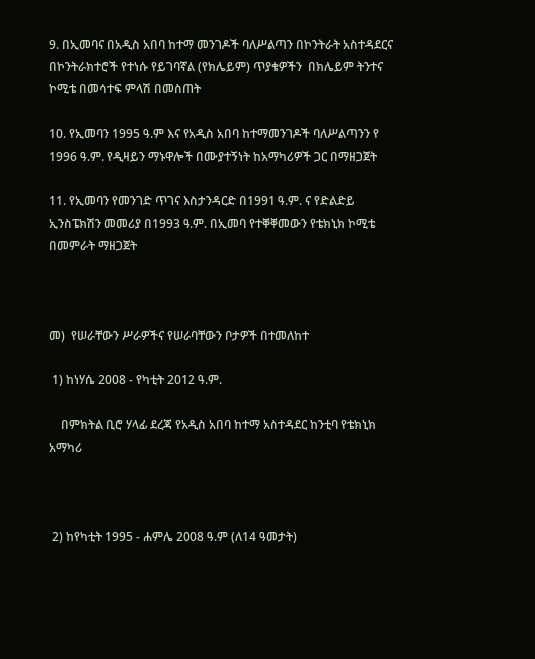9. በኢመባና በአዲስ አበባ ከተማ መንገዶች ባለሥልጣን በኮንትራት አስተዳደርና በኮንትራክተሮች የተነሱ የይገባኛል (የክሌይም) ጥያቄዎችን  በክሌይም ትንተና ኮሚቴ በመሳተፍ ምላሽ በመስጠት

10. የኢመባን 1995 ዓ.ም እና የአዲስ አበባ ከተማመንገዶች ባለሥልጣንን የ 1996 ዓ.ም. የዲዛይን ማኑዋሎች በሙያተኝነት ከአማካሪዎች ጋር በማዘጋጀት

11. የኢመባን የመንገድ ጥገና እስታንዳርድ በ1991 ዓ.ም. ና የድልድይ ኢንስፔክሽን መመሪያ በ1993 ዓ.ም. በኢመባ የተቐቐመውን የቴክኒክ ኮሚቴ በመምራት ማዘጋጀት



መ)  የሠራቸውን ሥራዎችና የሠራባቸውን ቦታዎች በተመለከተ

 1) ከነሃሴ 2008 - የካቲት 2012 ዓ.ም.

    በምክትል ቢሮ ሃላፊ ደረጃ የአዲስ አበባ ከተማ አስተዳደር ከንቲባ የቴክኒክ አማካሪ



 2) ከየካቲት 1995 - ሐምሌ 2008 ዓ.ም (ለ14 ዓመታት)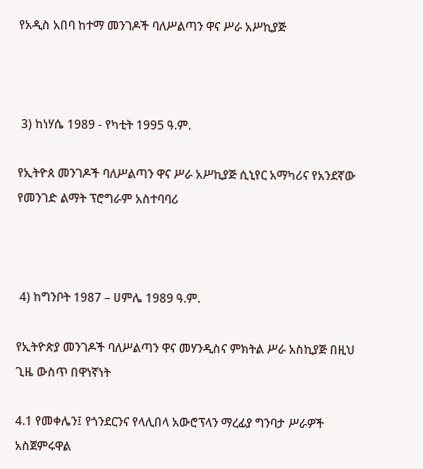የአዲስ አበባ ከተማ መንገዶች ባለሥልጣን ዋና ሥራ አሥኪያጅ



 3) ከነሃሴ 1989 - የካቲት 1995 ዓ.ም.

የኢትዮጰ መንገዶች ባለሥልጣን ዋና ሥራ አሥኪያጅ ሲኒየር አማካሪና የአንደኛው የመንገድ ልማት ፕሮግራም አስተባባሪ



 4) ከግንቦት 1987 – ሀምሌ 1989 ዓ.ም.

የኢትዮጵያ መንገዶች ባለሥልጣን ዋና መሃንዲስና ምክትል ሥራ አስኪያጅ በዚህ ጊዜ ውስጥ በዋነኛነት

4.1 የመቀሌን፤ የጎንደርንና የላሊበላ አውሮፕላን ማረፊያ ግንባታ ሥራዎች አስጀምሩዋል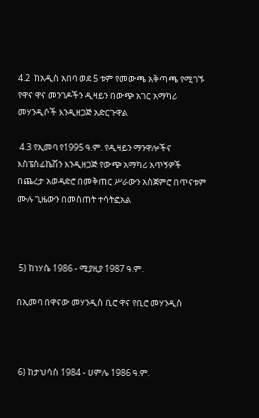4.2  ከአዲስ አበባ ወደ 5 ቱም የመውጫ አቅጣጫ የሚገኙ የዋና ዋና መንገዶችን ዲዛይን በውጭ አገር አማካሪ መሃንዲሶች እንዲዘጋጅ አድርጉዋል

 4.3 የኢመባ የ1995 ዓ.ም. የዲዛይን ማንዋሎችና እስፔስፊኬሽን እንዲዘጋጅ የውጭ አማካሪ አጥኝዎች በጨረታ አወዳድሮ በመቅጠር ሥራውን አስጀምሮ በጥናቱም ሙሉ ጊዜውን በመስጠት ተሳትፎአል



 5) ከነሃሴ 1986 - ሚያዚያ 1987 ዓ.ም.

በኢመባ በዋናው መሃንዲስ ቢሮ ዋና የቢሮ መሃንዲስ



 6) ከታህሳስ 1984 - ሀምሌ 1986 ዓ.ም.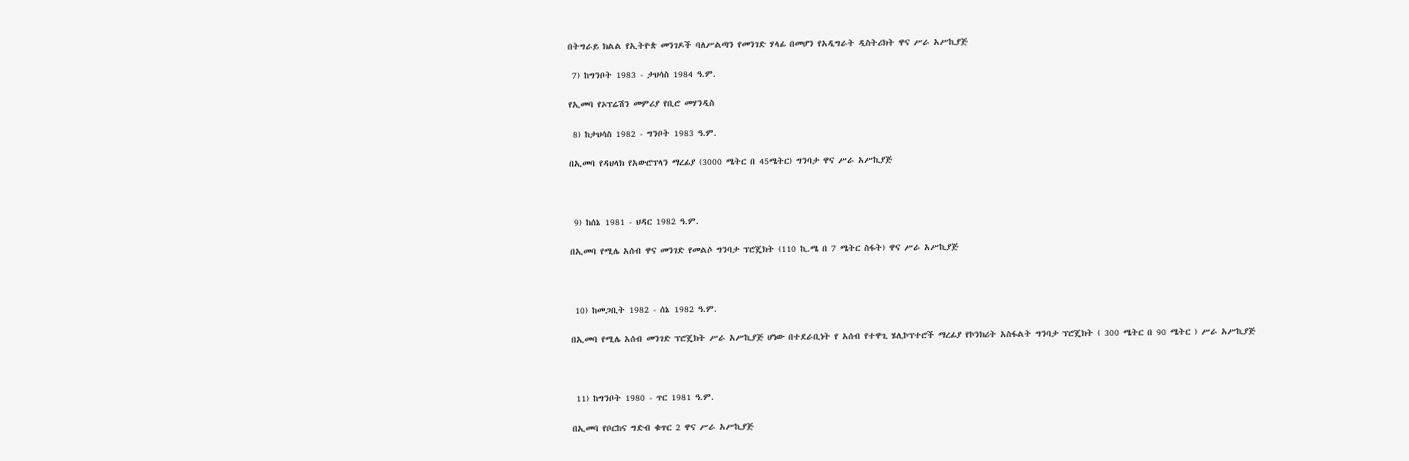በትግራይ ክልል የኢትዮጵ መንገዶች ባለሥልጣን የመንገድ ሃላፊ በመሆን የአዲግራት ዲስትሪክት ዋና ሥራ አሥኪያጅ

 7) ከግንቦት 1983 - ታህሳስ 1984 ዓ.ም.

የኢመባ የኦፕሬሽን መምሪያ የቢሮ መሃንዲስ

 8) ከታህሳስ 1982 - ግንቦት 1983 ዓ.ም.

በኢመባ የዳህላክ የአውሮፕላን ማረፊያ (3000 ሜትር በ 45ሜትር) ግንባታ ዋና ሥራ አሥኪያጅ



 9) ከሰኔ 1981 - ህዳር 1982 ዓ.ም.

በኢመባ የሚሌ አሰብ ዋና መንገድ የመልሶ ግንባታ ፕሮጄክት (110 ኪ.ሜ በ 7 ሜትር ስፋት) ዋና ሥራ አሥኪያጅ



 10) ከመጋቢት 1982 - ሰኔ 1982 ዓ.ም.

በኢመባ የሚሌ አሰብ መንገድ ፕሮጄክት ሥራ አሥኪያጅ ሆነው በተደራቢነት የ አሰብ የተዋጊ ሄሊኮፕተሮች ማረፊያ የኮንክሪት አስፋልት ግንባታ ፕሮጄክት ( 300 ሜትር በ 90 ሜትር ) ሥራ አሥኪያጅ



 11) ከግንቦት 1980 - ጥር 1981 ዓ.ም.

በኢመባ የቦርከና ግድብ ቁጥር 2 ዋና ሥራ አሥኪያጅ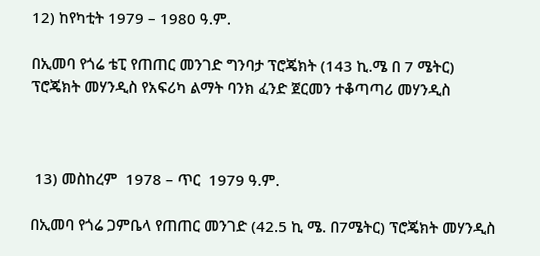12) ከየካቲት 1979 – 1980 ዓ.ም.

በኢመባ የጎሬ ቴፒ የጠጠር መንገድ ግንባታ ፕሮጄክት (143 ኪ.ሜ በ 7 ሜትር) ፕሮጄክት መሃንዲስ የአፍሪካ ልማት ባንክ ፈንድ ጀርመን ተቆጣጣሪ መሃንዲስ



 13) መስከረም  1978 – ጥር  1979 ዓ.ም.

በኢመባ የጎሬ ጋምቤላ የጠጠር መንገድ (42.5 ኪ ሜ. በ7ሜትር) ፕሮጄክት መሃንዲስ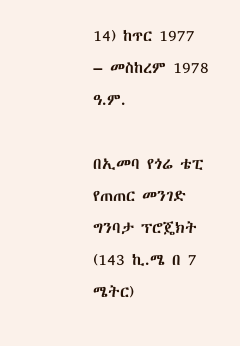14) ከጥር 1977 – መስከረም 1978 ዓ.ም.

በኢመባ የጎሬ ቴፒ የጠጠር መንገድ ግንባታ ፕሮጄክት (143 ኪ.ሜ በ 7 ሜትር)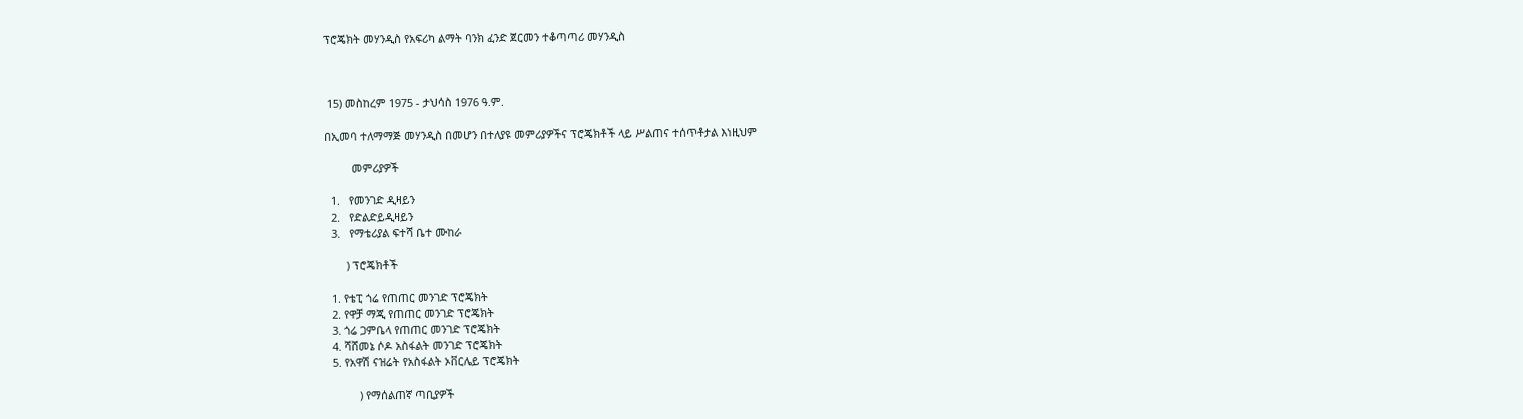ፕሮጄክት መሃንዲስ የአፍሪካ ልማት ባንክ ፈንድ ጀርመን ተቆጣጣሪ መሃንዲስ



 15) መስከረም 1975 - ታህሳስ 1976 ዓ.ም.

በኢመባ ተለማማጅ መሃንዲስ በመሆን በተለያዩ መምሪያዎችና ፕሮጄክቶች ላይ ሥልጠና ተሰጥቶታል እነዚህም

         መምሪያዎች

  1.   የመንገድ ዲዛይን
  2.   የድልድይዲዛይን
  3.   የማቴሪያል ፍተሻ ቤተ ሙከራ

       ) ፕሮጄክቶች

  1. የቴፒ ጎሬ የጠጠር መንገድ ፕሮጄክት
  2. የዋቻ ማጂ የጠጠር መንገድ ፕሮጄክት
  3. ጎሬ ጋምቤላ የጠጠር መንገድ ፕሮጄክት
  4. ሻሸመኔ ሶዶ አስፋልት መንገድ ፕሮጄክት
  5. የአዋሽ ናዝሬት የአስፋልት ኦቨርሌይ ፕሮጄክት

           ) የማሰልጠኛ ጣቢያዎች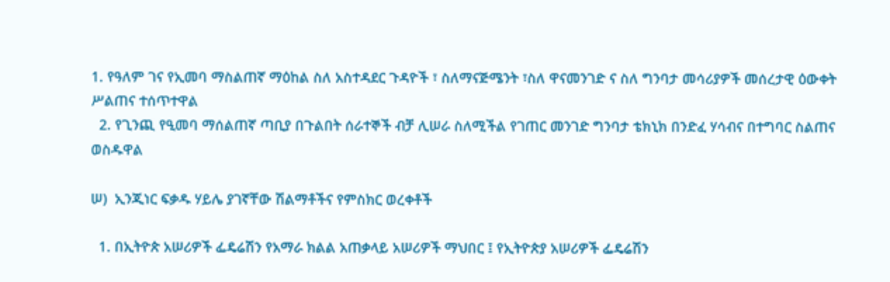1. የዓለም ገና የኢመባ ማስልጠኛ ማዕከል ስለ አስተዳደር ጉዳዮች ፣ ስለማናጅሜንት ፣ስለ ዋናመንገድ ና ስለ ግንባታ መሳሪያዎች መሰረታዊ ዕውቀት ሥልጠና ተሰጥተዋል
  2. የጊንጪ የዒመባ ማሰልጠኛ ጣቢያ በጉልበት ሰራተኞች ብቻ ሊሠራ ስለሚችል የገጠር መንገድ ግንባታ ቴክኒክ በንድፈ ሃሳብና በተግባር ስልጠና ወስዱዋል

ሠ)  ኢንጂነር ፍቃዱ ሃይሌ ያገኛቸው ሽልማቶችና የምስክር ወረቀቶች

  1. በኢትዮጵ አሠሪዎች ፌዴሬሽን የአማራ ክልል አጠቃላይ አሠሪዎች ማህበር ፤ የኢትዮጵያ አሠሪዎች ፌዴሬሽን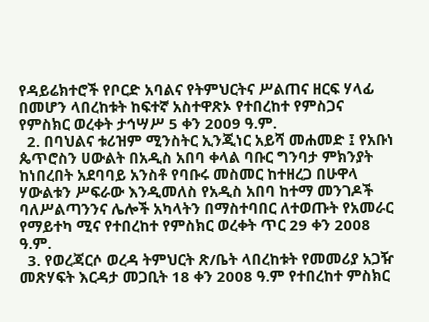የዳይሬክተሮች የቦርድ አባልና የትምህርትና ሥልጠና ዘርፍ ሃላፊ በመሆን ላበረከቱት ከፍተኛ አስተዋጽኦ የተበረከተ የምስጋና የምስክር ወረቀት ታኅሣሥ 5 ቀን 2009 ዓ.ም.
  2. በባህልና ቱሪዝም ሚንስትር ኢንጂነር አይሻ መሐመድ ፤ የአቡነ ጴጥሮስን ሀውልት በአዲስ አበባ ቀላል ባቡር ግንባታ ምክንያት ከነበረበት አደባባይ አንስቶ የባቡሩ መስመር ከተዘረጋ በሁዋላ ሃውልቱን ሥፍራው እንዲመለስ የአዲስ አበባ ከተማ መንገዶች ባለሥልጣንንና ሌሎች አካላትን በማስተባበር ለተወጡት የአመራር የማይተካ ሚና የተበረከተ የምስክር ወረቀት ጥር 29 ቀን 2008 ዓ.ም.
  3. የወረጃርሶ ወረዳ ትምህርት ጽ/ቤት ላበረከቱት የመመሪያ አጋዥ መጽሃፍት እርዳታ መጋቢት 18 ቀን 2008 ዓ.ም የተበረከተ ምስክር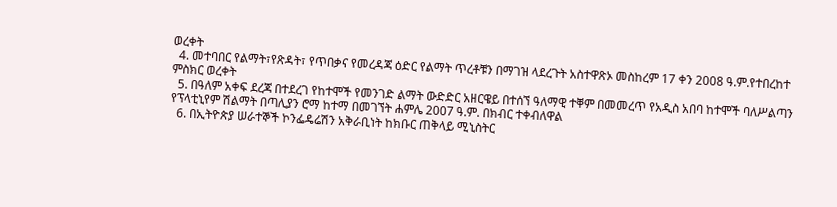ወረቀት
  4. መተባበር የልማት፣የጽዳት፣ የጥበቃና የመረዳጃ ዕድር የልማት ጥረቶቹን በማገዝ ላደረጉት አስተዋጽኦ መስከረም 17 ቀን 2008 ዓ.ም.የተበረከተ ምስክር ወረቀት
  5. በዓለም አቀፍ ደረጃ በተደረገ የከተሞች የመንገድ ልማት ውድድር አዘርዌይ በተሰኘ ዓለማዊ ተቐም በመመረጥ የአዲስ አበባ ከተሞች ባለሥልጣን የፕላቲኒየም ሽልማት በጣሊያን ሮማ ከተማ በመገኘት ሐምሌ 2007 ዓ.ም. በክብር ተቀብለዋል
  6. በኢትዮጵያ ሠራተኞች ኮንፌዴሬሽን አቅራቢነት ከክቡር ጠቅላይ ሚኒስትር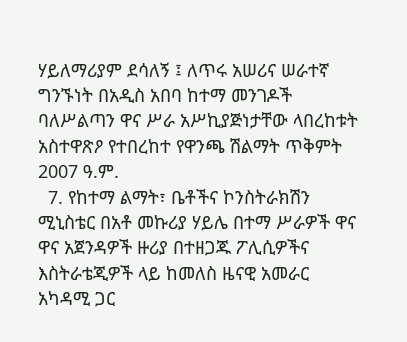ሃይለማሪያም ደሳለኝ ፤ ለጥሩ አሠሪና ሠራተኛ ግንኙነት በአዲስ አበባ ከተማ መንገዶች ባለሥልጣን ዋና ሥራ አሥኪያጅነታቸው ላበረከቱት አስተዋጽዖ የተበረከተ የዋንጫ ሽልማት ጥቅምት 2007 ዓ.ም.
  7. የከተማ ልማት፣ ቤቶችና ኮንስትራክሽን ሚኒስቴር በአቶ መኩሪያ ሃይሌ በተማ ሥራዎች ዋና ዋና አጀንዳዎች ዙሪያ በተዘጋጁ ፖሊሲዎችና እስትራቴጂዎች ላይ ከመለስ ዜናዊ አመራር አካዳሚ ጋር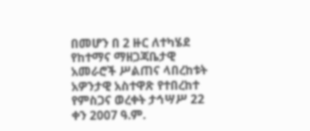በመሆን በ 2 ዙር ለተካሄደ የከተማና ማዘጋጃቤታዊ አመራሮች ሥልጠና ላበረከቱት አዎንታዊ አስተዋጽ የተበረከተ የምስጋና ወረቀት ታኅሣሥ 22 ቀን 2007 ዓ.ም.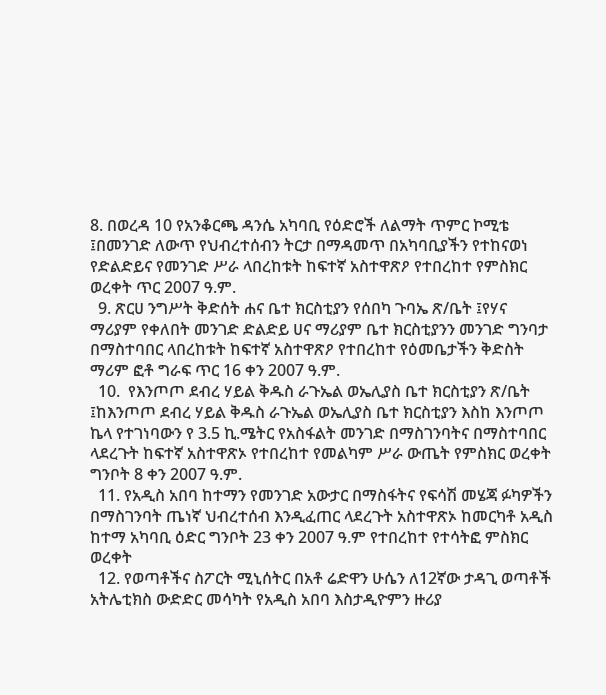8. በወረዳ 10 የአንቆርጫ ዳንሴ አካባቢ የዕድሮች ለልማት ጥምር ኮሚቴ ፤በመንገድ ለውጥ የህብረተሰብን ትርታ በማዳመጥ በአካባቢያችን የተከናወነ የድልድይና የመንገድ ሥራ ላበረከቱት ከፍተኛ አስተዋጽዖ የተበረከተ የምስክር ወረቀት ጥር 2007 ዓ.ም.
  9. ጽርሀ ንግሥት ቅድሰት ሐና ቤተ ክርስቲያን የሰበካ ጉባኤ ጽ/ቤት ፤የሃና ማሪያም የቀለበት መንገድ ድልድይ ሀና ማሪያም ቤተ ክርስቲያንን መንገድ ግንባታ በማስተባበር ላበረከቱት ከፍተኛ አስተዋጽዖ የተበረከተ የዕመቤታችን ቅድስት ማሪም ፎቶ ግራፍ ጥር 16 ቀን 2007 ዓ.ም.
  10.  የእንጦጦ ደብረ ሃይል ቅዱስ ራጉኤል ወኤሊያስ ቤተ ክርስቲያን ጽ/ቤት ፤ከእንጦጦ ደብረ ሃይል ቅዱስ ራጉኤል ወኤሊያስ ቤተ ክርስቲያን እስከ እንጦጦ ኬላ የተገነባውን የ 3.5 ኪ.ሜትር የአስፋልት መንገድ በማስገንባትና በማስተባበር ላደረጉት ከፍተኛ አስተዋጽኦ የተበረከተ የመልካም ሥራ ውጤት የምስክር ወረቀት ግንቦት 8 ቀን 2007 ዓ.ም.
  11. የአዲስ አበባ ከተማን የመንገድ አውታር በማስፋትና የፍሳሽ መሄጃ ፉካዎችን በማስገንባት ጤነኛ ህብረተሰብ እንዲፈጠር ላደረጉት አስተዋጽኦ ከመርካቶ አዲስ ከተማ አካባቢ ዕድር ግንቦት 23 ቀን 2007 ዓ.ም የተበረከተ የተሳትፎ ምስክር ወረቀት
  12. የወጣቶችና ስፖርት ሚኒሰትር በአቶ ሬድዋን ሁሴን ለ12ኛው ታዳጊ ወጣቶች አትሌቲክስ ውድድር መሳካት የአዲስ አበባ እስታዲዮምን ዙሪያ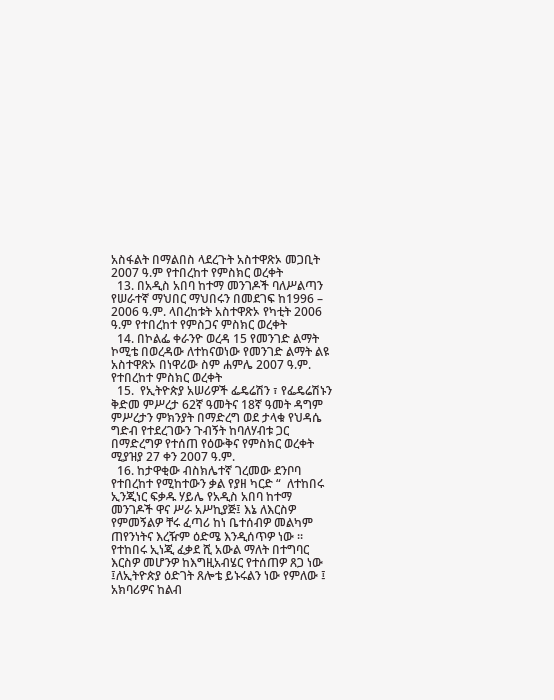አስፋልት በማልበስ ላደረጉት አስተዋጽኦ መጋቢት 2007 ዓ.ም የተበረከተ የምስክር ወረቀት
  13. በአዲስ አበባ ከተማ መንገዶች ባለሥልጣን የሠራተኛ ማህበር ማህበሩን በመደገፍ ከ1996 – 2006 ዓ.ም. ላበረከቱት አስተዋጽኦ የካቲት 2006 ዓ.ም የተበረከተ የምስጋና ምስክር ወረቀት
  14. በኮልፌ ቀራንዮ ወረዳ 15 የመንገድ ልማት ኮሚቴ በወረዳው ለተከናወነው የመንገድ ልማት ልዩ አስተዋጽኦ በነዋሪው ስም ሐምሌ 2007 ዓ.ም. የተበረከተ ምስክር ወረቀት
  15.  የኢትዮጵያ አሠሪዎች ፌዴሬሽን ፣ የፌዴሬሽኑን ቅድመ ምሥረታ 62ኛ ዓመትና 18ኛ ዓመት ዳግም ምሥረታን ምክንያት በማድረግ ወደ ታላቁ የህዳሴ ግድብ የተደረገውን ጉብኝት ከባለሃብቱ ጋር በማድረግዎ የተሰጠ የዕውቅና የምስክር ወረቀት ሚያዝያ 27 ቀን 2007 ዓ.ም.
  16. ከታዋቂው ብስክሌተኛ ገረመው ደንቦባ የተበረከተ የሚከተውን ቃል የያዘ ካርድ “  ለተከበሩ ኢንጂነር ፍቃዱ ሃይሌ የአዲስ አበባ ከተማ መንገዶች ዋና ሥራ አሥኪያጅ፤ እኔ ለእርስዎ የምመኝልዎ ቸሩ ፈጣሪ ከነ ቤተሰብዎ መልካም ጠየንነትና እረዥም ዕድሜ እንዲሰጥዎ ነው ፡፡ የተከበሩ ኢነጂ ፈቃደ ሺ አውል ማለት በተግባር እርስዎ መሆንዎ ከእግዚአብሄር የተሰጠዎ ጸጋ ነው ፤ለኢትዮጵያ ዕድገት ጸሎቴ ይኑሩልን ነው የምለው ፤ አክባሪዎና ከልብ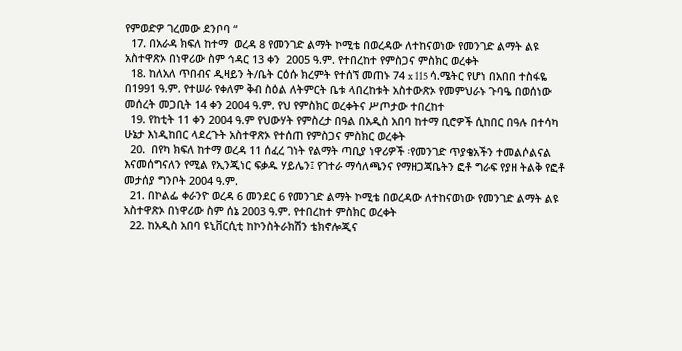የምወድዎ ገረመው ደንቦባ “
  17. በአራዳ ክፍለ ከተማ  ወረዳ 8 የመንገድ ልማት ኮሚቴ በወረዳው ለተከናወነው የመንገድ ልማት ልዩ አስተዋጽኦ በነዋሪው ስም ኅዳር 13 ቀን  2005 ዓ.ም. የተበረከተ የምስጋና ምስክር ወረቀት
  18. ከለአለ ጥበብና ዲዛይን ት/ቤት ርዕሱ ክረምት የተሰኘ መጠኑ 74 x 115 ሳ.ሜትር የሆነ በአበበ ተስፋዬ በ1991 ዓ.ም. የተሠራ የቀለም ቅብ ስዕል ለትምርት ቤቱ ላበረከቱት አስተውጽኦ የመምህራኑ ጉባዔ በወሰነው መሰረት መጋቢት 14 ቀን 2004 ዓ.ም. የህ የምስክር ወረቀትና ሥጦታው ተበረከተ
  19. የከቲት 11 ቀን 2004 ዓ.ም የህውሃት የምስረታ በዓል በአዲስ አበባ ከተማ ቢሮዎች ሲከበር በዓሉ በተሳካ ሁኔታ እነዲከበር ላደረጉት አስተዋጽኦ የተሰጠ የምስጋና ምስክር ወረቀት
  20.  በየካ ክፍለ ከተማ ወረዳ 11 ሰፈረ ገነት የልማት ጣቢያ ነዋሪዎች ፡የመንገድ ጥያቄአችን ተመልሶልናል እናመሰግናለን የሚል የኢንጂነር ፍቃዱ ሃይሌን፤ የገተራ ማሳለጫንና የማዘጋጃቤትን ፎቶ ግራፍ የያዘ ትልቅ የፎቶ መታሰያ ግንቦት 2004 ዓ.ም.
  21. በኮልፌ ቀራንዮ ወረዳ 6 መንደር 6 የመንገድ ልማት ኮሚቴ በወረዳው ለተከናወነው የመንገድ ልማት ልዩ አስተዋጽኦ በነዋሪው ስም ሰኔ 2003 ዓ.ም. የተበረከተ ምስክር ወረቀት
  22. ከአዲስ አበባ ዩኒቨርሲቲ ከኮንስትራክሽን ቴክኖሎጂና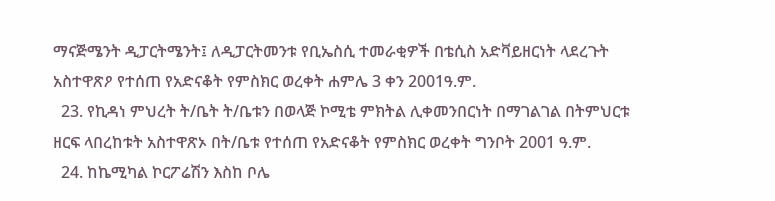ማናጅሜንት ዲፓርትሜንት፤ ለዲፓርትመንቱ የቢኤስሲ ተመራቂዎች በቴሲስ አድቫይዘርነት ላደረጉት አስተዋጽዖ የተሰጠ የአድናቆት የምስክር ወረቀት ሐምሌ 3 ቀን 2001ዓ.ም.
  23. የኪዳነ ምህረት ት/ቤት ት/ቤቱን በወላጅ ኮሚቴ ምክትል ሊቀመንበርነት በማገልገል በትምህርቱ ዘርፍ ላበረከቱት አስተዋጽኦ በት/ቤቱ የተሰጠ የአድናቆት የምስክር ወረቀት ግንቦት 2001 ዓ.ም.
  24. ከኬሚካል ኮርፖሬሽን እስከ ቦሌ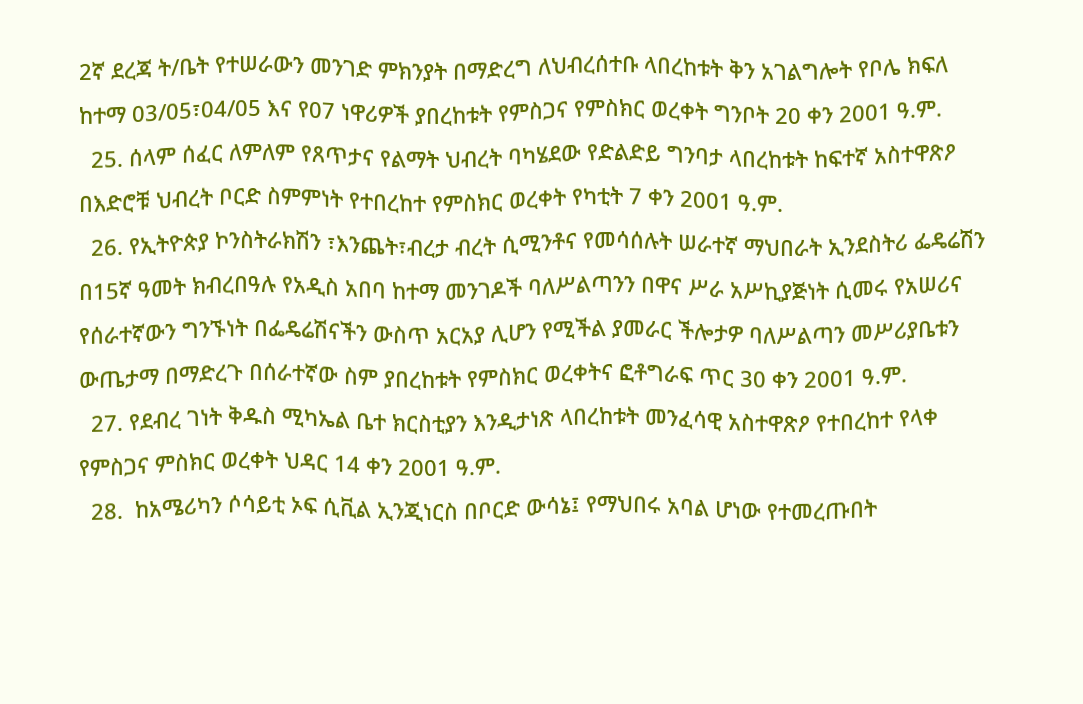2ኛ ደረጃ ት/ቤት የተሠራውን መንገድ ምክንያት በማድረግ ለህብረሰተቡ ላበረከቱት ቅን አገልግሎት የቦሌ ክፍለ ከተማ 03/05፣04/05 እና የ07 ነዋሪዎች ያበረከቱት የምስጋና የምስክር ወረቀት ግንቦት 20 ቀን 2001 ዓ.ም.
  25. ሰላም ሰፈር ለምለም የጸጥታና የልማት ህብረት ባካሄደው የድልድይ ግንባታ ላበረከቱት ከፍተኛ አስተዋጽዖ በእድሮቹ ህብረት ቦርድ ስምምነት የተበረከተ የምስክር ወረቀት የካቲት 7 ቀን 2001 ዓ.ም.
  26. የኢትዮጵያ ኮንስትራክሽን ፣እንጨት፣ብረታ ብረት ሲሚንቶና የመሳሰሉት ሠራተኛ ማህበራት ኢንደስትሪ ፌዴሬሽን በ15ኛ ዓመት ክብረበዓሉ የአዲስ አበባ ከተማ መንገዶች ባለሥልጣንን በዋና ሥራ አሥኪያጅነት ሲመሩ የአሠሪና የሰራተኛውን ግንኙነት በፌዴሬሽናችን ውስጥ አርአያ ሊሆን የሚችል ያመራር ችሎታዎ ባለሥልጣን መሥሪያቤቱን ውጤታማ በማድረጉ በሰራተኛው ስም ያበረከቱት የምስክር ወረቀትና ፎቶግራፍ ጥር 30 ቀን 2001 ዓ.ም.
  27. የደብረ ገነት ቅዱስ ሚካኤል ቤተ ክርስቲያን እንዲታነጽ ላበረከቱት መንፈሳዊ አስተዋጽዖ የተበረከተ የላቀ የምስጋና ምስክር ወረቀት ህዳር 14 ቀን 2001 ዓ.ም.
  28.  ከአሜሪካን ሶሳይቲ ኦፍ ሲቪል ኢንጂነርስ በቦርድ ውሳኔ፤ የማህበሩ አባል ሆነው የተመረጡበት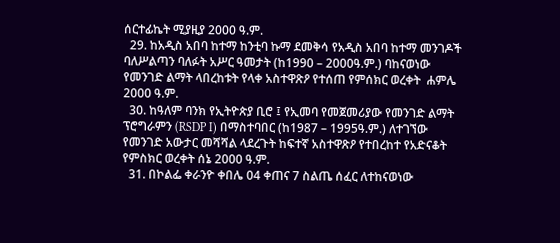ሰርተፊኬት ሚያዚያ 2000 ዓ.ም.
  29. ከአዲስ አበባ ከተማ ከንቲባ ኩማ ደመቅሳ የአዲስ አበባ ከተማ መንገዶች ባለሥልጣን ባለፉት አሥር ዓመታት (ከ1990 – 2000ዓ.ም.) ባከናወነው የመንገድ ልማት ላበረከቱት የላቀ አስተዋጽዖ የተሰጠ የምሰክር ወረቀት  ሐምሌ 2000 ዓ.ም.
  30. ከዓለም ባንክ የኢትዮጵያ ቢሮ ፤ የኢመባ የመጀመሪያው የመንገድ ልማት ፕሮግራምን (RSDP I) በማስተባበር (ከ1987 – 1995ዓ.ም.) ለተገኘው የመንገድ አውታር መሻሻል ላደረጉት ከፍተኛ አስተዋጽዖ የተበረከተ የአድናቆት የምስክር ወረቀት ሰኔ 2000 ዓ.ም.
  31. በኮልፌ ቀራንዮ ቀበሌ 04 ቀጠና 7 ስልጤ ሰፈር ለተከናወነው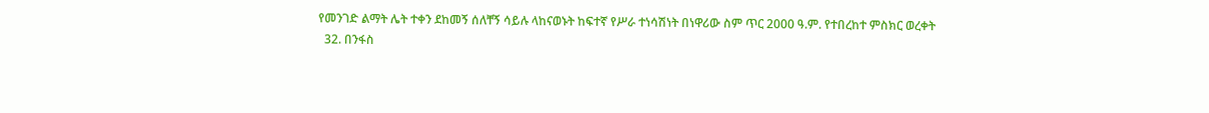የመንገድ ልማት ሌት ተቀን ደከመኝ ሰለቸኝ ሳይሉ ላከናወኑት ከፍተኛ የሥራ ተነሳሽነት በነዋሪው ስም ጥር 2000 ዓ.ም. የተበረከተ ምስክር ወረቀት
  32. በንፋስ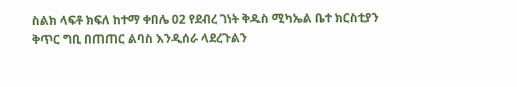ስልክ ላፍቶ ክፍለ ከተማ ቀበሌ 02 የደብረ ገነት ቅዱስ ሚካኤል ቤተ ክርስቲያን ቅጥር ግቢ በጠጠር ልባስ እንዲሰራ ላደረጉልን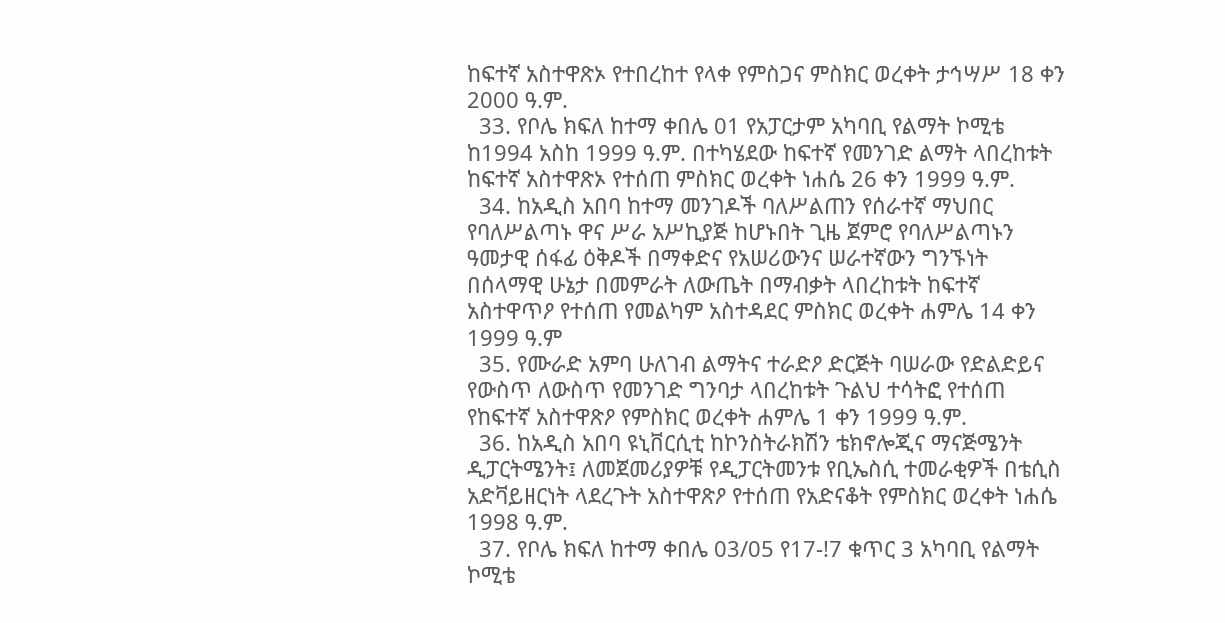ከፍተኛ አስተዋጽኦ የተበረከተ የላቀ የምስጋና ምስክር ወረቀት ታኅሣሥ 18 ቀን 2000 ዓ.ም.
  33. የቦሌ ክፍለ ከተማ ቀበሌ 01 የአፓርታም አካባቢ የልማት ኮሚቴ ከ1994 አስከ 1999 ዓ.ም. በተካሄደው ከፍተኛ የመንገድ ልማት ላበረከቱት ከፍተኛ አስተዋጽኦ የተሰጠ ምስክር ወረቀት ነሐሴ 26 ቀን 1999 ዓ.ም.
  34. ከአዲስ አበባ ከተማ መንገዶች ባለሥልጠን የሰራተኛ ማህበር የባለሥልጣኑ ዋና ሥራ አሥኪያጅ ከሆኑበት ጊዜ ጀምሮ የባለሥልጣኑን ዓመታዊ ሰፋፊ ዕቅዶች በማቀድና የአሠሪውንና ሠራተኛውን ግንኙነት በሰላማዊ ሁኔታ በመምራት ለውጤት በማብቃት ላበረከቱት ከፍተኛ አስተዋጥዖ የተሰጠ የመልካም አስተዳደር ምስክር ወረቀት ሐምሌ 14 ቀን 1999 ዓ.ም
  35. የሙራድ አምባ ሁለገብ ልማትና ተራድዖ ድርጅት ባሠራው የድልድይና የውስጥ ለውስጥ የመንገድ ግንባታ ላበረከቱት ጉልህ ተሳትፎ የተሰጠ የከፍተኛ አስተዋጽዖ የምስክር ወረቀት ሐምሌ 1 ቀን 1999 ዓ.ም.
  36. ከአዲስ አበባ ዩኒቨርሲቲ ከኮንስትራክሽን ቴክኖሎጂና ማናጅሜንት ዲፓርትሜንት፤ ለመጀመሪያዎቹ የዲፓርትመንቱ የቢኤስሲ ተመራቂዎች በቴሲስ አድቫይዘርነት ላደረጉት አስተዋጽዖ የተሰጠ የአድናቆት የምስክር ወረቀት ነሐሴ 1998 ዓ.ም.
  37. የቦሌ ክፍለ ከተማ ቀበሌ 03/05 የ17-!7 ቁጥር 3 አካባቢ የልማት ኮሚቴ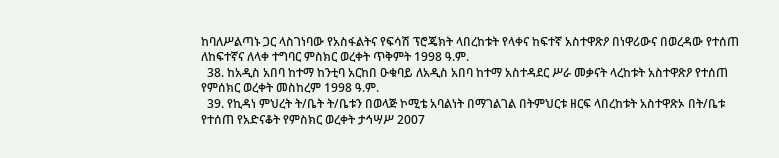ከባለሥልጣኑ ጋር ላስገነባው የአስፋልትና የፍሳሽ ፕሮጄክት ላበረከቱት የላቀና ከፍተኛ አስተዋጽዖ በነዋሪውና በወረዳው የተሰጠ ለከፍተኛና ለላቀ ተግባር ምስክር ወረቀት ጥቅምት 1998 ዓ.ም.
  38. ከአዲስ አበባ ከተማ ከንቲባ አርከበ ዑቁባይ ለአዲስ አበባ ከተማ አስተዳደር ሥራ መቃናት ላረከቱት አስተዋጽዖ የተሰጠ የምሰክር ወረቀት መስከረም 1998 ዓ.ም.
  39. የኪዳነ ምህረት ት/ቤት ት/ቤቱን በወላጅ ኮሚቴ አባልነት በማገልገል በትምህርቱ ዘርፍ ላበረከቱት አስተዋጽኦ በት/ቤቱ የተሰጠ የአድናቆት የምስክር ወረቀት ታኅሣሥ 2007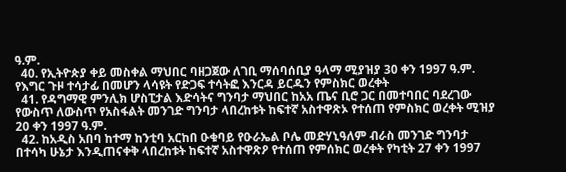ዓ.ም.
  40. የኢትዮጵያ ቀይ መስቀል ማህበር ባዘጋጀው ለገቢ ማሰባሰቢያ ዓላማ ሚያዝያ 30 ቀን 1997 ዓ.ም. የእግር ጉዞ ተሳታፊ በመሆን ላሳዩት የድጋፍ ተሳትፎ እንርዳ ይርዱን የምስክር ወረቀት
  41. የዳግማዊ ምንሊክ ሆስፒታል እድሳትና ግንባታ ማህበር ከአአ ጤና ቢሮ ጋር በመተባበር ባደረገው የውስጥ ለውስጥ የአስፋልት መንገድ ግንባታ ላበረከቱት ከፍተኛ አስተዋጽኦ የተሰጠ የምስክር ወረቀት ሚዝያ 20 ቀን 1997 ዓ.ም.
  42. ከአዲስ አበባ ከተማ ከንቲባ አርከበ ዑቁባይ የዑራኤል ቦሌ መድሃኒዓለም ብራስ መንገድ ግንባታ በተሳካ ሁኔታ እንዲጠናቀቅ ላበረከቱት ከፍተኛ አስተዋጽዖ የተሰጠ የምሰክር ወረቀት የካቲት 27 ቀን 1997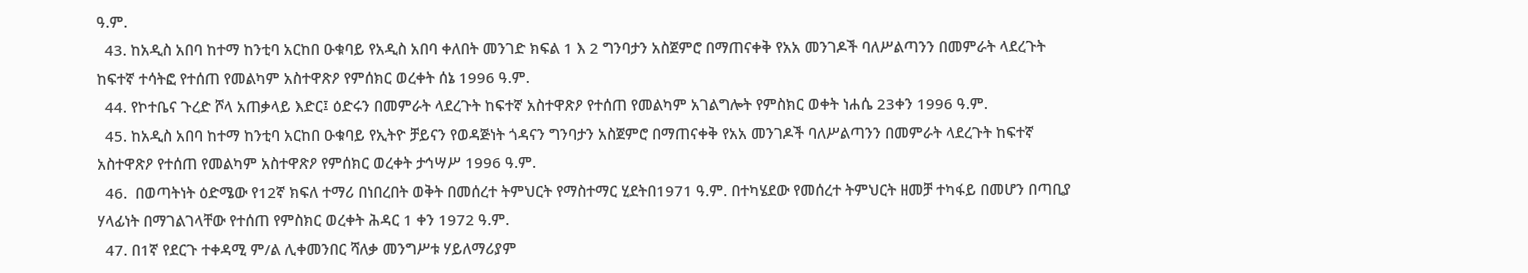ዓ.ም.
  43. ከአዲስ አበባ ከተማ ከንቲባ አርከበ ዑቁባይ የአዲስ አበባ ቀለበት መንገድ ክፍል 1 እ 2 ግንባታን አስጀምሮ በማጠናቀቅ የአአ መንገዶች ባለሥልጣንን በመምራት ላደረጉት ከፍተኛ ተሳትፎ የተሰጠ የመልካም አስተዋጽዖ የምሰክር ወረቀት ሰኔ 1996 ዓ.ም.
  44. የኮተቤና ጉረድ ሾላ አጠቃላይ እድር፤ ዕድሩን በመምራት ላደረጉት ከፍተኛ አስተዋጽዖ የተሰጠ የመልካም አገልግሎት የምስክር ወቀት ነሐሴ 23ቀን 1996 ዓ.ም.
  45. ከአዲስ አበባ ከተማ ከንቲባ አርከበ ዑቁባይ የኢትዮ ቻይናን የወዳጅነት ጎዳናን ግንባታን አስጀምሮ በማጠናቀቅ የአአ መንገዶች ባለሥልጣንን በመምራት ላደረጉት ከፍተኛ አስተዋጽዖ የተሰጠ የመልካም አስተዋጽዖ የምሰክር ወረቀት ታኅሣሥ 1996 ዓ.ም.
  46.  በወጣትነት ዕድሜው የ12ኛ ክፍለ ተማሪ በነበረበት ወቅት በመሰረተ ትምህርት የማስተማር ሂደትበ1971 ዓ.ም. በተካሄደው የመሰረተ ትምህርት ዘመቻ ተካፋይ በመሆን በጣቢያ ሃላፊነት በማገልገላቸው የተሰጠ የምስክር ወረቀት ሕዳር 1 ቀን 1972 ዓ.ም.
  47. በ1ኛ የደርጉ ተቀዳሚ ም/ል ሊቀመንበር ሻለቃ መንግሥቱ ሃይለማሪያም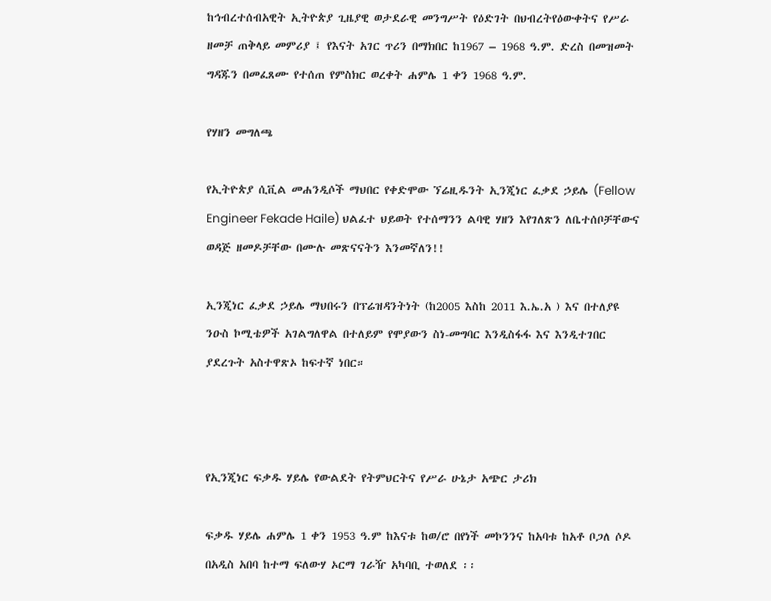ከኅብረተሰብአዊት ኢትዮጵያ ጊዜያዊ ወታደራዊ መንግሥት የዕድገት በህብረትየዕውቀትና የሥራ ዘመቻ ጠቅላይ መምሪያ ፤ የእናት አገር ጥሪን በማክበር ከ1967 – 1968 ዓ.ም. ድረስ በመዝመት ግዳጁን በመፈጸሙ የተሰጠ የምስክር ወረቀት ሐምሌ 1 ቀን 1968 ዓ.ም.

የሃዘን መግለጫ

የኢትዮጵያ ሲቪል መሐንዲሶች ማህበር የቀድሞው ኘሬዚዱንት ኢንጂነር ፈቃደ ኃይሌ (Fellow Engineer Fekade Haile) ህልፈተ ህይወት የተሰማንን ልባዊ ሃዘን እየገለጽን ለቤተሰቦቻቸውና ወዳጅ ዘመዶቻቸው በሙሉ መጽናናትን እንመኛለን!!

ኢንጂነር ፈቃደ ኃይሌ ማህበሩን በፕሬዝዳንትነት (ከ2005 እስከ 2011 እ.ኤ.አ ) እና በተለያዩ ንዑስ ኮሚቴዎች አገልግለዋል በተለይም የሞያውን ስነ-መግባር እንዲስፋፋ እና እንዲተገበር ያደረጉት አስተዋጽኦ ከፍተኛ ነበር።



የኢንጂነር ፍቃዱ ሃይሌ የውልደት የትምህርትና የሥራ ሁኔታ አጭር ታሪክ

ፍቃዱ ሃይሌ ሐምሌ 1 ቀን 1953 ዓ.ም ከእናቱ ከወ/ሮ በየነች መኮንንና ከአባቱ ከአቶ ቦጋለ ሶዶ በአዲስ አበባ ከተማ ፍለውሃ ኦርማ ገራዥ አካባቢ ተወለደ ፡፡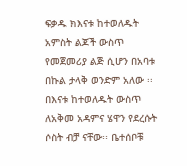ፍቃዱ ክእናቱ ከተወለዱት አምስት ልጆች ውስጥ የመጀመሪያ ልጅ ሲሆን በአባቱ በኩል ታላቅ ወንድም አለው ፡፡ በእናቱ ከተወለዱት ውስጥ ለአቅመ አዳምና ሄዋን የደረሱት ሶስት ብቻ ናቸው፡፡ ቤተሰቦቹ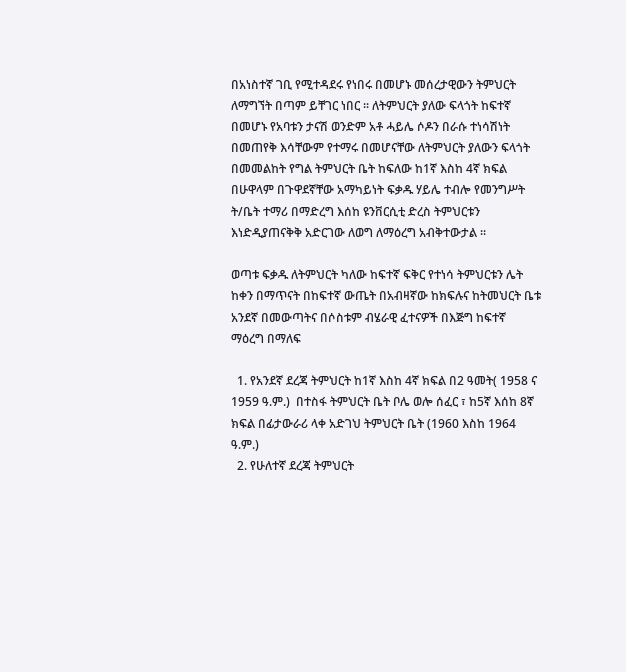በአነስተኛ ገቢ የሚተዳደሩ የነበሩ በመሆኑ መሰረታዊውን ትምህርት ለማግኘት በጣም ይቸገር ነበር ፡፡ ለትምህርት ያለው ፍላጎት ከፍተኛ በመሆኑ የአባቱን ታናሽ ወንድም አቶ ሓይሌ ሶዶን በራሱ ተነሳሽነት በመጠየቅ እሳቸውም የተማሩ በመሆናቸው ለትምህርት ያለውን ፍላጎት በመመልከት የግል ትምህርት ቤት ከፍለው ከ1ኛ እስከ 4ኛ ክፍል በሁዋላም በጉዋደኛቸው አማካይነት ፍቃዱ ሃይሌ ተብሎ የመንግሥት ት/ቤት ተማሪ በማድረግ እሰከ ዩንቨርሲቲ ድረስ ትምህርቱን እነድዲያጠናቅቅ አድርገው ለወግ ለማዕረግ አብቅተውታል ፡፡

ወጣቱ ፍቃዱ ለትምህርት ካለው ከፍተኛ ፍቅር የተነሳ ትምህርቱን ሌት ከቀን በማጥናት በከፍተኛ ውጤት በአብዛኛው ከክፍሉና ከትመህርት ቤቱ አንደኛ በመውጣትና በሶስቱም ብሄራዊ ፈተናዎች በእጅግ ከፍተኛ ማዕረግ በማለፍ

  1. የአንደኛ ደረጃ ትምህርት ከ1ኛ እስከ 4ኛ ክፍል በ2 ዓመት( 1958 ና 1959 ዓ.ም.)  በተስፋ ትምህርት ቤት ቦሌ ወሎ ሰፈር ፣ ከ5ኛ እሰከ 8ኛ ክፍል በፊታውራሪ ላቀ አድገህ ትምህርት ቤት (1960 እስከ 1964 ዓ.ም.)
  2. የሁለተኛ ደረጃ ትምህርት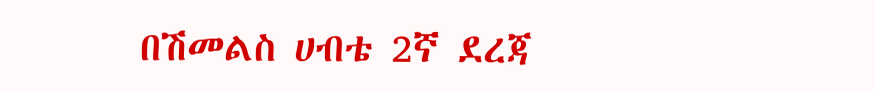በሽመልስ ሀብቴ 2ኛ ደረጃ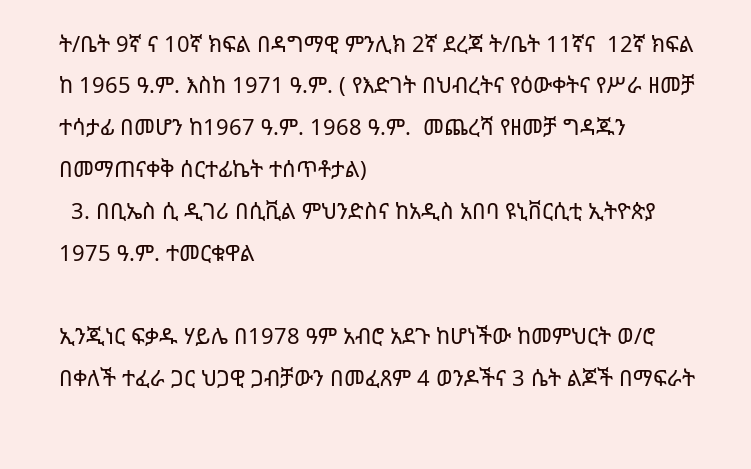ት/ቤት 9ኛ ና 10ኛ ክፍል በዳግማዊ ምንሊክ 2ኛ ደረጃ ት/ቤት 11ኛና  12ኛ ክፍል  ከ 1965 ዓ.ም. እስከ 1971 ዓ.ም. ( የእድገት በህብረትና የዕውቀትና የሥራ ዘመቻ ተሳታፊ በመሆን ከ1967 ዓ.ም. 1968 ዓ.ም.  መጨረሻ የዘመቻ ግዳጁን በመማጠናቀቅ ሰርተፊኬት ተሰጥቶታል)
  3. በቢኤስ ሲ ዲገሪ በሲቪል ምህንድስና ከአዲስ አበባ ዩኒቨርሲቲ ኢትዮጵያ 1975 ዓ.ም. ተመርቁዋል

ኢንጂነር ፍቃዱ ሃይሌ በ1978 ዓም አብሮ አደጉ ከሆነችው ከመምህርት ወ/ሮ በቀለች ተፈራ ጋር ህጋዊ ጋብቻውን በመፈጸም 4 ወንዶችና 3 ሴት ልጆች በማፍራት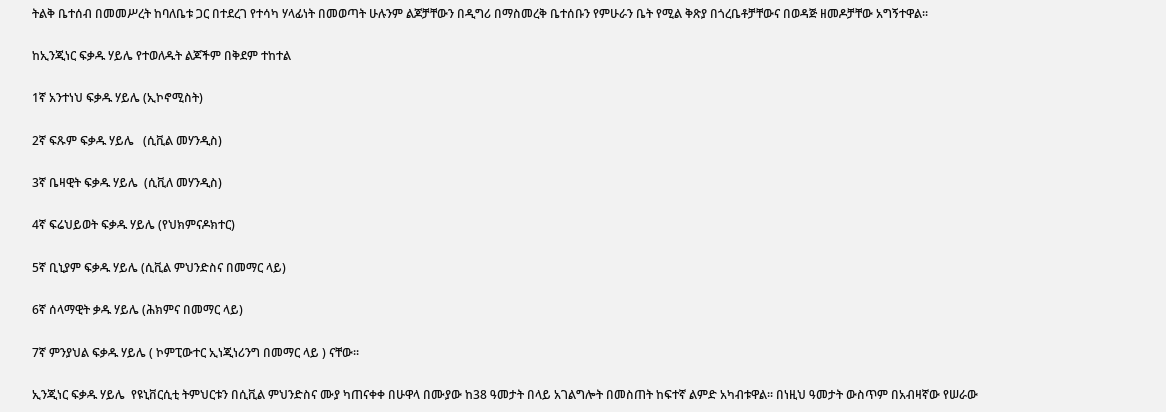ትልቅ ቤተሰብ በመመሥረት ከባለቤቱ ጋር በተደረገ የተሳካ ሃላፊነት በመወጣት ሁሉንም ልጆቻቸውን በዲግሪ በማስመረቅ ቤተሰቡን የምሁራን ቤት የሚል ቅጽያ በጎረቤቶቻቸውና በወዳጅ ዘመዶቻቸው አግኝተዋል፡፡

ከኢንጂነር ፍቃዱ ሃይሌ የተወለዱት ልጆችም በቅደም ተከተል

1ኛ አንተነህ ፍቃዱ ሃይሌ (ኢኮኖሚስት)

2ኛ ፍጹም ፍቃዱ ሃይሌ   (ሲቪል መሃንዲስ)

3ኛ ቤዛዊት ፍቃዱ ሃይሌ  (ሲቪለ መሃንዲስ)

4ኛ ፍሬህይወት ፍቃዱ ሃይሌ (የህክምናዶክተር)

5ኛ ቢኒያም ፍቃዱ ሃይሌ (ሲቪል ምህንድስና በመማር ላይ)

6ኛ ሰላማዊት ቃዱ ሃይሌ (ሕክምና በመማር ላይ)

7ኛ ምንያህል ፍቃዱ ሃይሌ ( ኮምፒውተር ኢነጂነሪንግ በመማር ላይ ) ናቸው፡፡

ኢንጂነር ፍቃዱ ሃይሌ  የዩኒቨርሲቲ ትምህርቱን በሲቪል ምህንድስና ሙያ ካጠናቀቀ በሁዋላ በሙያው ከ38 ዓመታት በላይ አገልግሎት በመስጠት ከፍተኛ ልምድ አካብቱዋል፡፡ በነዚህ ዓመታት ውስጥም በአብዛኛው የሠራው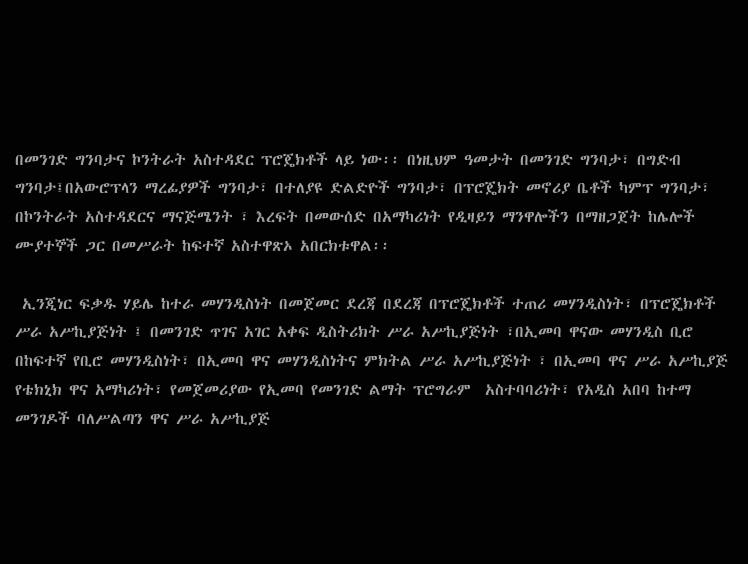በመንገድ ግንባታና ኮንትራት አስተዳደር ፕሮጄክቶች ላይ ነው፡፡ በነዚህም ዓመታት በመንገድ ግንባታ፣ በግድብ ግንባታ፤በአውሮፕላን ማረፊያዎች ግንባታ፣ በተለያዩ ድልድዮች ግንባታ፣ በፕሮጄክት መኖሪያ ቤቶች ካምፕ ግንባታ፣ በኮንትራት አስተዳደርና ማናጅሜንት ፣ እረፍት በመውሰድ በአማካሪነት የዲዛይን ማንዋሎችን በማዘጋጀት ከሌሎች ሙያተኞች ጋር በመሥራት ከፍተኛ አስተዋጽኦ አበርክቱዋል፡፡

 ኢንጂነር ፍቃዱ ሃይሌ ከተራ መሃንዲስነት በመጀመር ደረጃ በደረጃ በፕሮጄክቶች ተጠሪ መሃንዲስነት፣ በፕሮጄክቶች ሥራ አሥኪያጅነት ፤ በመንገድ ጥገና አገር አቀፍ ዲስትሪክት ሥራ አሥኪያጅነት ፣በኢመባ ዋናው መሃንዲስ ቢሮ በከፍተኛ የቢሮ መሃንዲስነት፣ በኢመባ ዋና መሃንዲስነትና ምክትል ሥራ አሥኪያጅነት ፣ በኢመባ ዋና ሥራ አሥኪያጅ የቴክኒክ ዋና አማካሪነት፣ የመጀመሪያው የኢመባ የመንገድ ልማት ፕሮግራም  አስተባባሪነት፣ የአዲስ አበባ ከተማ መንገዶች ባለሥልጣን ዋና ሥራ አሥኪያጅ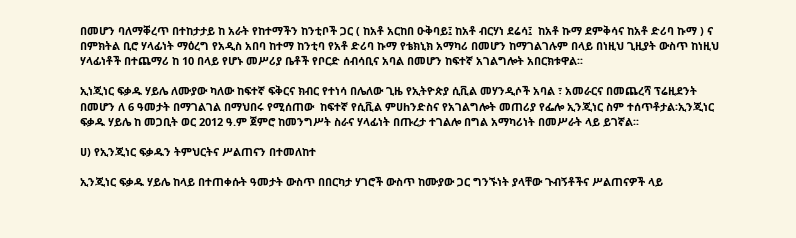በመሆን ባለማቐረጥ በተከታታይ ከ አራት የከተማችን ከንቲቦች ጋር ( ከአቶ አርከበ ዑቅባይ፤ ከአቶ ብርሃነ ደሬሳ፤  ከአቶ ኩማ ደምቅሳና ከአቶ ድሪባ ኩማ ) ና በምክትል ቢሮ ሃላፊነት ማዕረግ የአዲስ አበባ ከተማ ከንቲባ የአቶ ድሪባ ኩማ የቴክኒክ አማካሪ በመሆን ከማገልገሉም በላይ በነዚህ ጊዚያት ውስጥ ከነዚህ ሃላፊነቶች በተጨማሪ ከ 10 በላይ የሆኑ መሥሪያ ቤቶች የቦርድ ሰብሳቢና አባል በመሆን ከፍተኛ አገልግሎት አበርክቱዋል፡፡

ኢነጂነር ፍቃዱ ሃይሌ ለሙያው ካለው ከፍተኛ ፍቅርና ክብር የተነሳ በሌለው ጊዜ የኢትዮጵያ ሲቪል መሃንዲሶች አባል ፣ አመራርና በመጨረሻ ፕሬዚደንት በመሆን ለ 6 ዓመታት በማገልገል በማህበሩ የሚሰጠው  ከፍተኛ የሲቪል ምሀhንድስና የአገልግሎት መጠሪያ የፌሎ ኢንጂነር ስም ተሰጥቶታል፡ኢንጂነር ፍቃዱ ሃይሌ ከ መጋቢት ወር 2012 ዓ.ም ጀምሮ ከመንግሥት ስራና ሃላፊነት በጡረታ ተገልሎ በግል አማካሪነት በመሥራት ላይ ይገኛል፡፡

ሀ) የኢንጂነር ፍቃዱን ትምህርትና ሥልጠናን በተመለከተ

ኢንጂነር ፍቃዱ ሃይሌ ከላይ በተጠቀሱት ዓመታት ውስጥ በበርካታ ሃገሮች ውስጥ ከሙያው ጋር ግንኙነት ያላቸው ጉብኝቶችና ሥልጠናዎች ላይ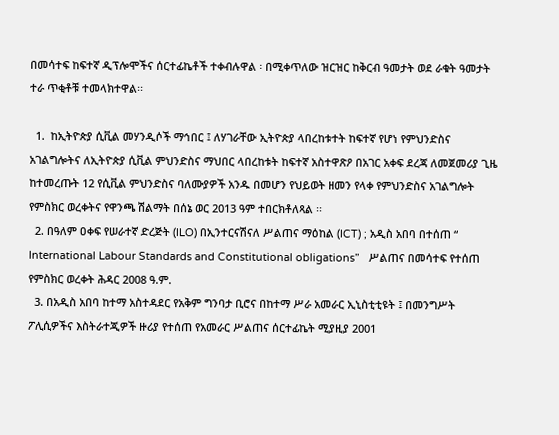በመሳተፍ ከፍተኛ ዲፕሎሞችና ሰርተፊኬቶች ተቀብሉዋል ፡ በሚቀጥለው ዝርዝር ከቅርብ ዓመታት ወደ ራቁት ዓመታት ተራ ጥቂቶቹ ተመላክተዋል፡፡

  1.  ከኢትዮጵያ ሲቪል መሃንዲሶች ማኅበር ፤ ለሃገራቸው ኢትዮጵያ ላበረከቱተት ከፍተኛ የሆነ የምህንድስና አገልግሎትና ለኢትዮጵያ ሲቪል ምህንድስና ማህበር ላበረከቱት ከፍተኛ አስተዋጽዖ በአገር አቀፍ ደረጃ ለመጀመሪያ ጊዜ ከተመረጡት 12 የሲቪል ምህንድስና ባለሙያዎች አንዱ በመሆን የህይወት ዘመን የላቀ የምህንድስና አገልግሎት የምስክር ወረቀትና የዋንጫ ሽልማት በሰኔ ወር 2013 ዓም ተበርክቶለጻል ፡፡
  2. በዓለም ዐቀፍ የሠራተኛ ድረጅት (ILO) በኢንተርናሽናለ ሥልጠና ማዕከል (ICT) ; አዲስ አበባ በተሰጠ “ International Labour Standards and Constitutional obligations”   ሥልጠና በመሳተፍ የተሰጠ የምስክር ወረቀት ሕዳር 2008 ዓ.ም.
  3. በአዲስ አበባ ከተማ አስተዳደር የአቅም ግንባታ ቢሮና በከተማ ሥራ አመራር ኢኒስቲቲዩት ፤ በመንግሥት ፖሊሲዎችና እስትራተጂዎች ዙሪያ የተሰጠ የአመራር ሥልጠና ሰርተፊኬት ሚያዚያ 2001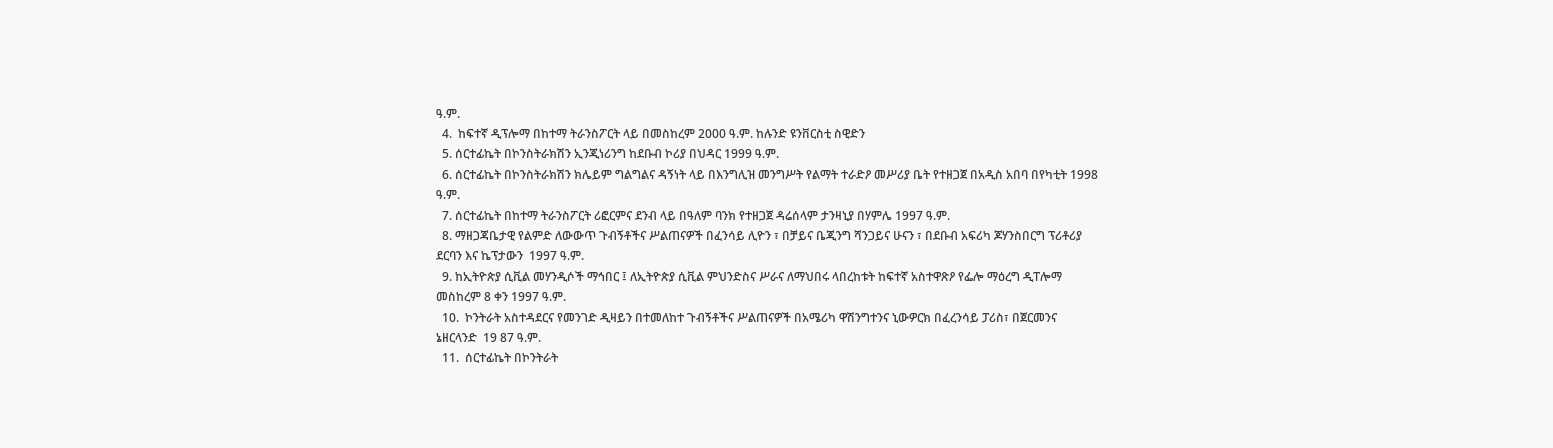ዓ.ም.
  4.  ከፍተኛ ዲፕሎማ በከተማ ትራንስፖርት ላይ በመስከረም 2000 ዓ.ም. ከሉንድ ዩንቨርስቲ ስዊድን
  5. ሰርተፊኬት በኮንስትራክሽን ኢንጂነሪንግ ከደቡብ ኮሪያ በህዳር 1999 ዓ.ም.
  6. ሰርተፊኬት በኮንስትራክሽን ክሌይም ግልግልና ዳኝነት ላይ በእንግሊዝ መንግሥት የልማት ተራድዖ መሥሪያ ቤት የተዘጋጀ በአዲስ አበባ በየካቲት 1998 ዓ.ም.
  7. ሰርተፊኬት በከተማ ትራንስፖርት ሪፎርምና ደንብ ላይ በዓለም ባንክ የተዘጋጀ ዳሬሰላም ታንዛኒያ በሃምሌ 1997 ዓ.ም.
  8. ማዘጋጃቤታዊ የልምድ ለውውጥ ጉብኝቶችና ሥልጠናዎች በፈንሳይ ሊዮን ፣ በቻይና ቤጂንግ ሻንጋይና ሁናን ፣ በደቡብ አፍሪካ ጆሃንስበርግ ፕሪቶሪያ  ደርባን እና ኬፕታውን  1997 ዓ.ም.
  9. ከኢትዮጵያ ሲቪል መሃንዲሶች ማኅበር ፤ ለኢትዮጵያ ሲቪል ምህንድስና ሥራና ለማህበሩ ላበረከቱት ከፍተኛ አስተዋጽዖ የፌሎ ማዕረግ ዲፐሎማ መስከረም 8 ቀን 1997 ዓ.ም.
  10.  ኮንትራት አስተዳደርና የመንገድ ዲዛይን በተመለከተ ጉብኝቶችና ሥልጠናዎች በአሜሪካ ዋሽንግተንና ኒውዎርክ በፈረንሳይ ፓሪስ፣ በጀርመንና ኔዘርላንድ  19 87 ዓ.ም.
  11.  ሰርተፊኬት በኮንትራት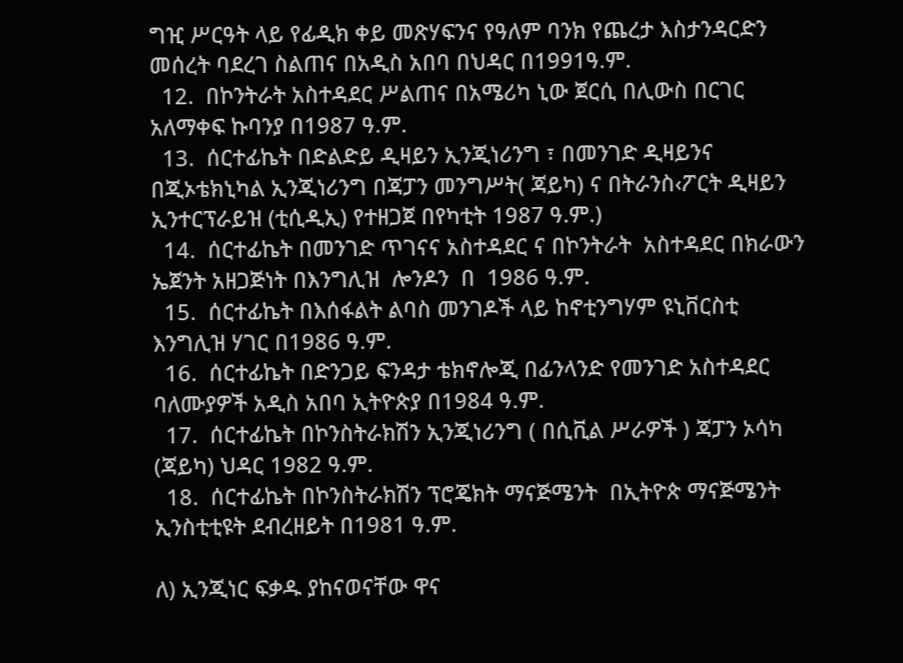ግዢ ሥርዓት ላይ የፊዲክ ቀይ መጽሃፍንና የዓለም ባንክ የጨረታ እስታንዳርድን መሰረት ባደረገ ስልጠና በአዲስ አበባ በህዳር በ1991ዓ.ም.
  12.  በኮንትራት አስተዳደር ሥልጠና በአሜሪካ ኒው ጀርሲ በሊውስ በርገር አለማቀፍ ኩባንያ በ1987 ዓ.ም.
  13.  ሰርተፊኬት በድልድይ ዲዛይን ኢንጂነሪንግ ፣ በመንገድ ዲዛይንና በጂኦቴክኒካል ኢንጂነሪንግ በጃፓን መንግሥት( ጃይካ) ና በትራንስ‹ፖርት ዲዛይን ኢንተርፕራይዝ (ቲሲዲኢ) የተዘጋጀ በየካቲት 1987 ዓ.ም.)
  14.  ሰርተፊኬት በመንገድ ጥገናና አስተዳደር ና በኮንትራት  አስተዳደር በክራውን ኤጀንት አዘጋጅነት በእንግሊዝ  ሎንዶን  በ  1986 ዓ.ም.
  15.  ሰርተፊኬት በእሰፋልት ልባስ መንገዶች ላይ ከኖቲንግሃም ዩኒቨርስቲ እንግሊዝ ሃገር በ1986 ዓ.ም.
  16.  ሰርተፊኬት በድንጋይ ፍንዳታ ቴክኖሎጂ በፊንላንድ የመንገድ አስተዳደር ባለሙያዎች አዲስ አበባ ኢትዮጵያ በ1984 ዓ.ም.
  17.  ሰርተፊኬት በኮንስትራክሽን ኢንጂነሪንግ ( በሲቪል ሥራዎች ) ጃፓን ኦሳካ (ጃይካ) ህዳር 1982 ዓ.ም.
  18.  ሰርተፊኬት በኮንስትራክሽን ፕሮጄክት ማናጅሜንት  በኢትዮጵ ማናጅሜንት ኢንስቲቲዩት ደብረዘይት በ1981 ዓ.ም.

ለ) ኢንጂነር ፍቃዱ ያከናወናቸው ዋና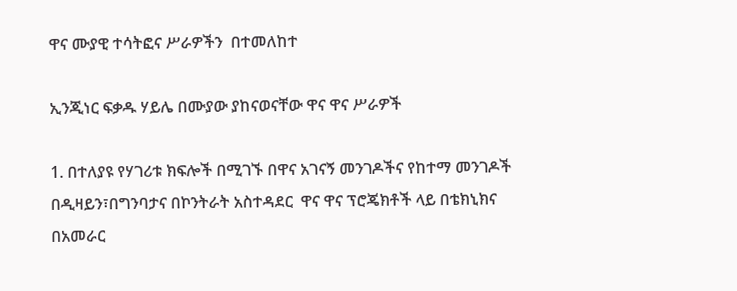ዋና ሙያዊ ተሳትፎና ሥራዎችን  በተመለከተ

ኢንጂነር ፍቃዱ ሃይሌ በሙያው ያከናወናቸው ዋና ዋና ሥራዎች

1. በተለያዩ የሃገሪቱ ክፍሎች በሚገኙ በዋና አገናኝ መንገዶችና የከተማ መንገዶች በዲዛይን፣በግንባታና በኮንትራት አስተዳደር  ዋና ዋና ፕሮጄክቶች ላይ በቴክኒክና በአመራር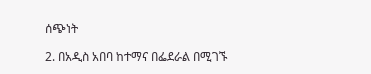ሰጭነት

2. በአዲስ አበባ ከተማና በፌደራል በሚገኙ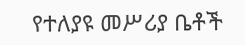የተለያዩ መሥሪያ ቤቶች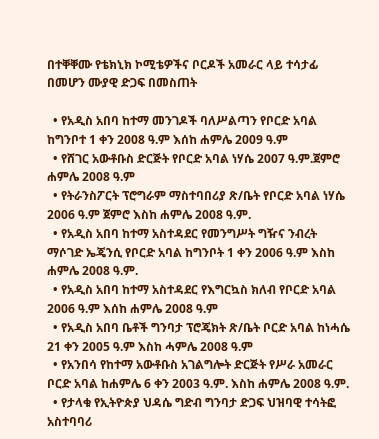በተቐቐሙ የቴክኒክ ኮሚቴዎችና ቦርዶች አመራር ላይ ተሳታፊ በመሆን ሙያዊ ድጋፍ በመስጠት

  • የአዲስ አበባ ከተማ መንገዶች ባለሥልጣን የቦርድ አባል ከግንቦተ 1 ቀን 2008 ዓ.ም እሰከ ሐምሌ 2009 ዓ.ም
  • የሸገር አውቶቡስ ድርጅት የቦርድ አባል ነሃሴ 2007 ዓ.ም.ጀምሮ ሐምሌ 2008 ዓ.ም
  • የትራንስፖርት ፕሮግራም ማስተባበሪያ ጽ/ቤት የቦርድ አባል ነሃሴ 2006 ዓ.ም ጀምሮ እስከ ሐምሌ 2008 ዓ.ም.
  • የአዲስ አበባ ከተማ አስተዳደር የመንግሥት ግዥና ንብረት ማሶገድ ኤጄንሲ የቦርድ አባል ከግንቦት 1 ቀን 2006 ዓ.ም እስከ ሐምሌ 2008 ዓ.ም.
  • የአዲስ አበባ ከተማ አስተዳደር የእግርኳስ ክለብ የቦርድ አባል 2006 ዓ.ም እሰከ ሐምሌ 2008 ዓ.ም
  • የአዲስ አበባ ቤቶች ግንባታ ፕሮጄክት ጽ/ቤት ቦርድ አባል ከነሓሴ 21 ቀን 2005 ዓ.ም እስከ ሓምሌ 2008 ዓ.ም
  • የአንበሳ የከተማ አውቶቡስ አገልግሎት ድርጅት የሥራ አመራር ቦርድ አባል ከሐምሌ 6 ቀን 2003 ዓ.ም. እስከ ሐምሌ 2008 ዓ.ም.
  • የታላቁ የኢትዮጵያ ህዳሴ ግድብ ግንባታ ድጋፍ ህዝባዊ ተሳትፎ አስተባባሪ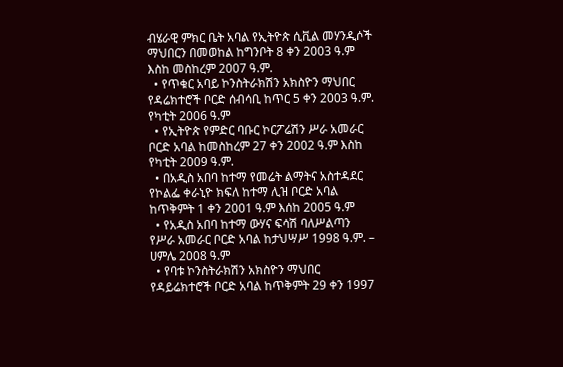ብሄራዊ ምክር ቤት አባል የኢትዮጵ ሲቪል መሃንዲሶች ማህበርን በመወከል ከግንቦት 8 ቀን 2003 ዓ.ም እስከ መስከረም 2007 ዓ.ም.
  • የጥቁር አባይ ኮንስትራክሽን አክስዮን ማህበር የዳሬክተሮች ቦርድ ሰብሳቢ ከጥር 5 ቀን 2003 ዓ.ም. የካቲት 2006 ዓ.ም
  • የኢትዮጵ የምድር ባቡር ኮርፖሬሽን ሥራ አመራር ቦርድ አባል ከመስከረም 27 ቀን 2002 ዓ.ም እስከ የካቲት 2009 ዓ.ም.
  • በአዲስ አበባ ከተማ የመሬት ልማትና አስተዳደር  የኮልፌ ቀራኒዮ ክፍለ ከተማ ሊዝ ቦርድ አባል ከጥቅምት 1 ቀን 2001 ዓ.ም እሰከ 2005 ዓ.ም
  • የአዲስ አበባ ከተማ ውሃና ፍሳሽ ባለሥልጣን የሥራ አመራር ቦርድ አባል ከታህሣሥ 1998 ዓ.ም. – ሀምሌ 2008 ዓ.ም
  • የባቱ ኮንስትራክሽን አክስዮን ማህበር የዳይሬክተሮች ቦርድ አባል ከጥቅምት 29 ቀን 1997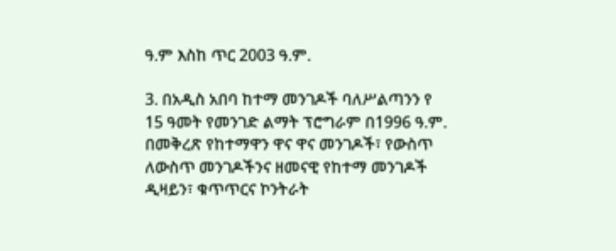ዓ.ም እስከ ጥር 2003 ዓ.ም.

3. በአዲስ አበባ ከተማ መንገዶች ባለሥልጣንን የ 15 ዓመት የመንገድ ልማት ፕሮግራም በ1996 ዓ.ም. በመቅረጽ የከተማዋን ዋና ዋና መንገዶች፣ የውስጥ ለውስጥ መንገዶችንና ዘመናዊ የከተማ መንገዶች ዲዛይን፣ ቁጥጥርና ኮንትራት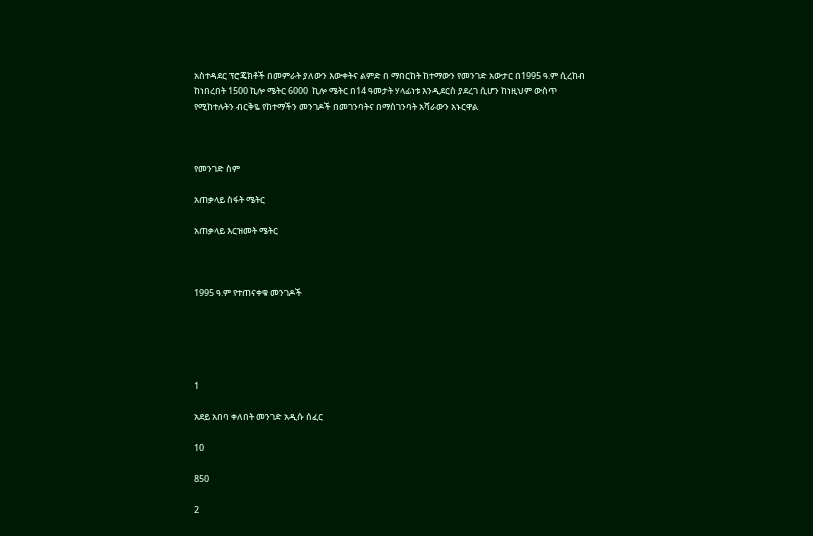አስተዳደር ፕሮጄክቶች በመምራት ያለውን እውቀትና ልምድ በ ማበርከት ከተማውን የመንገድ አውታር በ1995 ዓ.ም ሲረከብ ከነበረበት 1500 ኪሎ ሜትር 6000  ኪሎ ሜትር በ14 ዓመታት ሃላፊነቱ እንዲደርስ ያደረገ ሲሆን ከነዚህም ውስጥ  የሚከተሉትን ብርቅዬ የከተማችን መንገዶች በመገንባትና በማስገንባት አሻራውን አኑርዋል



የመንገድ ስም

አጠቃላይ ስፋት ሜትር

አጠቃላይ እርዝመት ሜትር



1995 ዓ.ም የተጠናቀቁ መንገዶች





1

አደይ አበባ ቀለበት መንገድ አዲሱ ሰፈር

10

850

2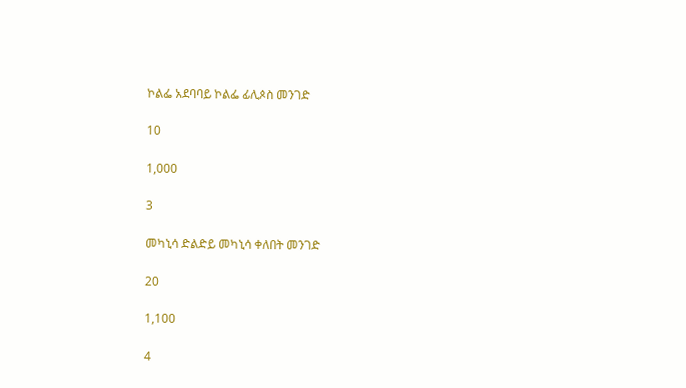ኮልፌ አደባባይ ኮልፌ ፊሊጶስ መንገድ

10

1,000

3

መካኒሳ ድልድይ መካኒሳ ቀለበት መንገድ

20

1,100

4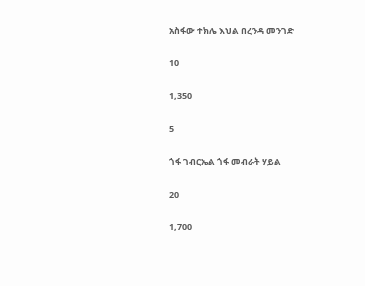አስፋው ተክሌ እህል በረንዳ መንገድ

10

1,350

5

ጎፋ ገብርኤል ጎፋ መብራት ሃይል

20

1,700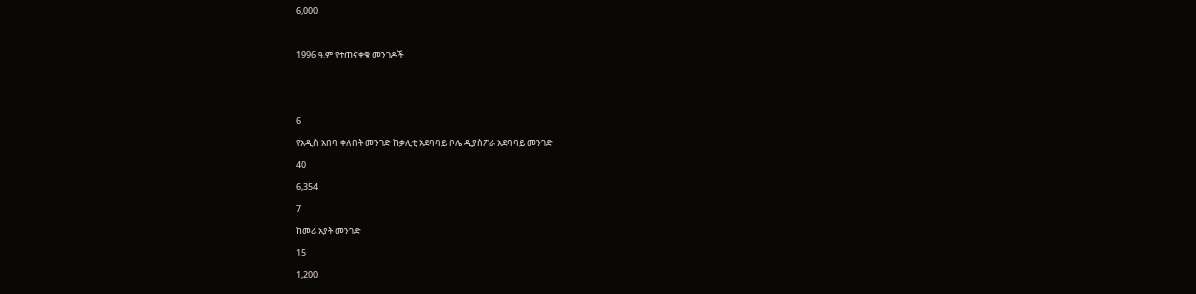6,000



1996 ዓ.ም የተጠናቀቁ መንገዶች





6

የአዲስ አበባ ቀለበት መንገድ ከቃሊቲ አደባባይ ቦሌ ዲያስፖራ አደባባይ መንገድ

40

6,354

7

ከመሪ አያት መንገድ

15

1,200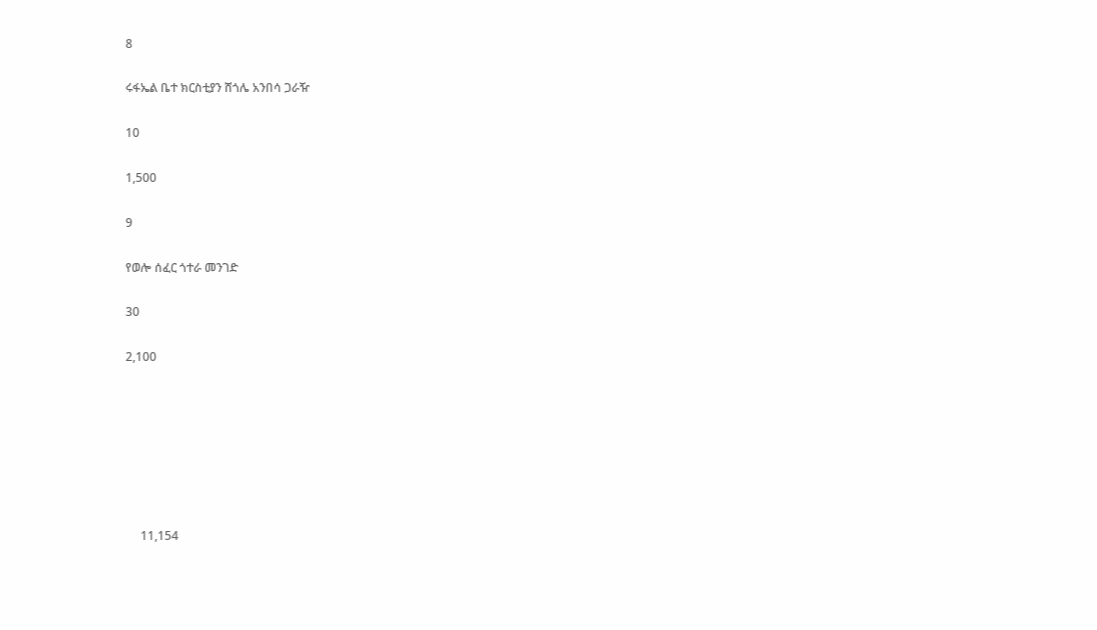8

ሩፋኤል ቤተ ክርስቲያን ሸጎሌ አንበሳ ጋራዥ

10

1,500

9

የወሎ ሰፈር ጎተራ መንገድ

30

2,100







     11,154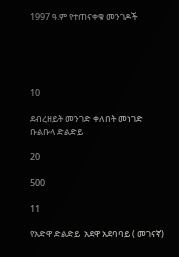1997 ዓ.ም የተጠናቀቁ መንገዶች





10

ደብረዘይት መንገድ ቀለበት መነገድ ቡልቡላ ድልድይ

20

500

11

የአድዋ ድልድይ  አደዋ አደባባይ ( መገናኛ)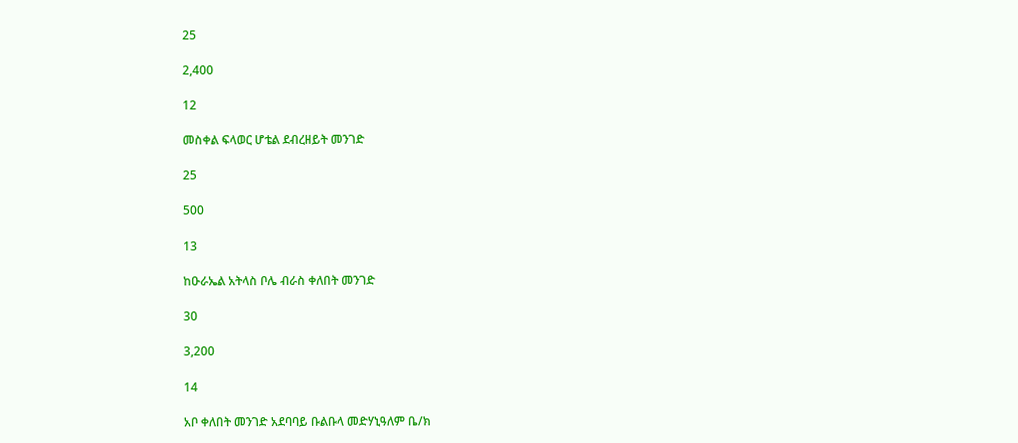25

2,400

12

መስቀል ፍላወር ሆቴል ደብረዘይት መንገድ

25

500

13

ከዑራኤል አትላስ ቦሌ ብራስ ቀለበት መንገድ

30

3,200

14

አቦ ቀለበት መንገድ አደባባይ ቡልቡላ መድሃኒዓለም ቤ/ክ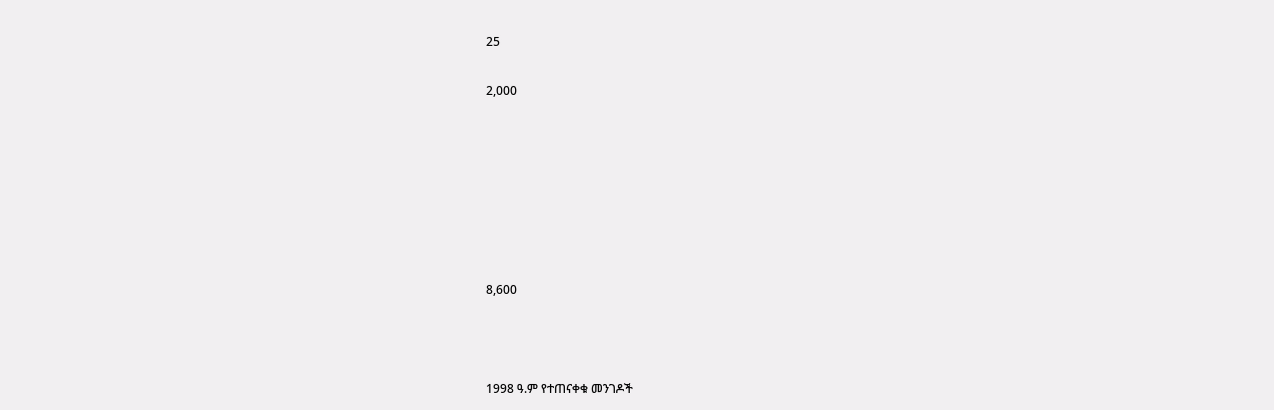25

2,000







8,600



1998 ዓ.ም የተጠናቀቁ መንገዶች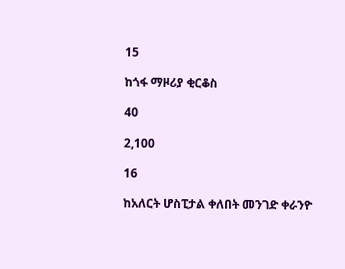15

ከጎፋ ማዞሪያ ቂርቆስ

40

2,100

16

ከአለርት ሆስፒታል ቀለበት መንገድ ቀራንዮ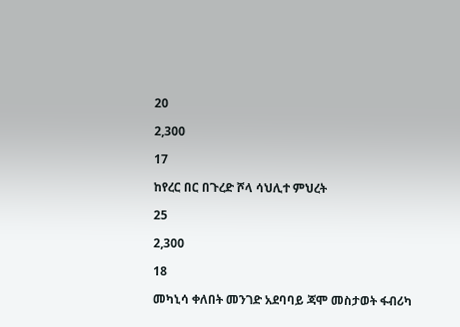20

2,300

17

ከየረር በር በጉረድ ሾላ ሳህሊተ ምህረት

25

2,300

18

መካኒሳ ቀለበት መንገድ አደባባይ ጃሞ መስታወት ፋብሪካ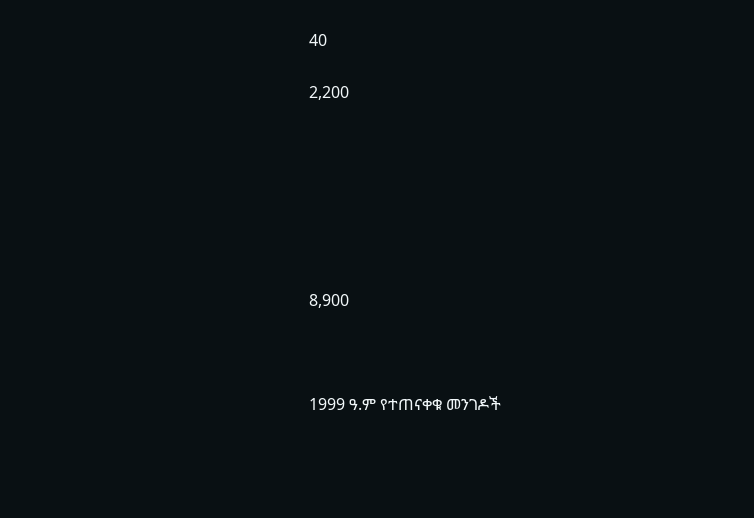40

2,200







8,900



1999 ዓ.ም የተጠናቀቁ መንገዶች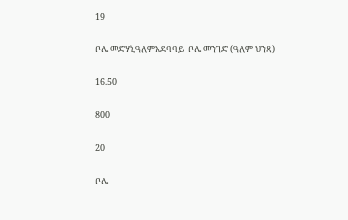19

ቦሌ መድሃኒዓለምአደባባይ  ቦሌ መንገድ (ዓለም ህንጻ)

16.50

800

20

ቦሌ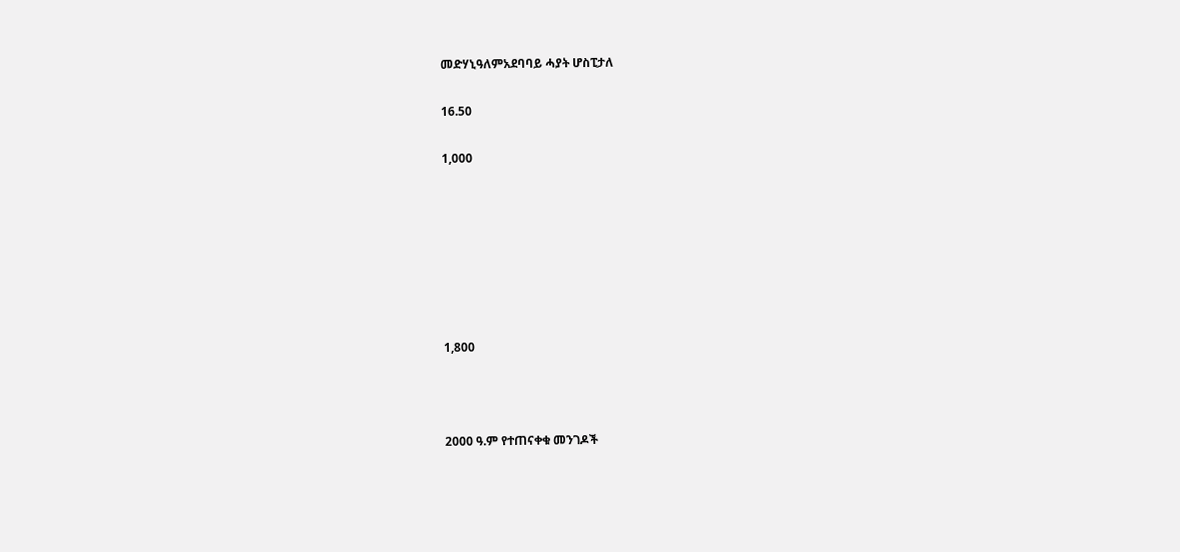መድሃኒዓለምአደባባይ ሓያት ሆስፒታለ

16.50

1,000







1,800



2000 ዓ.ም የተጠናቀቁ መንገዶች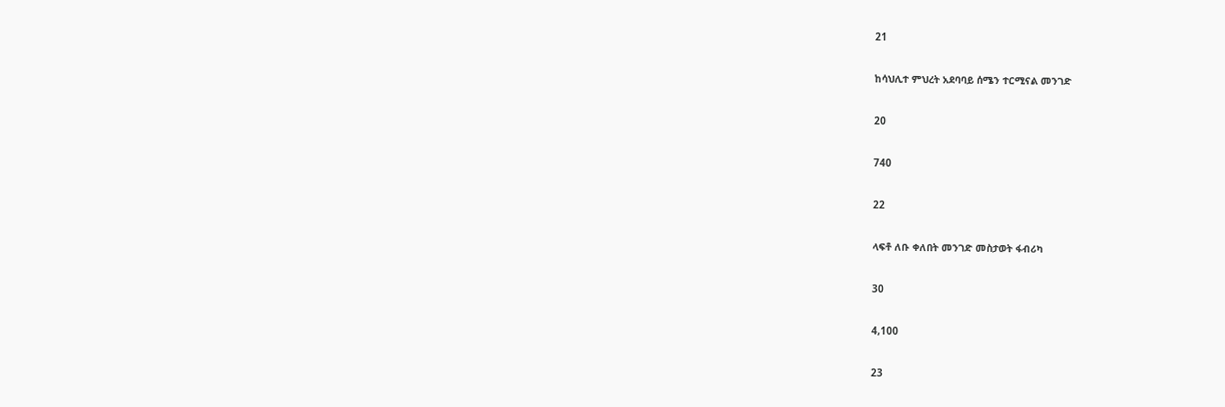21

ከሳህሊተ ምህረት አደባባይ ሰሜን ተርሚናል መንገድ

20

740

22

ላፍቶ ለቡ ቀለበት መንገድ መስታወት ፋብሪካ

30

4,100

23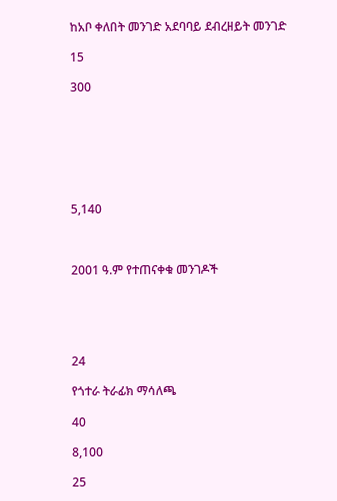ከአቦ ቀለበት መንገድ አደባባይ ደብረዘይት መንገድ

15

300







5,140



2001 ዓ.ም የተጠናቀቁ መንገዶች





24

የጎተራ ትራፊክ ማሳለጫ

40

8,100

25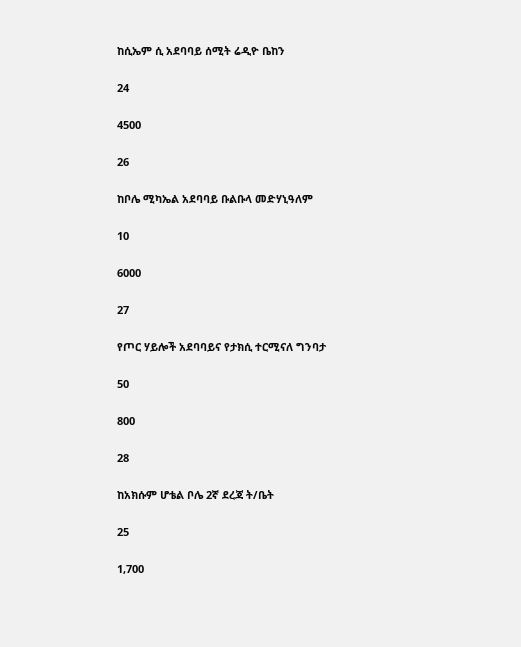ከሲኤም ሲ አደባባይ ሰሚት ሬዲዮ ቤከን

24

4500

26

ከቦሌ ሚካኤል አደባባይ ቡልቡላ መድሃኒዓለም

10

6000

27

የጦር ሃይሎች አደባባይና የታክሲ ተርሚናለ ግንባታ

50

800

28

ከአክሱም ሆቴል ቦሌ 2ኛ ደረጃ ት/ቤት

25

1,700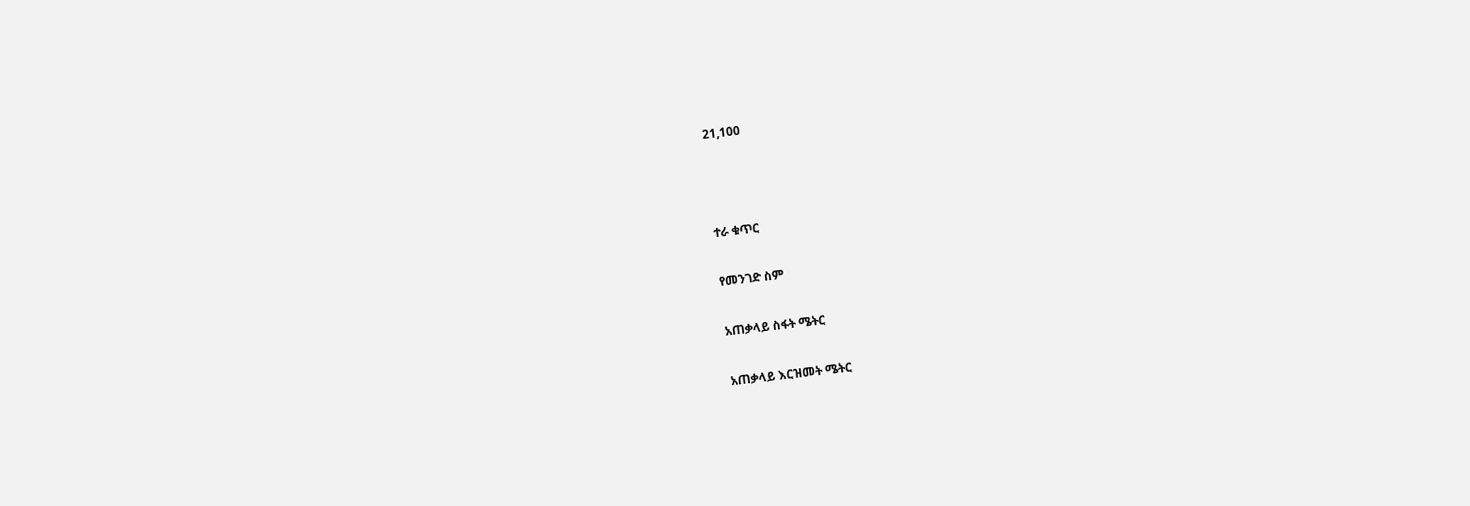21,100



ተራ ቁጥር

የመንገድ ስም

አጠቃላይ ስፋት ሜትር

አጠቃላይ እርዝመት ሜትር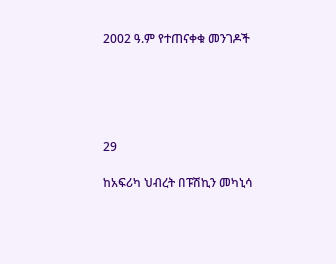2002 ዓ.ም የተጠናቀቁ መንገዶች





29

ከአፍሪካ ህብረት በፑሽኪን መካኒሳ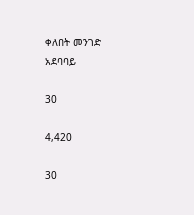ቀለበት መንገድ  አደባባይ

30

4,420

30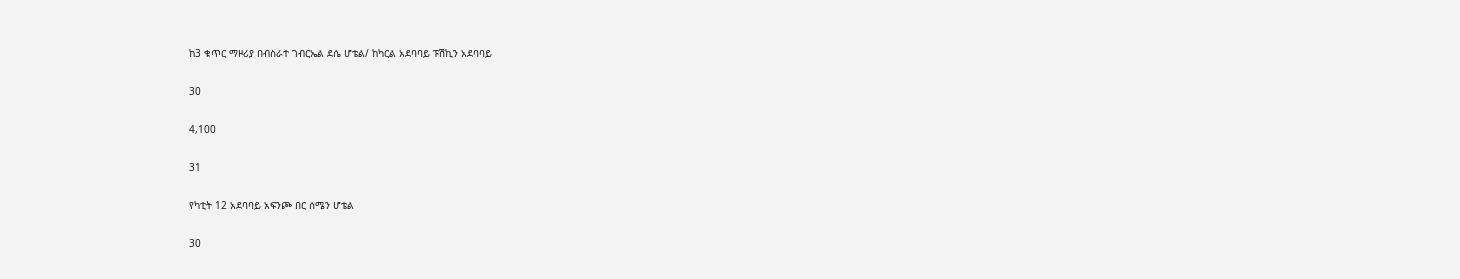ከ3 ቁጥር ማዞሪያ በብስራተ ገብርኤል ደሴ ሆቴል/ ከካርል አደባባይ ፑሽኪን አደባባይ

30

4,100

31

የካቲት 12 አደባባይ አፍንጮ በር ሰሜን ሆቴል

30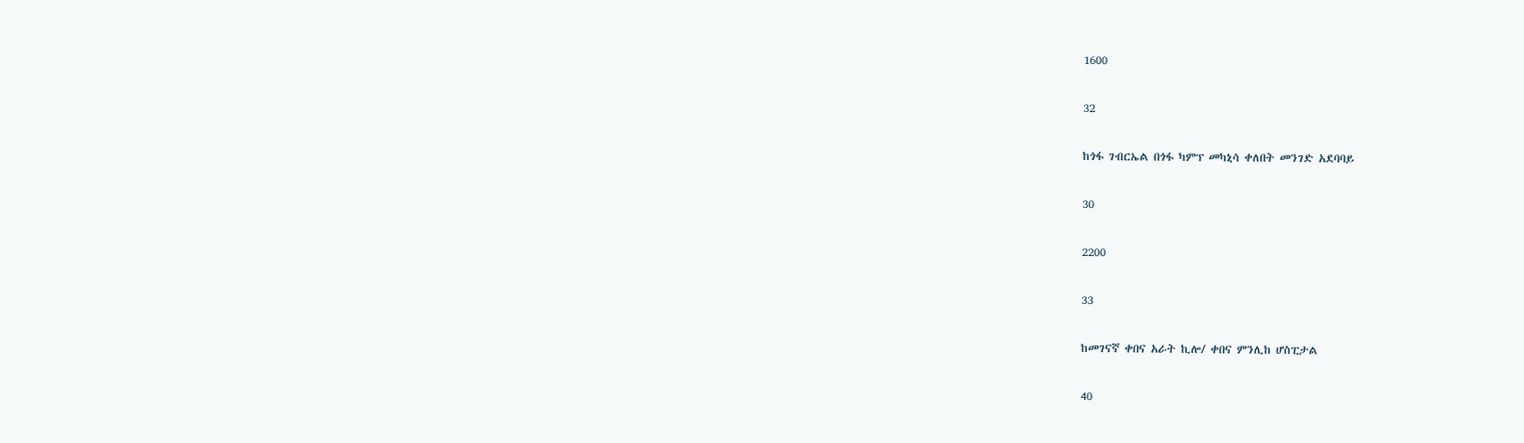1600

32

ከጎፋ ገብርኤል በጎፋ ካምፕ መካኒሳ ቀለበት መንገድ አደባባይ

30

2200

33

ከመገናኛ ቀበና አራት ኪሎ/ ቀበና ምንሊከ ሆስፒታል

40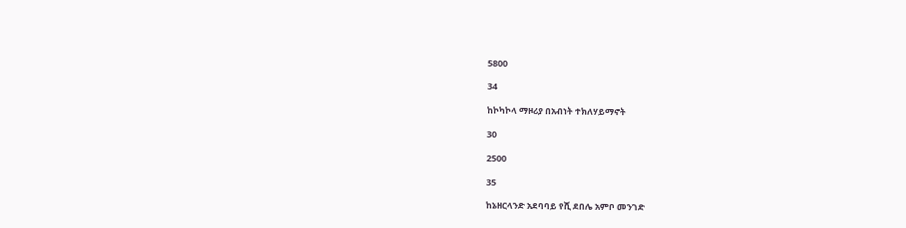5800

34

ከኮካኮላ ማዞሪያ በአብነት ተክለሃይማኖት

30

2500

35

ከኔዘርላንድ አደባባይ የሺ ደበሌ አምቦ መንገድ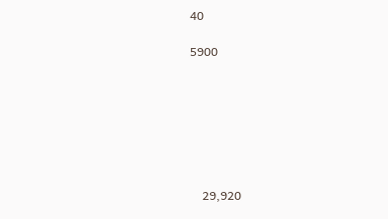40

5900







    29,920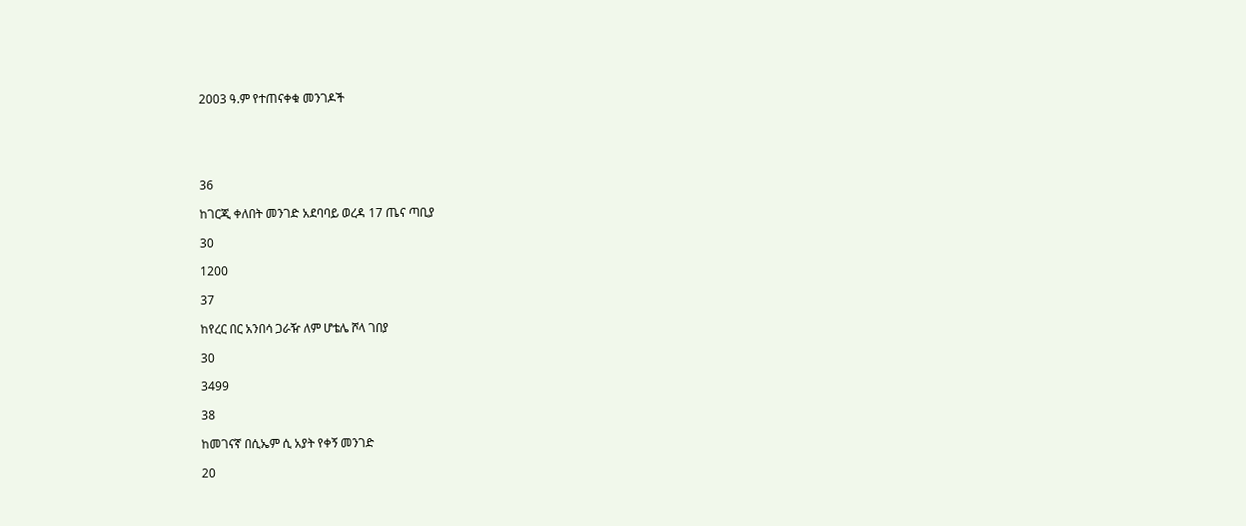2003 ዓ.ም የተጠናቀቁ መንገዶች





36

ከገርጂ ቀለበት መንገድ አደባባይ ወረዳ 17 ጤና ጣቢያ

30

1200

37

ከየረር በር አንበሳ ጋራዥ ለም ሆቴሌ ሾላ ገበያ

30

3499

38

ከመገናኛ በሲኤም ሲ አያት የቀኝ መንገድ

20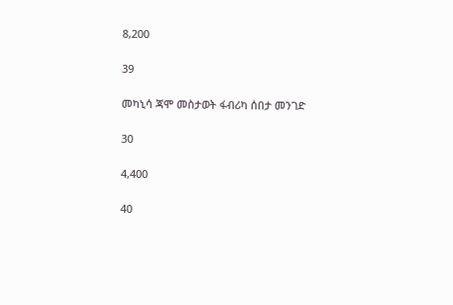8,200

39

መካኒሳ ጃሞ መስታወት ፋብሪካ ሰበታ መንገድ

30

4,400

40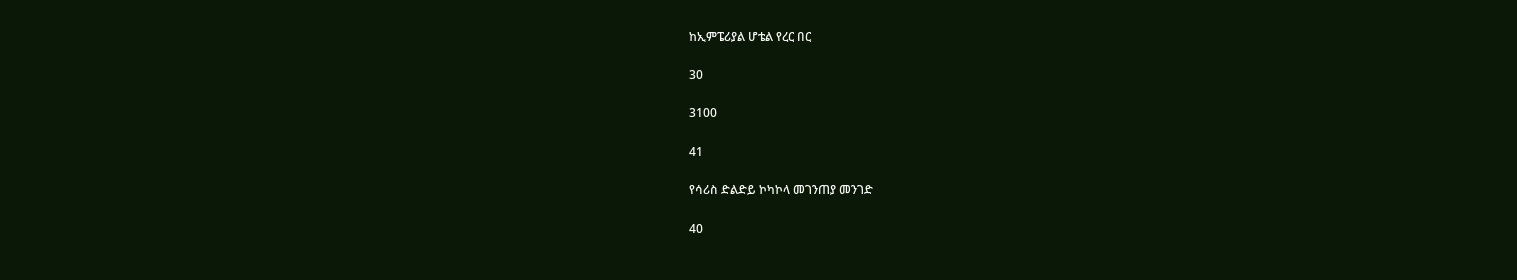ከኢምፔሪያል ሆቴል የረር በር

30

3100

41

የሳሪስ ድልድይ ኮካኮላ መገንጠያ መንገድ

40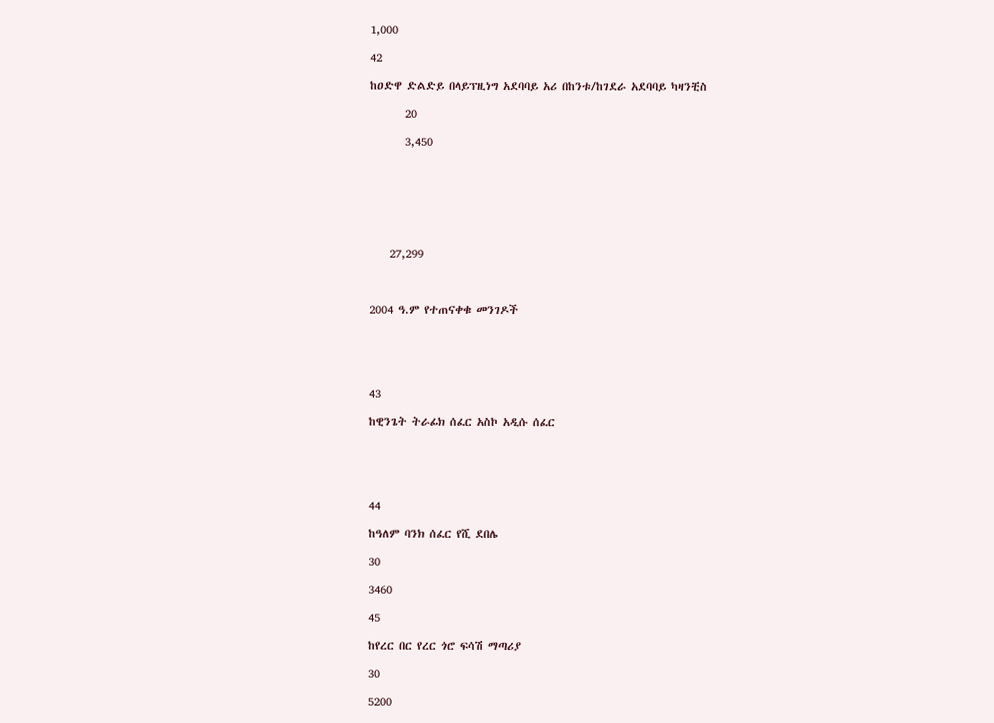1,000

42

ከዐድዋ ድልድይ በላይፕዚነግ አደባባይ አሪ በከንቱ/ከገደራ አደባባይ ካዛንቺስ

       20

       3,450







    27,299



2004 ዓ.ም የተጠናቀቁ መንገዶች





43

ከዊንጌት ትራፊክ ሰፈር አስኮ አዲሱ ሰፈር





44

ከዓለም ባንክ ሰፈር የሺ ደበሌ

30

3460

45

ከየረር በር የረር ጎሮ ፍሳሽ ማጣሪያ

30

5200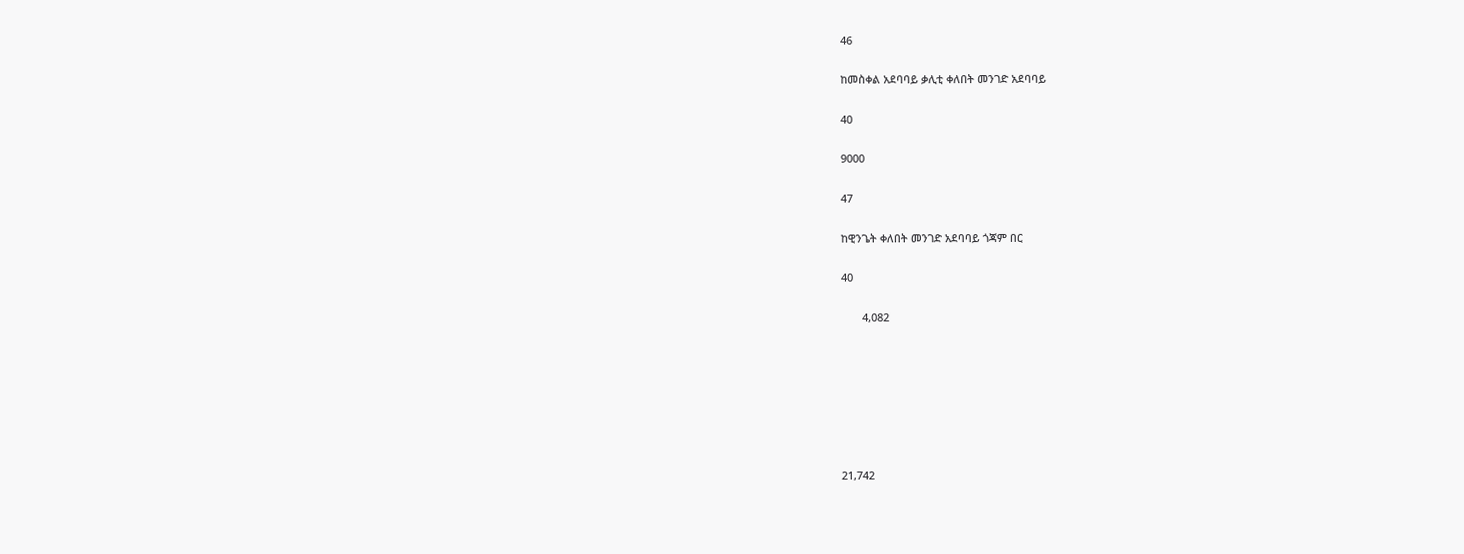46

ከመስቀል አደባባይ ቃሊቲ ቀለበት መንገድ አደባባይ

40

9000

47

ከዊንጌት ቀለበት መንገድ አደባባይ ጎጃም በር

40

       4,082







21,742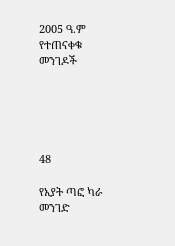2005 ዓ.ም የተጠናቀቁ መንገዶች





48

የአያት ጣፎ ካራ መንገድ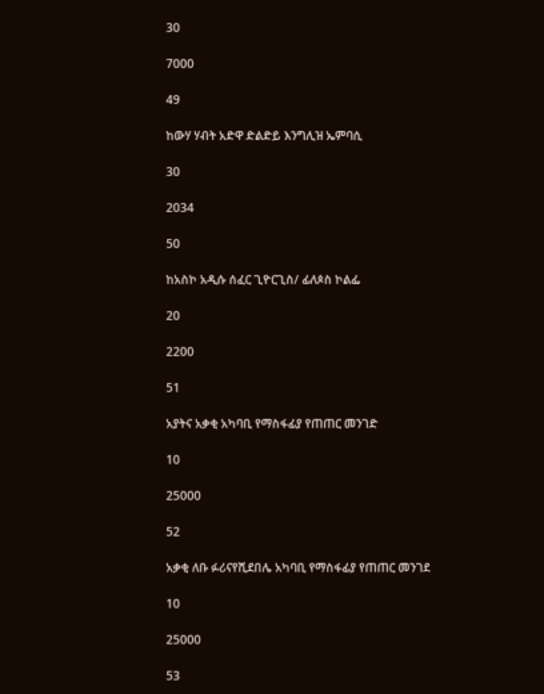30

7000

49

ከውሃ ሃብት አድዋ ድልድይ እንግሊዝ ኤምባሲ

30

2034

50

ከአስኮ አዲሱ ሰፈር ጊዮርጊስ/ ፊለጶስ ኮልፌ

20

2200

51

አያትና አቃቂ አካባቢ የማስፋፊያ የጠጠር መንገድ

10

25000

52

አቃቂ ለቡ ፉሪናየሺደበሌ አካባቢ የማስፋፊያ የጠጠር መንገደ

10

25000

53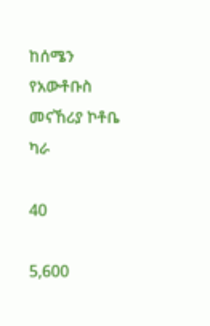ከሰሜን የአውቶቡስ መናኸሪያ ኮቶቤ ካራ

40

5,600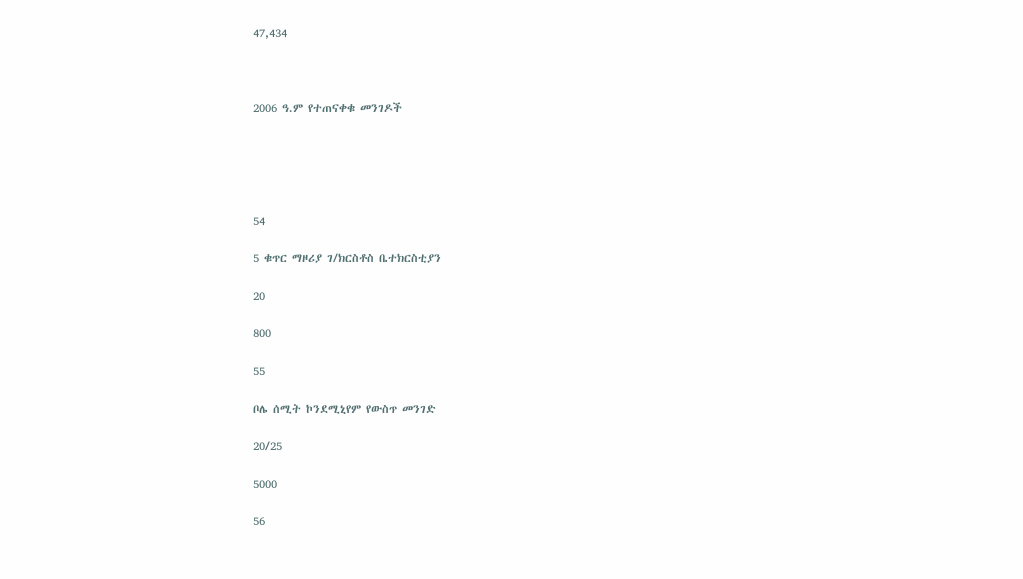47,434



2006 ዓ.ም የተጠናቀቁ መንገዶች





54

5 ቁጥር ማዞሪያ ገ/ክርስቶስ ቤተክርስቲያን

20

800

55

ቦሌ ሰሚት ኮንደሚኒየም የውስጥ መንገድ

20/25

5000

56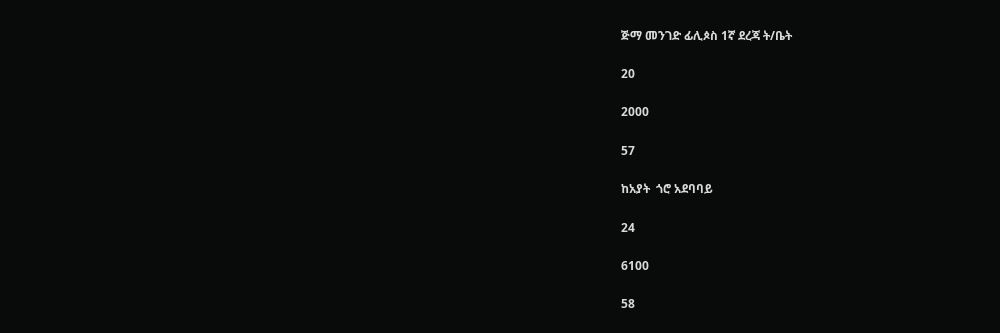ጅማ መንገድ ፊሊጶስ 1ኛ ደረጃ ት/ቤት

20

2000

57

ከአያት  ጎሮ አደባባይ

24

6100

58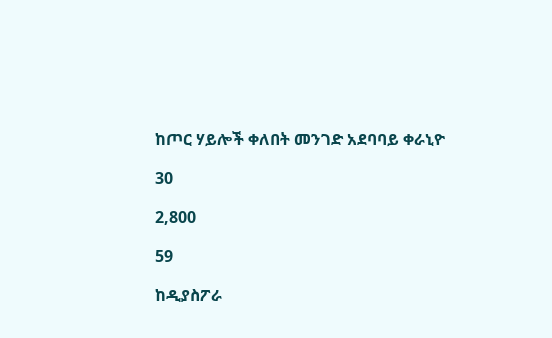ከጦር ሃይሎች ቀለበት መንገድ አደባባይ ቀራኒዮ

30

2,800

59

ከዲያስፖራ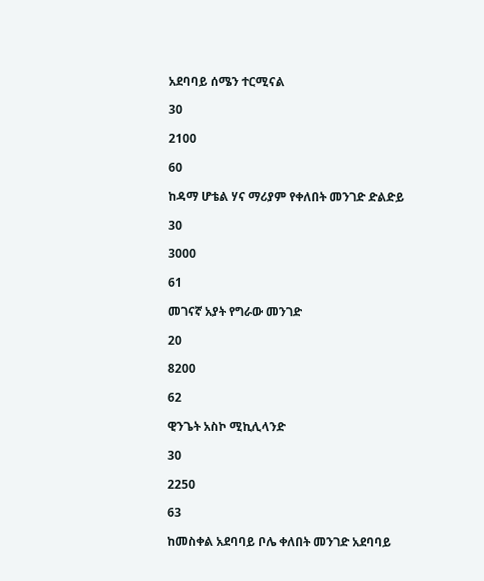አደባባይ ሰሜን ተርሚናል

30

2100

60

ከዳማ ሆቴል ሃና ማሪያም የቀለበት መንገድ ድልድይ

30

3000

61

መገናኛ አያት የግራው መንገድ

20

8200

62

ዊንጌት አስኮ ሚኪሊላንድ

30

2250

63

ከመስቀል አደባባይ ቦሌ ቀለበት መንገድ አደባባይ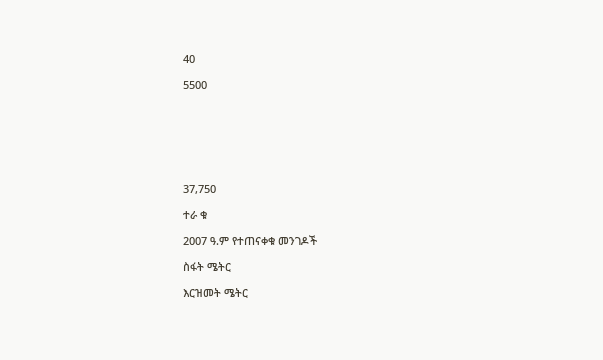40

5500







37,750

ተራ ቁ

2007 ዓ.ም የተጠናቀቁ መንገዶች

ስፋት ሜትር

እርዝመት ሜትር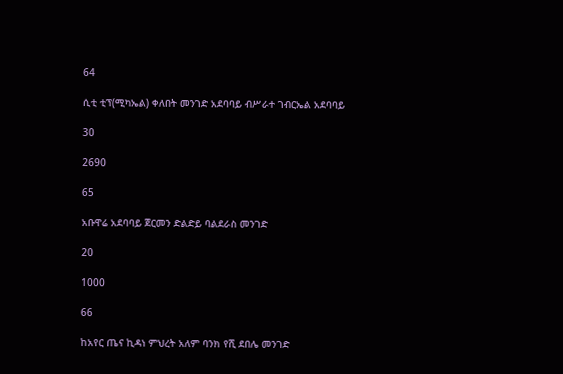64

ሲቲ ቲፕ(ሚካኤል) ቀለበት መንገድ አደባባይ ብሥራተ ገብርኤል አደባባይ

30

2690

65

አቡዋሬ አደባባይ ጀርመን ድልድይ ባልደራስ መንገድ

20

1000

66

ከአየር ጤና ኪዳነ ምህረት አለም ባንክ የሺ ደበሌ መንገድ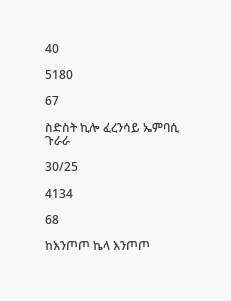40

5180

67

ስድስት ኪሎ ፈረንሳይ ኤምባሲ ጉራራ

30/25

4134

68

ከእንጦጦ ኬላ እንጦጦ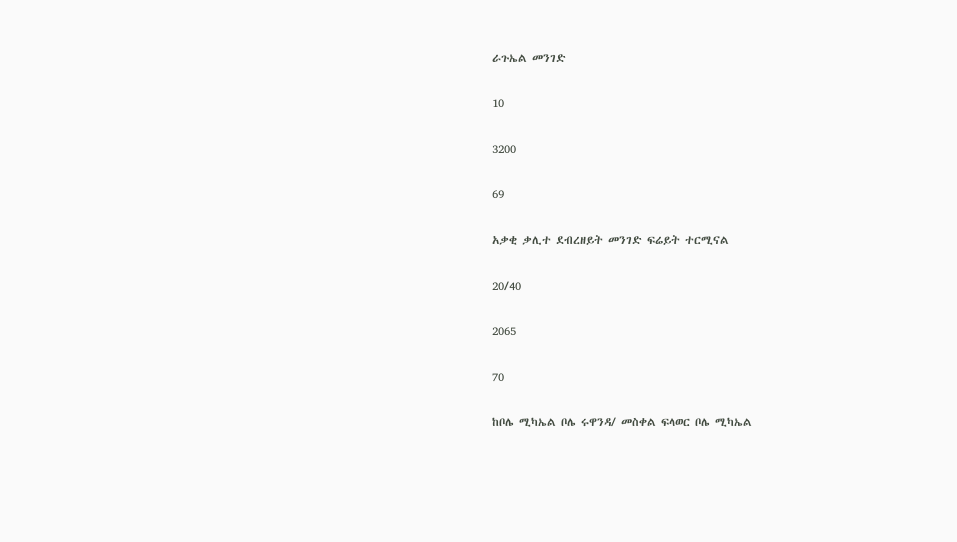ራጉኤል መንገድ

10

3200

69

አቃቂ ቃሊተ ደብረዘይት መንገድ ፍሬይት ተርሚናል

20/40

2065

70

ከቦሌ ሚካኤል ቦሌ ሩዋንዳ/ መስቀል ፍላወር ቦሌ ሚካኤል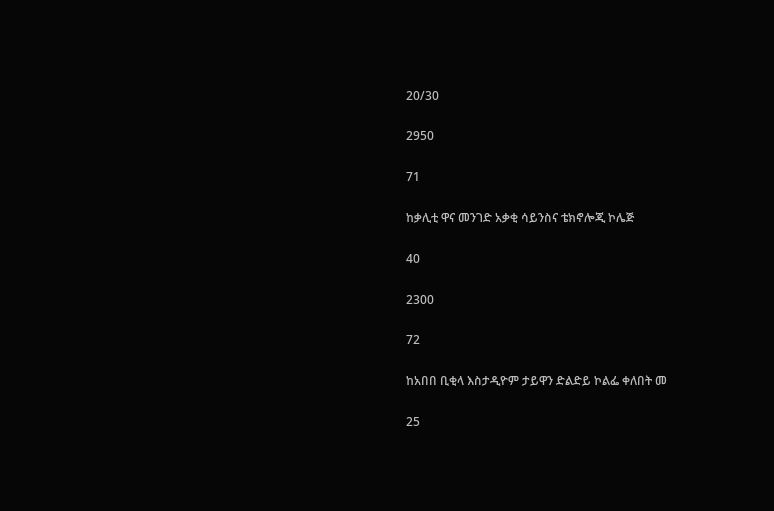20/30

2950

71

ከቃሊቲ ዋና መንገድ አቃቂ ሳይንስና ቴክኖሎጂ ኮሌጅ

40

2300

72

ከአበበ ቢቂላ እስታዲዮም ታይዋን ድልድይ ኮልፌ ቀለበት መ

25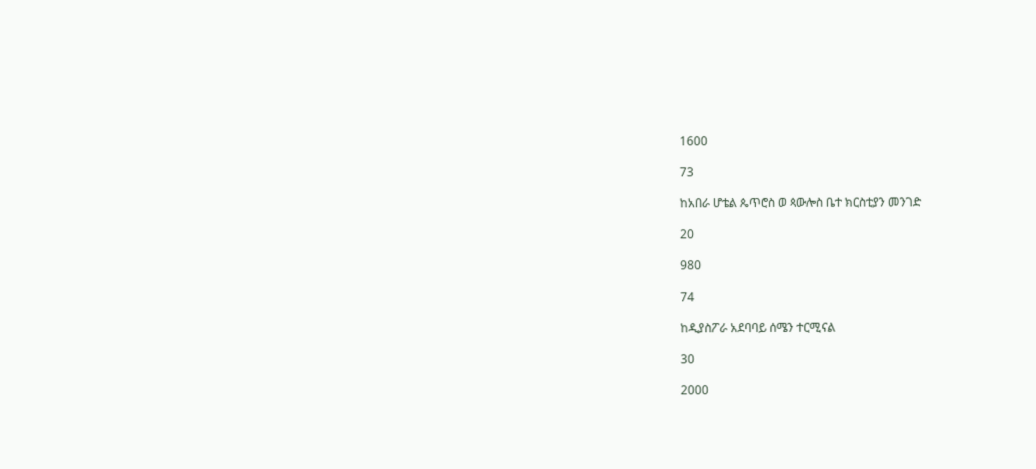1600

73

ከአበራ ሆቴል ጴጥሮስ ወ ጳውሎስ ቤተ ክርስቲያን መንገድ

20

980

74

ከዲያስፖራ አደባባይ ሰሜን ተርሚናል

30

2000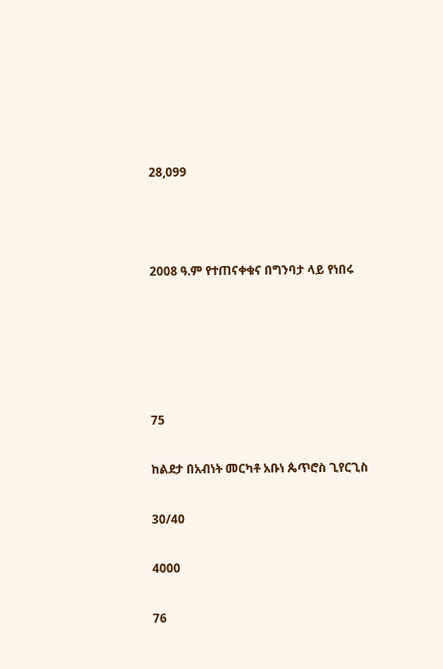28,099



2008 ዓ.ም የተጠናቀቁና በግንባታ ላይ የነበሩ





75

ከልደታ በአብነት መርካቶ አቡነ ጴጥሮስ ጊየርጊስ

30/40

4000

76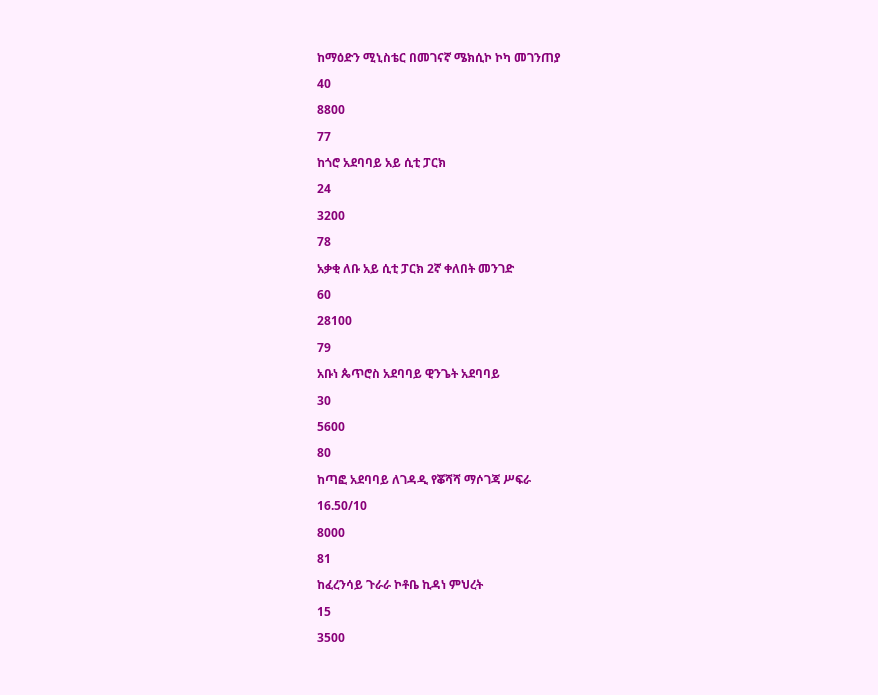ከማዕድን ሚኒስቴር በመገናኛ ሜክሲኮ ኮካ መገንጠያ

40

8800

77

ከጎሮ አደባባይ አይ ሲቲ ፓርክ

24

3200

78

አቃቂ ለቡ አይ ሲቲ ፓርክ 2ኛ ቀለበት መንገድ

60

28100

79

አቡነ ጴጥሮስ አደባባይ ዊንጌት አደባባይ

30

5600

80

ከጣፎ አደባባይ ለገዳዲ የቖሻሻ ማሶገጃ ሥፍራ

16.50/10

8000

81

ከፈረንሳይ ጉራራ ኮቶቤ ኪዳነ ምህረት

15

3500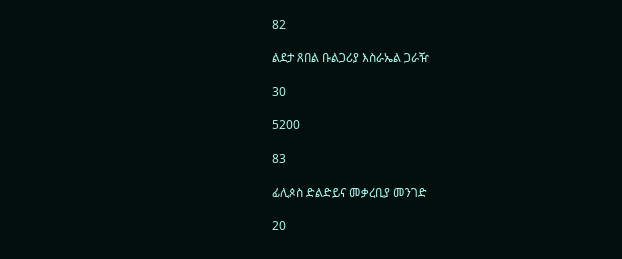82

ልደታ ጸበል ቡልጋሪያ እስራኤል ጋራዥ

30

5200

83

ፊሊጶስ ድልድይና መቃረቢያ መንገድ

20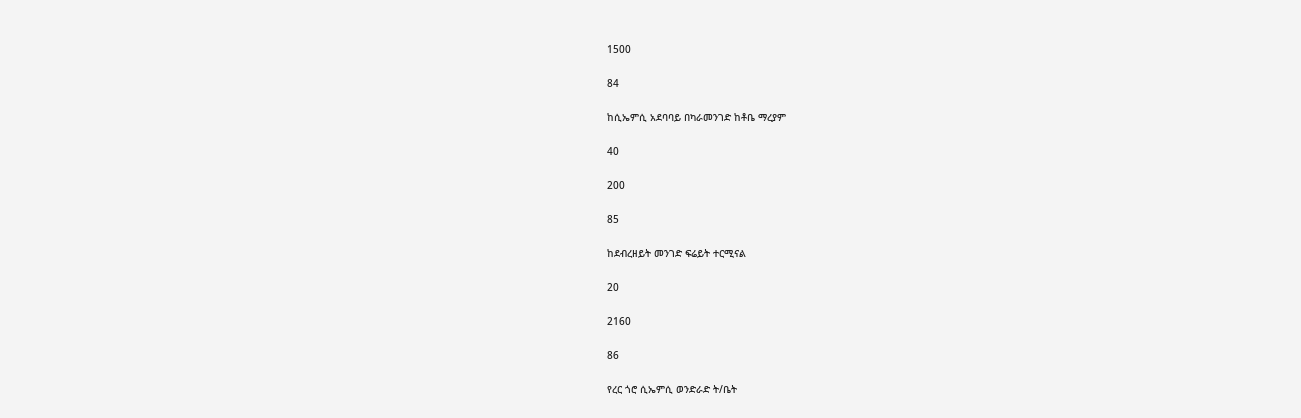1500

84

ከሲኤምሲ አደባባይ በካራመንገድ ከቶቤ ማረያም

40

200

85

ከደብረዘይት መንገድ ፍሬይት ተርሚናል

20

2160

86

የረር ጎሮ ሲኤምሲ ወንድራድ ት/ቤት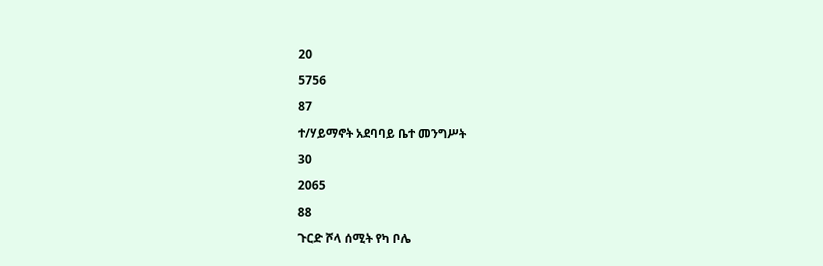20

5756

87

ተ/ሃይማኖት አደባባይ ቤተ መንግሥት

30

2065

88

ጉርድ ሾላ ሰሚት የካ ቦሌ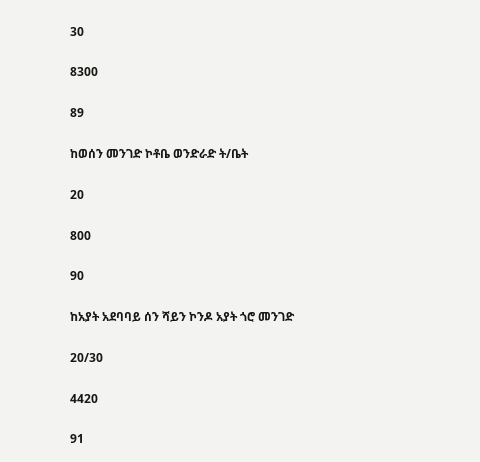30

8300

89

ከወሰን መንገድ ኮቶቤ ወንድራድ ት/ቤት

20

800

90

ከአያት አደባባይ ሰን ሻይን ኮንዶ አያት ጎሮ መንገድ

20/30

4420

91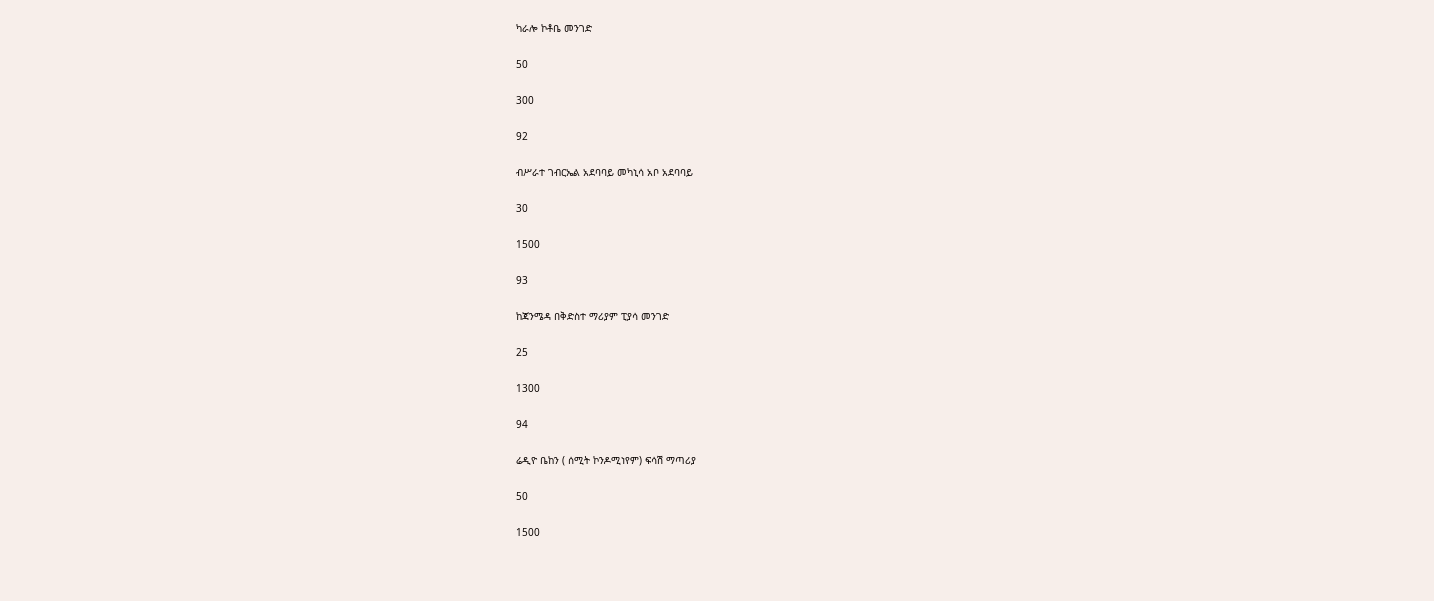ካራሎ ኮቶቤ መንገድ

50

300

92

ብሥራተ ገብርኤል አደባባይ መካኒሳ አቦ አደባባይ

30

1500

93

ከጃንሜዳ በቅድስተ ማሪያም ፒያሳ መንገድ

25

1300

94

ሬዲዮ ቤከን ( ሰሚት ኮንዶሚነየም) ፍሳሽ ማጣሪያ

50

1500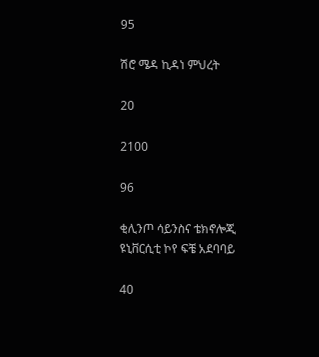95

ሽሮ ሜዳ ኪዳነ ምህረት

20

2100

96

ቂሊንጦ ሳይንስና ቴክኖሎጂ ዩኒቨርሲቲ ኮየ ፍቼ አደባባይ

40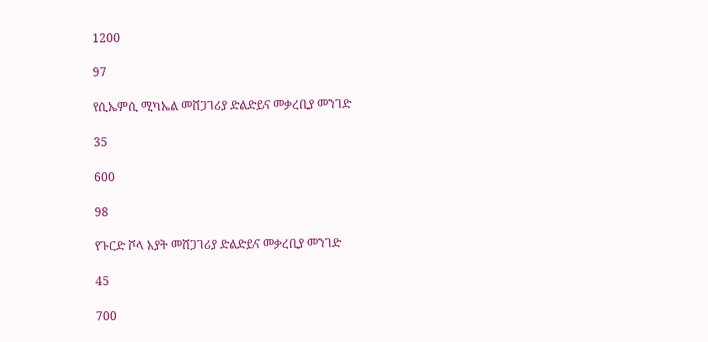1200

97

የሲኤምሲ ሚካኤል መሸጋገሪያ ድልድይና መቃረቢያ መንገድ

35

600

98

የጉርድ ሾላ አያት መሸጋገሪያ ድልድይና መቃረቢያ መንገድ

45

700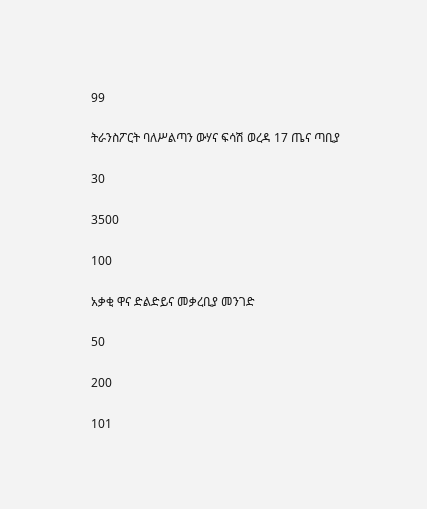99

ትራንስፖርት ባለሥልጣን ውሃና ፍሳሽ ወረዳ 17 ጤና ጣቢያ

30

3500

100

አቃቂ ዋና ድልድይና መቃረቢያ መንገድ

50

200

101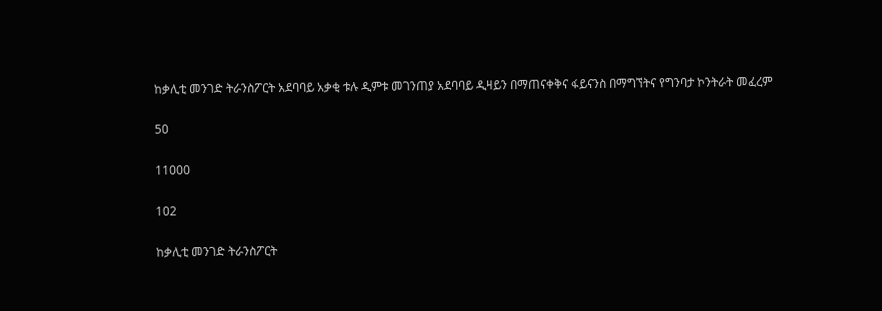ከቃሊቲ መንገድ ትራንስፖርት አደባባይ አቃቂ ቱሉ ዲምቱ መገንጠያ አደባባይ ዲዛይን በማጠናቀቅና ፋይናንስ በማግኘትና የግንባታ ኮንትራት መፈረም

50

11000

102

ከቃሊቲ መንገድ ትራንስፖርት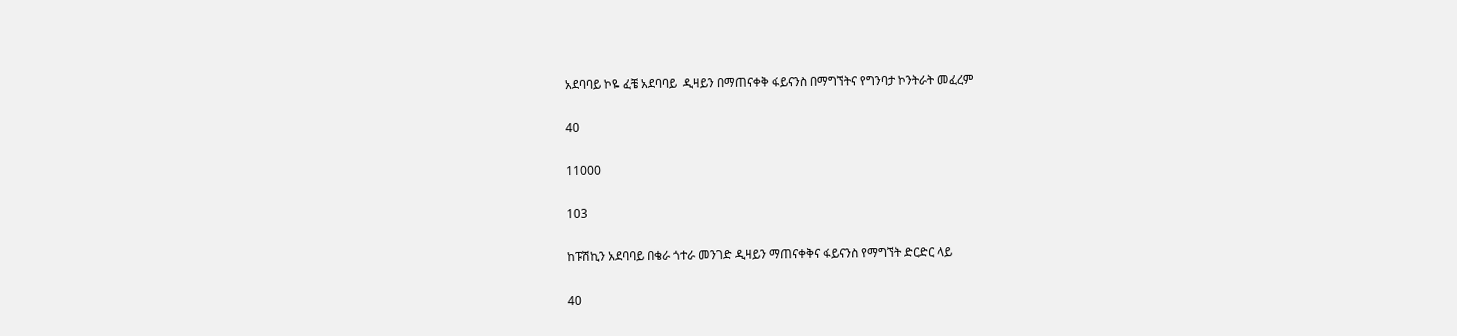አደባባይ ኮዬ ፈቼ አደባባይ  ዲዛይን በማጠናቀቅ ፋይናንስ በማግኘትና የግንባታ ኮንትራት መፈረም

40

11000

103

ከፑሽኪን አደባባይ በቄራ ጎተራ መንገድ ዲዛይን ማጠናቀቅና ፋይናንስ የማግኘት ድርድር ላይ

40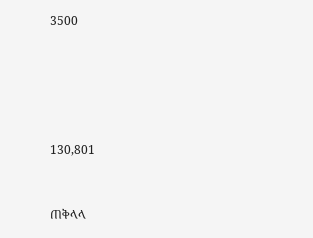3500







130,801



ጠቅላላ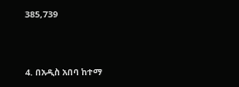385,739



4. በአዲስ አበባ ከተማ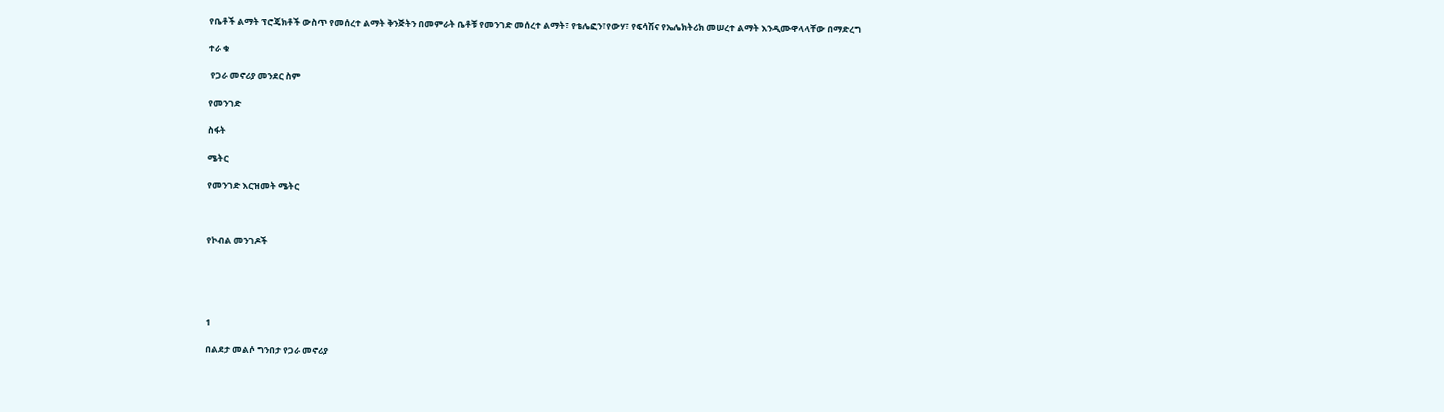የቤቶች ልማት ፕሮጄክቶች ውስጥ የመሰረተ ልማት ቅንጅትን በመምራት ቤቶቹ የመንገድ መሰረተ ልማት፣ የቴሌፎን፣የውሃ፣ የፍሳሽና የኤሌክትሪክ መሠረተ ልማት እንዲሙዋላላቸው በማድረግ

ተራ ቁ

 የጋራ መኖሪያ መንደር ስም

የመንገድ

ስፋት

ሜትር

የመንገድ እርዝመት ሜትር



የኮብል መንገዶች





1

በልደታ መልሶ ግንበታ የጋራ መኖሪያ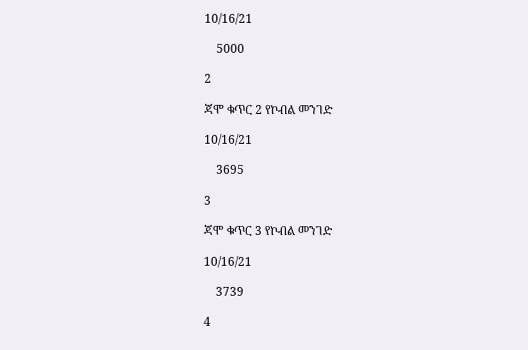10/16/21

    5000

2

ጃሞ ቁጥር 2 የኮብል መንገድ

10/16/21

    3695

3

ጃሞ ቁጥር 3 የኮብል መንገድ

10/16/21

    3739

4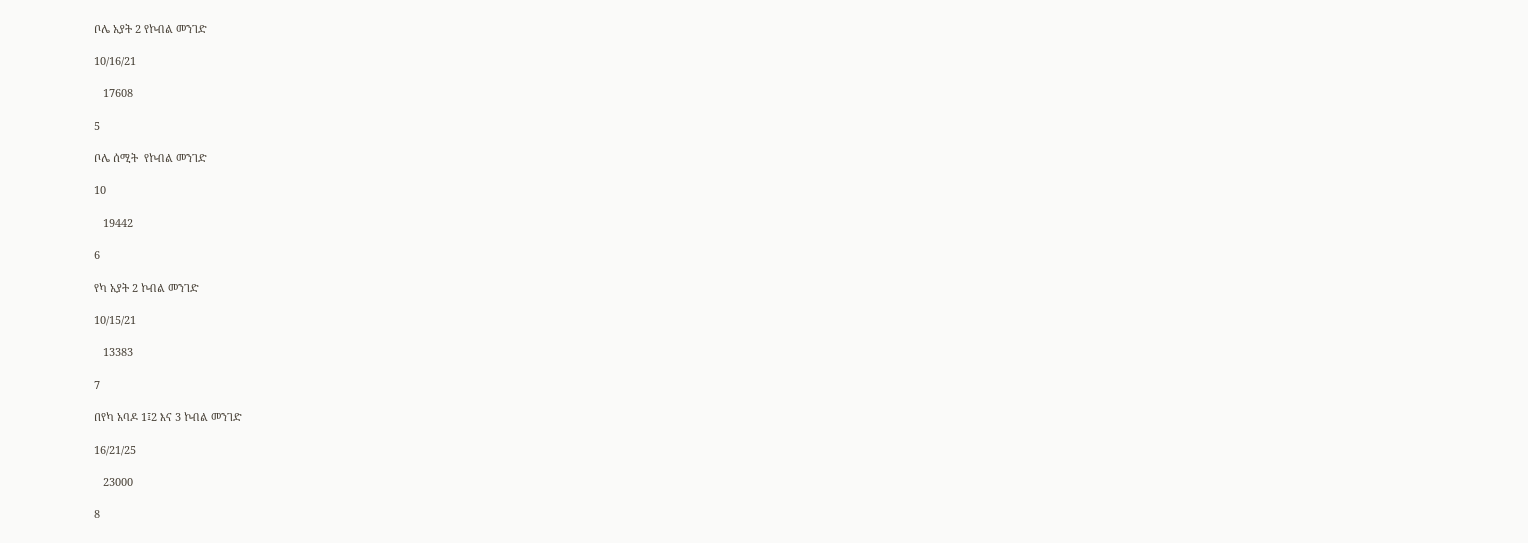ቦሌ አያት 2 የኮብል መንገድ

10/16/21

   17608

5

ቦሌ ሰሚት  የኮብል መንገድ

10

   19442

6

የካ አያት 2 ኮብል መንገድ

10/15/21

   13383

7

በየካ አባዶ 1፤2 እና 3 ኮብል መንገድ

16/21/25

   23000

8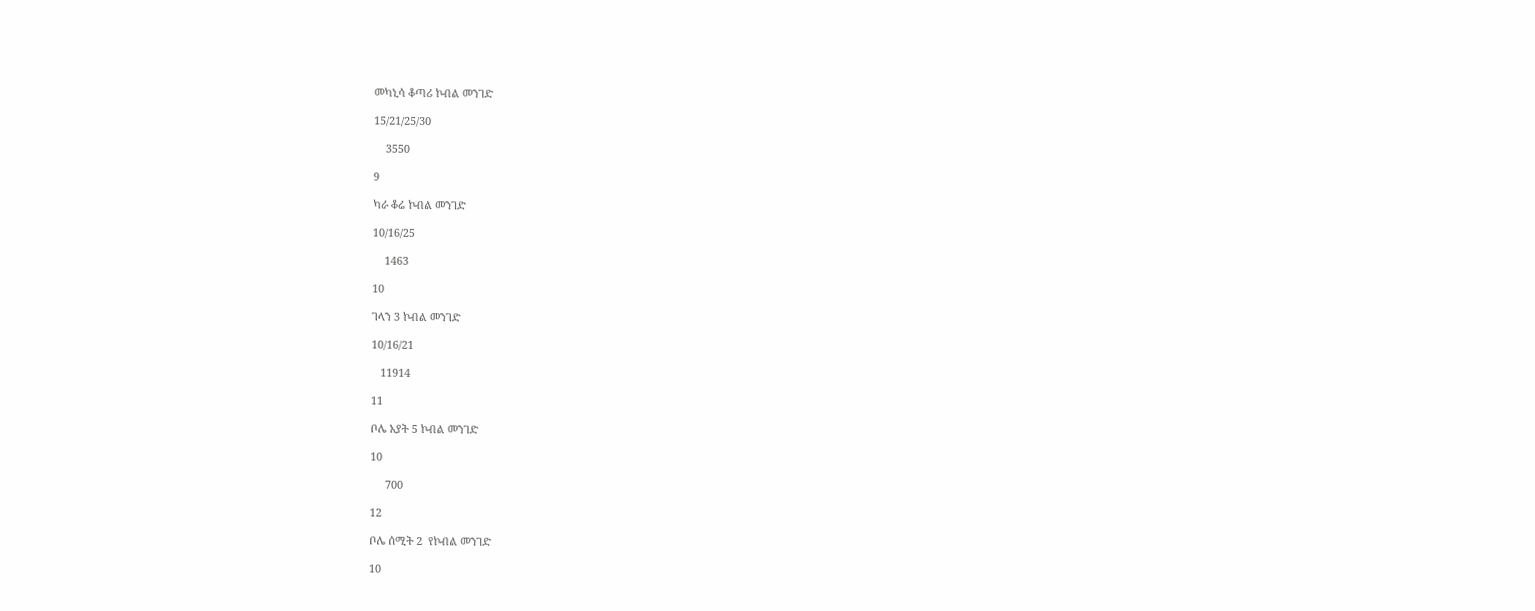መካኒሳ ቆጣሪ ኮብል መንገድ

15/21/25/30

    3550

9

ካራ ቆሬ ኮብል መንገድ

10/16/25

    1463

10

ገላን 3 ኮብል መንገድ

10/16/21

   11914

11

ቦሌ አያት 5 ኮብል መንገድ

10

     700

12

ቦሌ ሰሚት 2  የኮብል መንገድ

10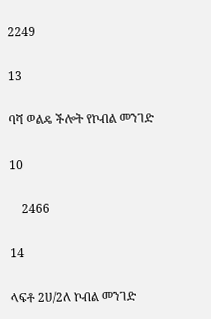2249

13

ባሻ ወልዴ ችሎት የኮብል መንገድ

10

    2466

14

ላፍቶ 2ሀ/2ለ ኮብል መንገድ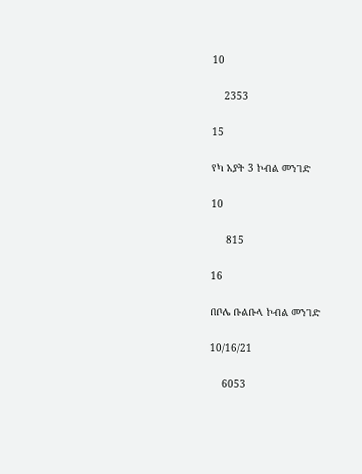10

    2353

15

የካ አያት 3 ኮብል መንገድ

10

     815

16

በቦሌ ቡልቡላ ኮብል መንገድ

10/16/21

    6053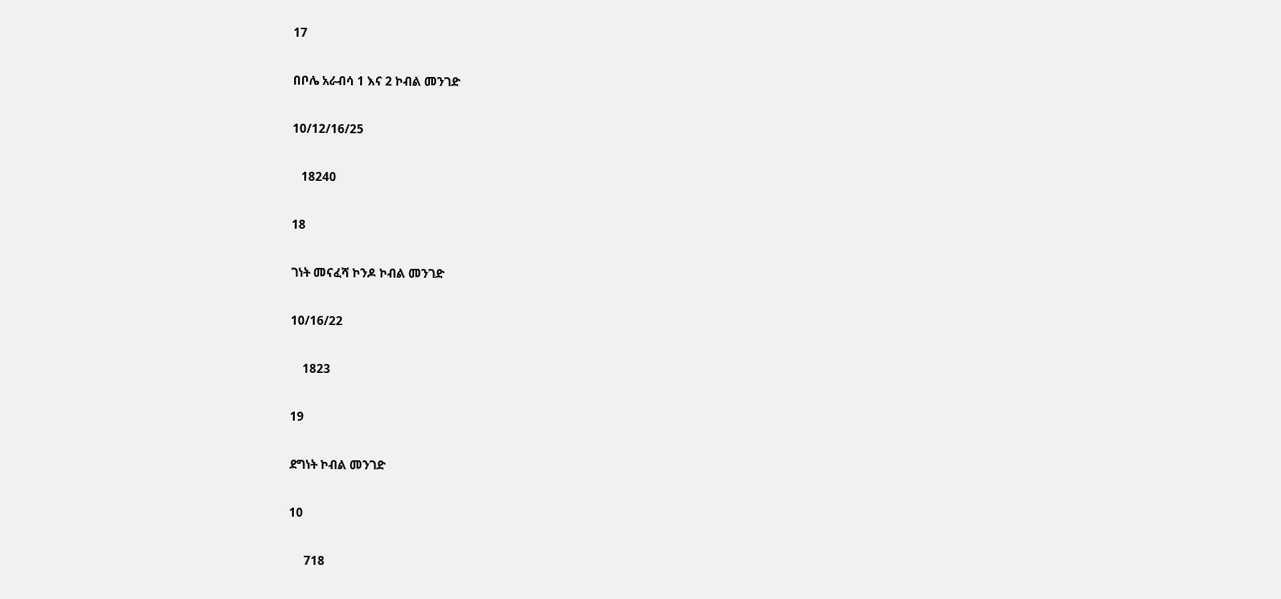17

በቦሌ አራብሳ 1 እና 2 ኮብል መንገድ

10/12/16/25

   18240

18

ገነት መናፈሻ ኮንዶ ኮብል መንገድ

10/16/22

    1823

19

ደግነት ኮብል መንገድ

10

     718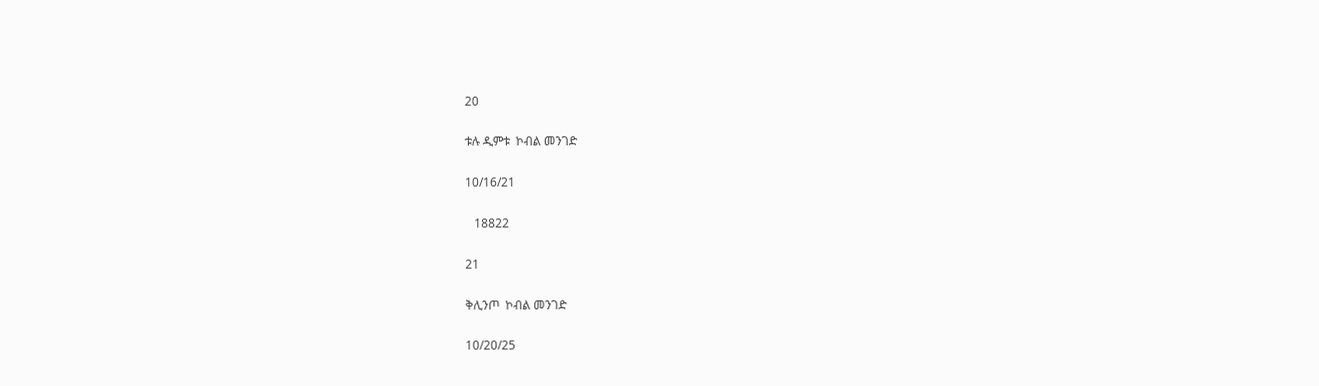20

ቱሉ ዲምቱ  ኮብል መንገድ

10/16/21

   18822

21

ቅሊንጦ  ኮብል መንገድ

10/20/25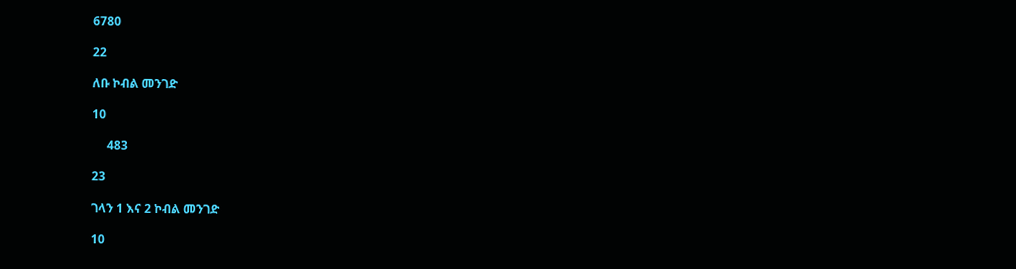6780

22

ለቡ ኮብል መንገድ

10

     483

23

ገላን 1 እና 2 ኮብል መንገድ

10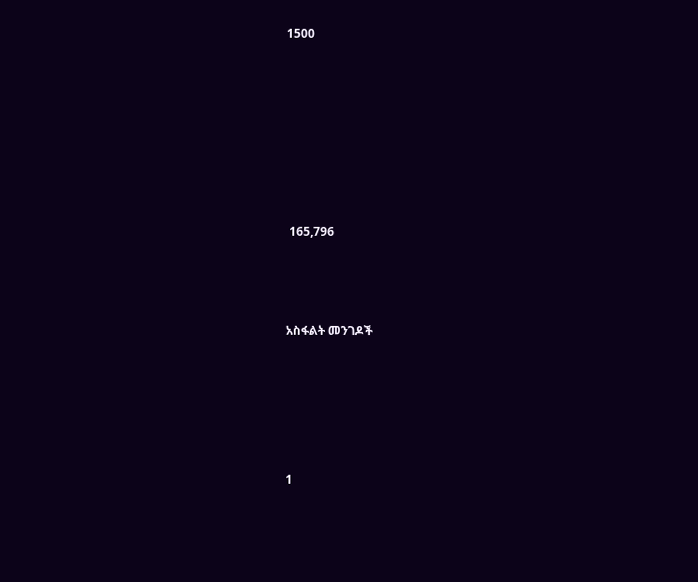1500







 165,796



አስፋልት መንገዶች





1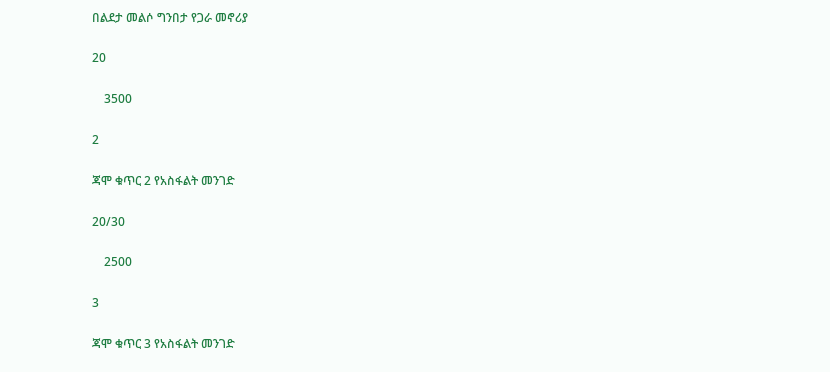በልደታ መልሶ ግንበታ የጋራ መኖሪያ

20

    3500

2

ጃሞ ቁጥር 2 የአስፋልት መንገድ

20/30

    2500

3

ጃሞ ቁጥር 3 የአስፋልት መንገድ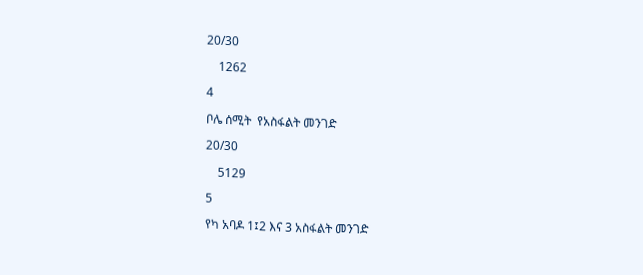20/30

    1262

4

ቦሌ ሰሚት  የአስፋልት መንገድ

20/30

    5129

5

የካ አባዶ 1፤2 እና 3 አስፋልት መንገድ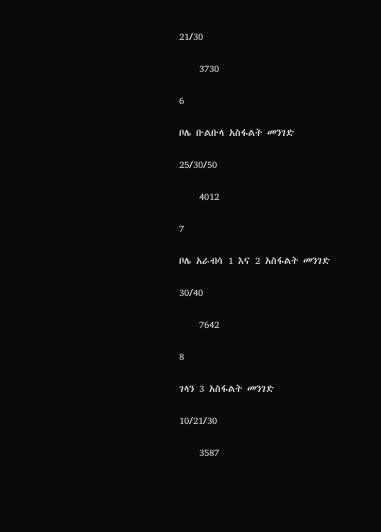21/30

    3730

6

ቦሌ ቡልቡላ አስፋልት መንገድ

25/30/50

    4012

7

ቦሌ አራብሳ 1 እና 2 አስፋልት መንገድ

30/40

    7642

8

ገላን 3 አስፋልት መንገድ

10/21/30

    3587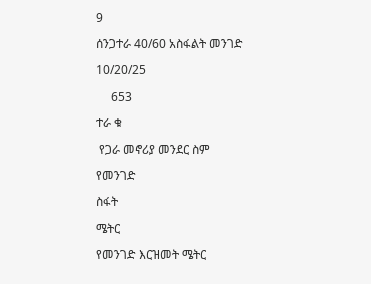9

ሰንጋተራ 40/60 አስፋልት መንገድ

10/20/25

     653

ተራ ቁ

 የጋራ መኖሪያ መንደር ስም

የመንገድ

ስፋት

ሜትር

የመንገድ እርዝመት ሜትር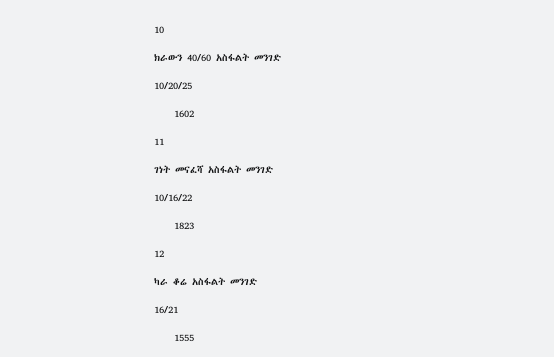10

ክራውን 40/60 አስፋልት መንገድ

10/20/25

    1602

11

ገነት መናፈሻ አስፋልት መንገድ

10/16/22

    1823

12

ካራ ቆሬ አስፋልት መንገድ

16/21

    1555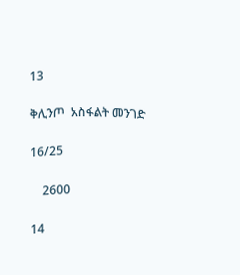13

ቅሊንጦ  አስፋልት መንገድ

16/25

    2600

14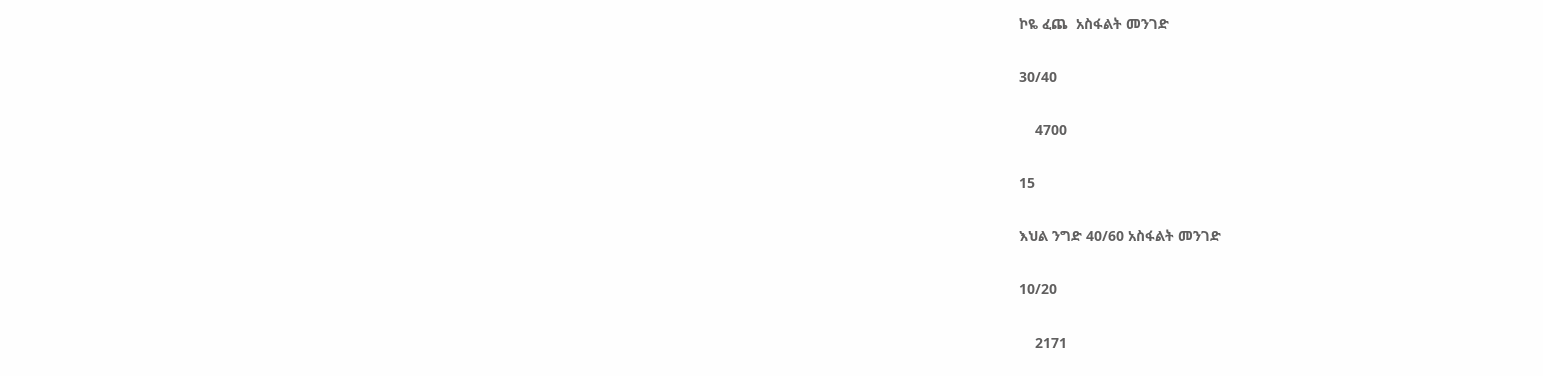ኮዬ ፈጨ  አስፋልት መንገድ

30/40

    4700

15

እህል ንግድ 40/60 አስፋልት መንገድ

10/20

    2171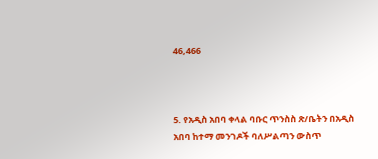46,466



5. የአዲስ አበባ ቀላል ባቡር ጥንስስ ጽ/ቤትን በአዲስ አበባ ከተማ መንገዶች ባለሥልጣን ውስጥ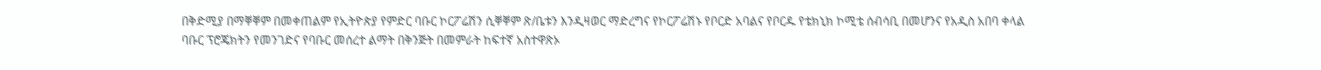በቅድሚያ በማቐቐም በመቀጠልም የኢትዮጵያ የምድር ባቡር ኮርፖሬሽን ሲቐቐም ጽ/ቤቱን እንዲዛወር ማድረግና የኮርፖሬሽኑ የቦርድ አባልና የቦርዱ የቴክኒክ ኮሚቴ ሰብሳቢ በመሆንና የአዲስ አበባ ቀላል ባቡር ፕሮጄክትን የመንገድና የባቡር መሰረተ ልማት በቅንጅት በመምራት ከፍተኛ አስተዋጽኦ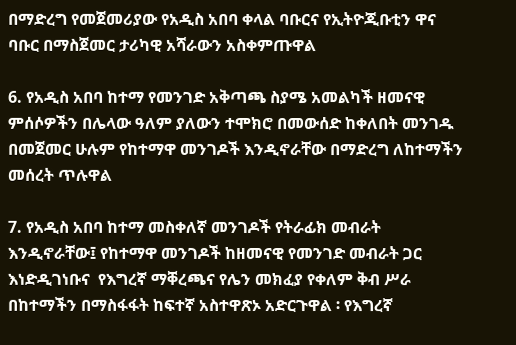በማድረግ የመጀመሪያው የአዲስ አበባ ቀላል ባቡርና የኢትዮጂቡቲን ዋና ባቡር በማስጀመር ታሪካዊ አሻራውን አስቀምጡዋል

6. የአዲስ አበባ ከተማ የመንገድ አቅጣጫ ስያሜ አመልካች ዘመናዊ ምሰሶዎችን በሌላው ዓለም ያለውን ተሞክሮ በመውሰድ ከቀለበት መንገዱ በመጀመር ሁሉም የከተማዋ መንገዶች እንዲኖራቸው በማድረግ ለከተማችን መሰረት ጥሉዋል

7. የአዲስ አበባ ከተማ መስቀለኛ መንገዶች የትራፊክ መብራት እንዲኖራቸው፤ የከተማዋ መንገዶች ከዘመናዊ የመንገድ መብራት ጋር እነድዲገነቡና  የእግረኛ ማቐረጫና የሌን መክፈያ የቀለም ቅብ ሥራ በከተማችን በማስፋፋት ከፍተኛ አስተዋጽኦ አድርጉዋል ፡ የእግረኛ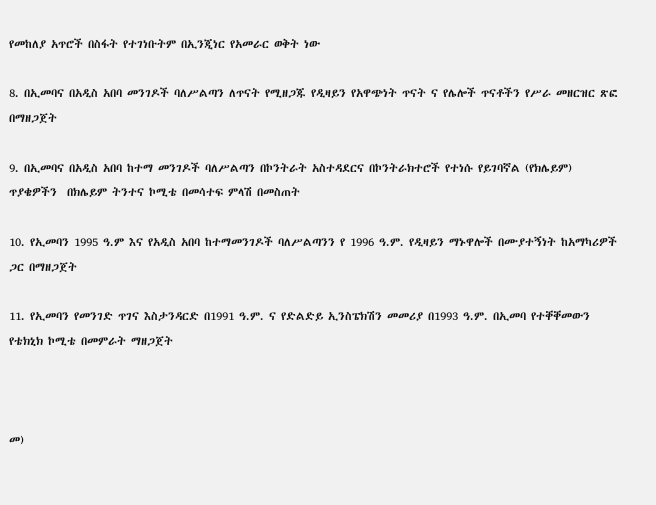የመከለያ አጥሮች በስፋት የተገነቡትም በኢንጂነር የአመራር ወቅት ነው

8. በኢመባና በአዲስ አበባ መንገዶች ባለሥልጣን ለጥናት የሚዘጋጁ የዲዛይን የአዋጭነት ጥናት ና የሌሎች ጥናቶችን የሥራ መዘርዝር ጽፎ በማዘጋጀት

9. በኢመባና በአዲስ አበባ ከተማ መንገዶች ባለሥልጣን በኮንትራት አስተዳደርና በኮንትራክተሮች የተነሱ የይገባኛል (የክሌይም) ጥያቄዎችን  በክሌይም ትንተና ኮሚቴ በመሳተፍ ምላሽ በመስጠት

10. የኢመባን 1995 ዓ.ም እና የአዲስ አበባ ከተማመንገዶች ባለሥልጣንን የ 1996 ዓ.ም. የዲዛይን ማኑዋሎች በሙያተኝነት ከአማካሪዎች ጋር በማዘጋጀት

11. የኢመባን የመንገድ ጥገና እስታንዳርድ በ1991 ዓ.ም. ና የድልድይ ኢንስፔክሽን መመሪያ በ1993 ዓ.ም. በኢመባ የተቐቐመውን የቴክኒክ ኮሚቴ በመምራት ማዘጋጀት



መ)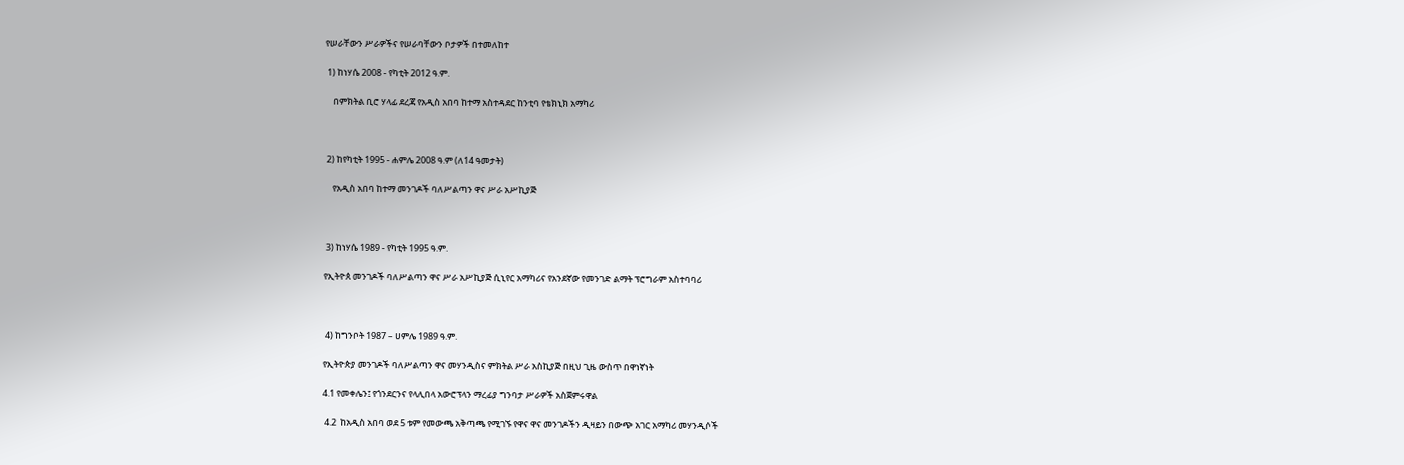የሠራቸውን ሥራዎችና የሠራባቸውን ቦታዎች በተመለከተ

 1) ከነሃሴ 2008 - የካቲት 2012 ዓ.ም.

    በምክትል ቢሮ ሃላፊ ደረጃ የአዲስ አበባ ከተማ አስተዳደር ከንቲባ የቴክኒክ አማካሪ



 2) ከየካቲት 1995 - ሐምሌ 2008 ዓ.ም (ለ14 ዓመታት)

    የአዲስ አበባ ከተማ መንገዶች ባለሥልጣን ዋና ሥራ አሥኪያጅ



 3) ከነሃሴ 1989 - የካቲት 1995 ዓ.ም.

የኢትዮጰ መንገዶች ባለሥልጣን ዋና ሥራ አሥኪያጅ ሲኒየር አማካሪና የአንደኛው የመንገድ ልማት ፕሮግራም አስተባባሪ



 4) ከግንቦት 1987 – ሀምሌ 1989 ዓ.ም.

የኢትዮጵያ መንገዶች ባለሥልጣን ዋና መሃንዲስና ምክትል ሥራ አስኪያጅ በዚህ ጊዜ ውስጥ በዋነኛነት

4.1 የመቀሌን፤ የጎንደርንና የላሊበላ አውሮፕላን ማረፊያ ግንባታ ሥራዎች አስጀምሩዋል

 4.2  ከአዲስ አበባ ወደ 5 ቱም የመውጫ አቅጣጫ የሚገኙ የዋና ዋና መንገዶችን ዲዛይን በውጭ አገር አማካሪ መሃንዲሶች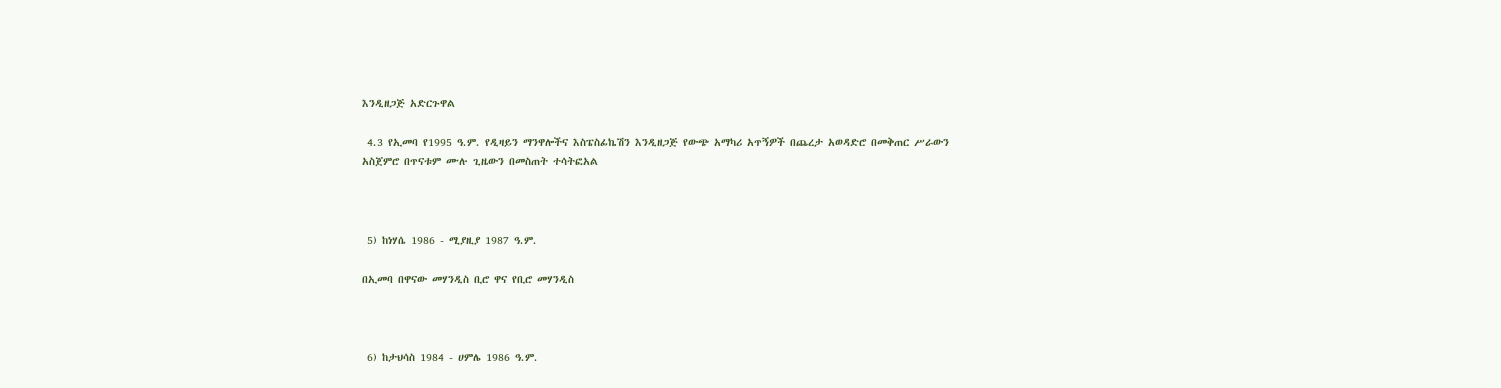እንዲዘጋጅ አድርጉዋል

 4.3 የኢመባ የ1995 ዓ.ም. የዲዛይን ማንዋሎችና እስፔስፊኬሽን እንዲዘጋጅ የውጭ አማካሪ አጥኝዎች በጨረታ አወዳድሮ በመቅጠር ሥራውን አስጀምሮ በጥናቱም ሙሉ ጊዜውን በመስጠት ተሳትፎአል



 5) ከነሃሴ 1986 - ሚያዚያ 1987 ዓ.ም.

በኢመባ በዋናው መሃንዲስ ቢሮ ዋና የቢሮ መሃንዲስ



 6) ከታህሳስ 1984 - ሀምሌ 1986 ዓ.ም.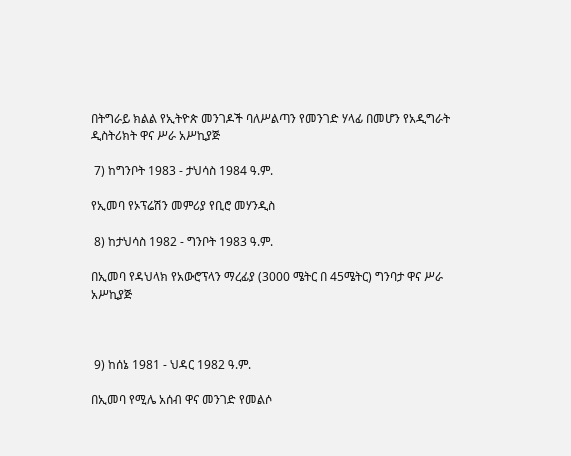በትግራይ ክልል የኢትዮጵ መንገዶች ባለሥልጣን የመንገድ ሃላፊ በመሆን የአዲግራት ዲስትሪክት ዋና ሥራ አሥኪያጅ

 7) ከግንቦት 1983 - ታህሳስ 1984 ዓ.ም.

የኢመባ የኦፕሬሽን መምሪያ የቢሮ መሃንዲስ

 8) ከታህሳስ 1982 - ግንቦት 1983 ዓ.ም.

በኢመባ የዳህላክ የአውሮፕላን ማረፊያ (3000 ሜትር በ 45ሜትር) ግንባታ ዋና ሥራ አሥኪያጅ



 9) ከሰኔ 1981 - ህዳር 1982 ዓ.ም.

በኢመባ የሚሌ አሰብ ዋና መንገድ የመልሶ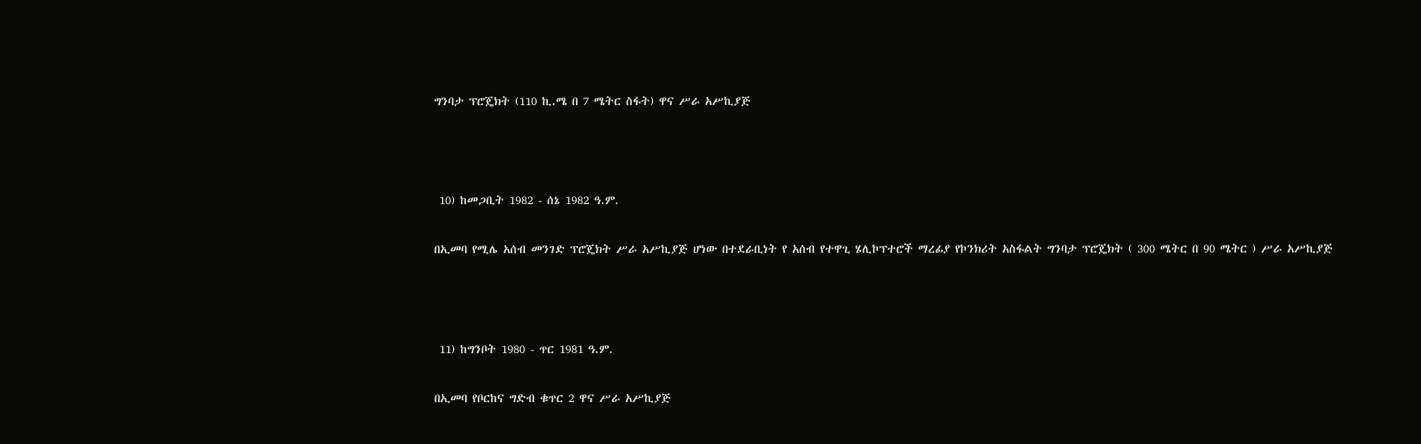ግንባታ ፕሮጄክት (110 ኪ.ሜ በ 7 ሜትር ስፋት) ዋና ሥራ አሥኪያጅ



 10) ከመጋቢት 1982 - ሰኔ 1982 ዓ.ም.

በኢመባ የሚሌ አሰብ መንገድ ፕሮጄክት ሥራ አሥኪያጅ ሆነው በተደራቢነት የ አሰብ የተዋጊ ሄሊኮፕተሮች ማረፊያ የኮንክሪት አስፋልት ግንባታ ፕሮጄክት ( 300 ሜትር በ 90 ሜትር ) ሥራ አሥኪያጅ



 11) ከግንቦት 1980 - ጥር 1981 ዓ.ም.

በኢመባ የቦርከና ግድብ ቁጥር 2 ዋና ሥራ አሥኪያጅ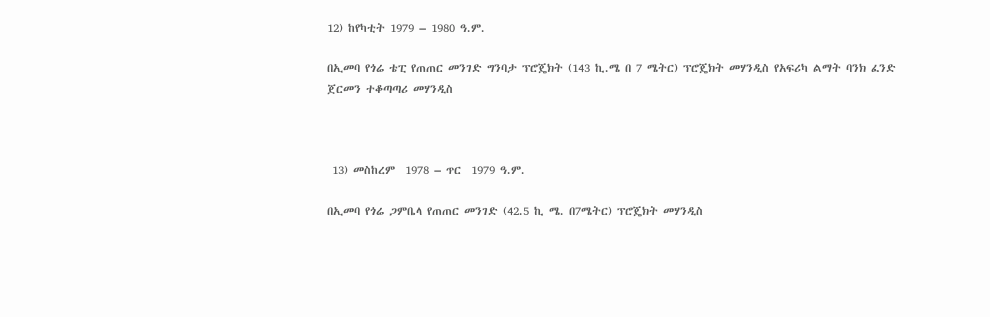12) ከየካቲት 1979 – 1980 ዓ.ም.

በኢመባ የጎሬ ቴፒ የጠጠር መንገድ ግንባታ ፕሮጄክት (143 ኪ.ሜ በ 7 ሜትር) ፕሮጄክት መሃንዲስ የአፍሪካ ልማት ባንክ ፈንድ ጀርመን ተቆጣጣሪ መሃንዲስ



 13) መስከረም  1978 – ጥር  1979 ዓ.ም.

በኢመባ የጎሬ ጋምቤላ የጠጠር መንገድ (42.5 ኪ ሜ. በ7ሜትር) ፕሮጄክት መሃንዲስ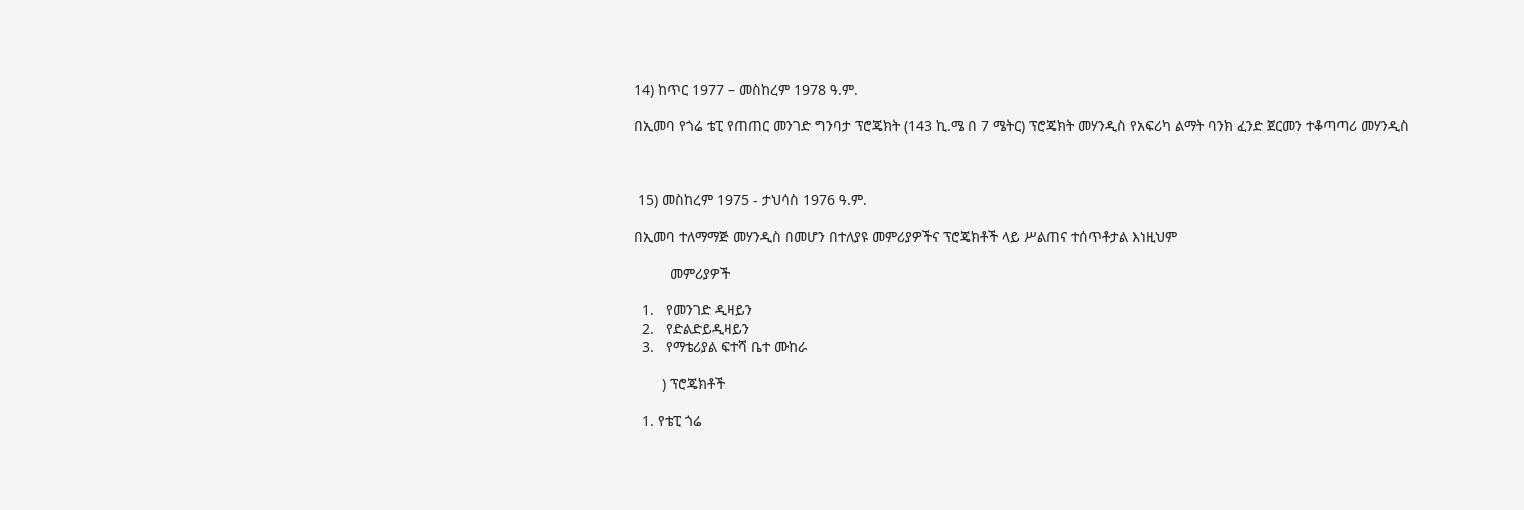14) ከጥር 1977 – መስከረም 1978 ዓ.ም.

በኢመባ የጎሬ ቴፒ የጠጠር መንገድ ግንባታ ፕሮጄክት (143 ኪ.ሜ በ 7 ሜትር) ፕሮጄክት መሃንዲስ የአፍሪካ ልማት ባንክ ፈንድ ጀርመን ተቆጣጣሪ መሃንዲስ



 15) መስከረም 1975 - ታህሳስ 1976 ዓ.ም.

በኢመባ ተለማማጅ መሃንዲስ በመሆን በተለያዩ መምሪያዎችና ፕሮጄክቶች ላይ ሥልጠና ተሰጥቶታል እነዚህም

         መምሪያዎች

  1.   የመንገድ ዲዛይን
  2.   የድልድይዲዛይን
  3.   የማቴሪያል ፍተሻ ቤተ ሙከራ

       ) ፕሮጄክቶች

  1. የቴፒ ጎሬ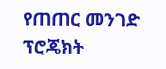የጠጠር መንገድ ፕሮጄክት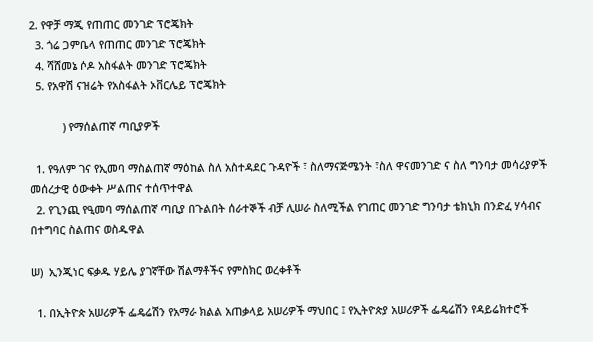2. የዋቻ ማጂ የጠጠር መንገድ ፕሮጄክት
  3. ጎሬ ጋምቤላ የጠጠር መንገድ ፕሮጄክት
  4. ሻሸመኔ ሶዶ አስፋልት መንገድ ፕሮጄክት
  5. የአዋሽ ናዝሬት የአስፋልት ኦቨርሌይ ፕሮጄክት

           ) የማሰልጠኛ ጣቢያዎች

  1. የዓለም ገና የኢመባ ማስልጠኛ ማዕከል ስለ አስተዳደር ጉዳዮች ፣ ስለማናጅሜንት ፣ስለ ዋናመንገድ ና ስለ ግንባታ መሳሪያዎች መሰረታዊ ዕውቀት ሥልጠና ተሰጥተዋል
  2. የጊንጪ የዒመባ ማሰልጠኛ ጣቢያ በጉልበት ሰራተኞች ብቻ ሊሠራ ስለሚችል የገጠር መንገድ ግንባታ ቴክኒክ በንድፈ ሃሳብና በተግባር ስልጠና ወስዱዋል

ሠ)  ኢንጂነር ፍቃዱ ሃይሌ ያገኛቸው ሽልማቶችና የምስክር ወረቀቶች

  1. በኢትዮጵ አሠሪዎች ፌዴሬሽን የአማራ ክልል አጠቃላይ አሠሪዎች ማህበር ፤ የኢትዮጵያ አሠሪዎች ፌዴሬሽን የዳይሬክተሮች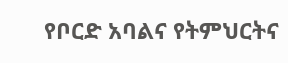የቦርድ አባልና የትምህርትና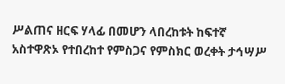ሥልጠና ዘርፍ ሃላፊ በመሆን ላበረከቱት ከፍተኛ አስተዋጽኦ የተበረከተ የምስጋና የምስክር ወረቀት ታኅሣሥ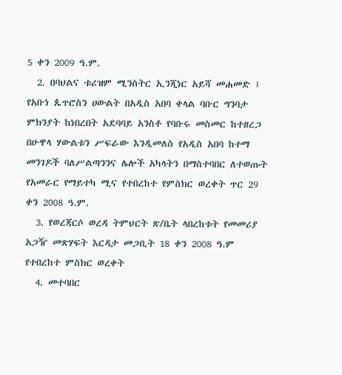5 ቀን 2009 ዓ.ም.
  2. በባህልና ቱሪዝም ሚንስትር ኢንጂነር አይሻ መሐመድ ፤ የአቡነ ጴጥሮስን ሀውልት በአዲስ አበባ ቀላል ባቡር ግንባታ ምክንያት ከነበረበት አደባባይ አንስቶ የባቡሩ መስመር ከተዘረጋ በሁዋላ ሃውልቱን ሥፍራው እንዲመለስ የአዲስ አበባ ከተማ መንገዶች ባለሥልጣንንና ሌሎች አካላትን በማስተባበር ለተወጡት የአመራር የማይተካ ሚና የተበረከተ የምስክር ወረቀት ጥር 29 ቀን 2008 ዓ.ም.
  3. የወረጃርሶ ወረዳ ትምህርት ጽ/ቤት ላበረከቱት የመመሪያ አጋዥ መጽሃፍት እርዳታ መጋቢት 18 ቀን 2008 ዓ.ም የተበረከተ ምስክር ወረቀት
  4. መተባበር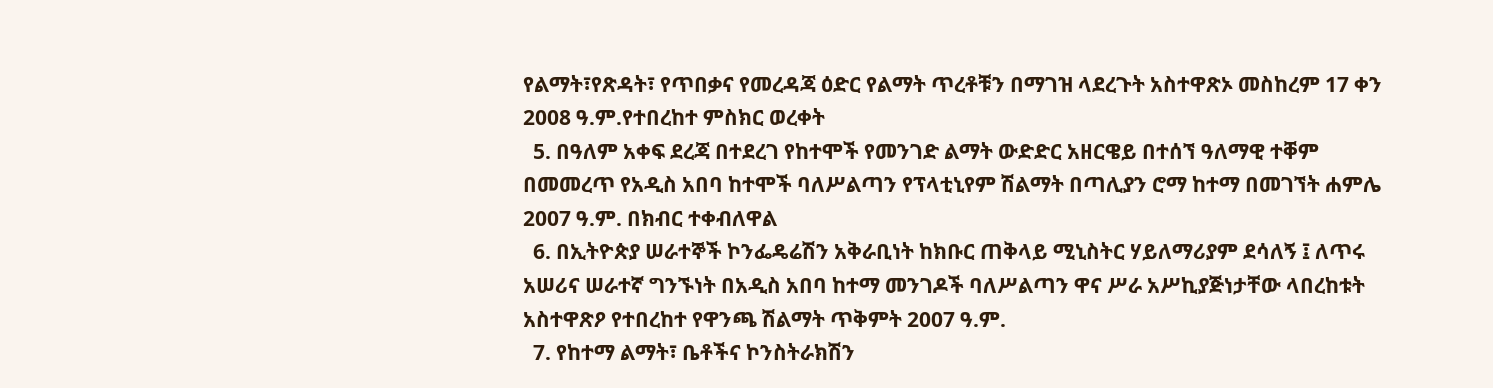የልማት፣የጽዳት፣ የጥበቃና የመረዳጃ ዕድር የልማት ጥረቶቹን በማገዝ ላደረጉት አስተዋጽኦ መስከረም 17 ቀን 2008 ዓ.ም.የተበረከተ ምስክር ወረቀት
  5. በዓለም አቀፍ ደረጃ በተደረገ የከተሞች የመንገድ ልማት ውድድር አዘርዌይ በተሰኘ ዓለማዊ ተቐም በመመረጥ የአዲስ አበባ ከተሞች ባለሥልጣን የፕላቲኒየም ሽልማት በጣሊያን ሮማ ከተማ በመገኘት ሐምሌ 2007 ዓ.ም. በክብር ተቀብለዋል
  6. በኢትዮጵያ ሠራተኞች ኮንፌዴሬሽን አቅራቢነት ከክቡር ጠቅላይ ሚኒስትር ሃይለማሪያም ደሳለኝ ፤ ለጥሩ አሠሪና ሠራተኛ ግንኙነት በአዲስ አበባ ከተማ መንገዶች ባለሥልጣን ዋና ሥራ አሥኪያጅነታቸው ላበረከቱት አስተዋጽዖ የተበረከተ የዋንጫ ሽልማት ጥቅምት 2007 ዓ.ም.
  7. የከተማ ልማት፣ ቤቶችና ኮንስትራክሽን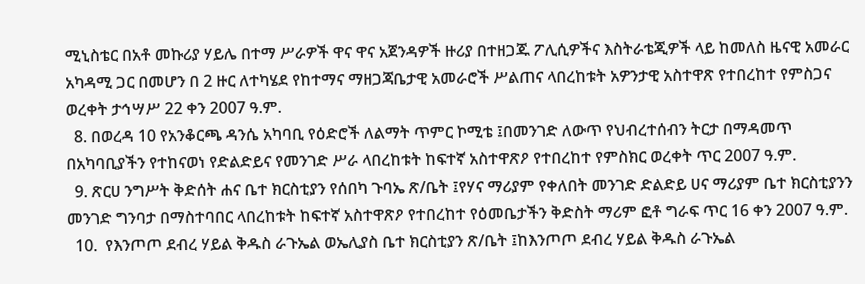ሚኒስቴር በአቶ መኩሪያ ሃይሌ በተማ ሥራዎች ዋና ዋና አጀንዳዎች ዙሪያ በተዘጋጁ ፖሊሲዎችና እስትራቴጂዎች ላይ ከመለስ ዜናዊ አመራር አካዳሚ ጋር በመሆን በ 2 ዙር ለተካሄደ የከተማና ማዘጋጃቤታዊ አመራሮች ሥልጠና ላበረከቱት አዎንታዊ አስተዋጽ የተበረከተ የምስጋና ወረቀት ታኅሣሥ 22 ቀን 2007 ዓ.ም.
  8. በወረዳ 10 የአንቆርጫ ዳንሴ አካባቢ የዕድሮች ለልማት ጥምር ኮሚቴ ፤በመንገድ ለውጥ የህብረተሰብን ትርታ በማዳመጥ በአካባቢያችን የተከናወነ የድልድይና የመንገድ ሥራ ላበረከቱት ከፍተኛ አስተዋጽዖ የተበረከተ የምስክር ወረቀት ጥር 2007 ዓ.ም.
  9. ጽርሀ ንግሥት ቅድሰት ሐና ቤተ ክርስቲያን የሰበካ ጉባኤ ጽ/ቤት ፤የሃና ማሪያም የቀለበት መንገድ ድልድይ ሀና ማሪያም ቤተ ክርስቲያንን መንገድ ግንባታ በማስተባበር ላበረከቱት ከፍተኛ አስተዋጽዖ የተበረከተ የዕመቤታችን ቅድስት ማሪም ፎቶ ግራፍ ጥር 16 ቀን 2007 ዓ.ም.
  10.  የእንጦጦ ደብረ ሃይል ቅዱስ ራጉኤል ወኤሊያስ ቤተ ክርስቲያን ጽ/ቤት ፤ከእንጦጦ ደብረ ሃይል ቅዱስ ራጉኤል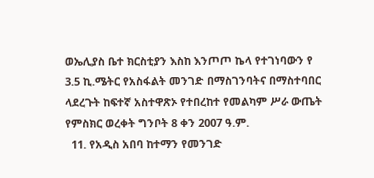ወኤሊያስ ቤተ ክርስቲያን እስከ እንጦጦ ኬላ የተገነባውን የ 3.5 ኪ.ሜትር የአስፋልት መንገድ በማስገንባትና በማስተባበር ላደረጉት ከፍተኛ አስተዋጽኦ የተበረከተ የመልካም ሥራ ውጤት የምስክር ወረቀት ግንቦት 8 ቀን 2007 ዓ.ም.
  11. የአዲስ አበባ ከተማን የመንገድ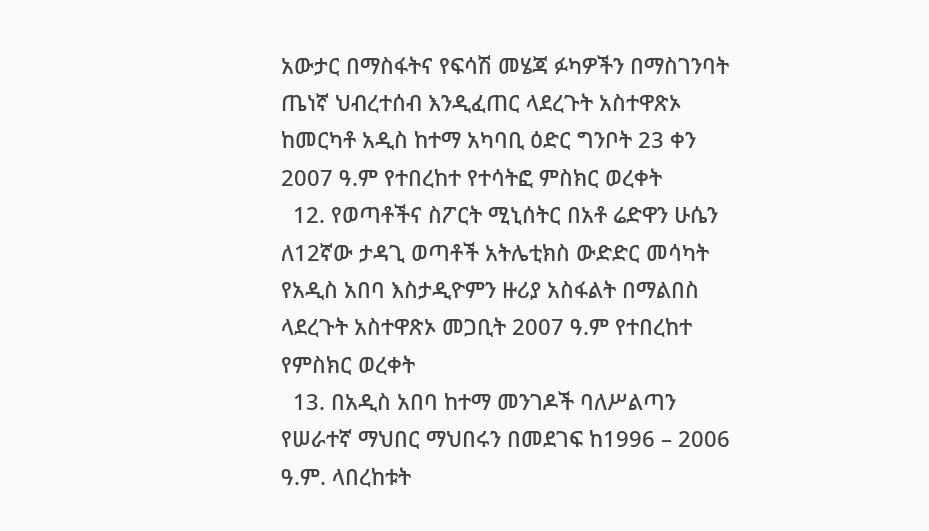አውታር በማስፋትና የፍሳሽ መሄጃ ፉካዎችን በማስገንባት ጤነኛ ህብረተሰብ እንዲፈጠር ላደረጉት አስተዋጽኦ ከመርካቶ አዲስ ከተማ አካባቢ ዕድር ግንቦት 23 ቀን 2007 ዓ.ም የተበረከተ የተሳትፎ ምስክር ወረቀት
  12. የወጣቶችና ስፖርት ሚኒሰትር በአቶ ሬድዋን ሁሴን ለ12ኛው ታዳጊ ወጣቶች አትሌቲክስ ውድድር መሳካት የአዲስ አበባ እስታዲዮምን ዙሪያ አስፋልት በማልበስ ላደረጉት አስተዋጽኦ መጋቢት 2007 ዓ.ም የተበረከተ የምስክር ወረቀት
  13. በአዲስ አበባ ከተማ መንገዶች ባለሥልጣን የሠራተኛ ማህበር ማህበሩን በመደገፍ ከ1996 – 2006 ዓ.ም. ላበረከቱት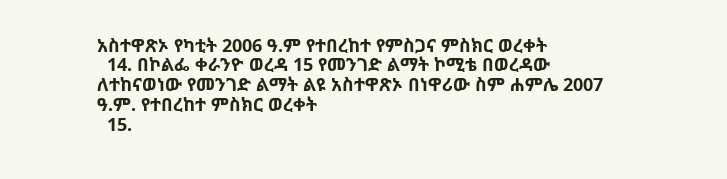አስተዋጽኦ የካቲት 2006 ዓ.ም የተበረከተ የምስጋና ምስክር ወረቀት
  14. በኮልፌ ቀራንዮ ወረዳ 15 የመንገድ ልማት ኮሚቴ በወረዳው ለተከናወነው የመንገድ ልማት ልዩ አስተዋጽኦ በነዋሪው ስም ሐምሌ 2007 ዓ.ም. የተበረከተ ምስክር ወረቀት
  15.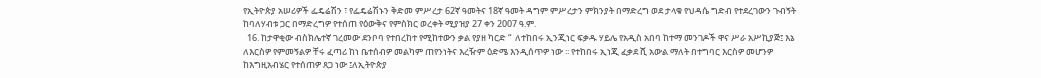የኢትዮጵያ አሠሪዎች ፌዴሬሽን ፣ የፌዴሬሽኑን ቅድመ ምሥረታ 62ኛ ዓመትና 18ኛ ዓመት ዳግም ምሥረታን ምክንያት በማድረግ ወደ ታላቁ የህዳሴ ግድብ የተደረገውን ጉብኝት ከባለሃብቱ ጋር በማድረግዎ የተሰጠ የዕውቅና የምስክር ወረቀት ሚያዝያ 27 ቀን 2007 ዓ.ም.
  16. ከታዋቂው ብስክሌተኛ ገረመው ደንቦባ የተበረከተ የሚከተውን ቃል የያዘ ካርድ “  ለተከበሩ ኢንጂነር ፍቃዱ ሃይሌ የአዲስ አበባ ከተማ መንገዶች ዋና ሥራ አሥኪያጅ፤ እኔ ለእርስዎ የምመኝልዎ ቸሩ ፈጣሪ ከነ ቤተሰብዎ መልካም ጠየንነትና እረዥም ዕድሜ እንዲሰጥዎ ነው ፡፡ የተከበሩ ኢነጂ ፈቃደ ሺ አውል ማለት በተግባር እርስዎ መሆንዎ ከእግዚአብሄር የተሰጠዎ ጸጋ ነው ፤ለኢትዮጵያ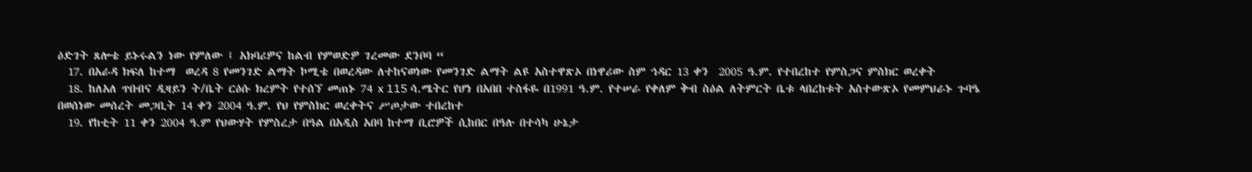ዕድገት ጸሎቴ ይኑሩልን ነው የምለው ፤ አክባሪዎና ከልብ የምወድዎ ገረመው ደንቦባ “
  17. በአራዳ ክፍለ ከተማ  ወረዳ 8 የመንገድ ልማት ኮሚቴ በወረዳው ለተከናወነው የመንገድ ልማት ልዩ አስተዋጽኦ በነዋሪው ስም ኅዳር 13 ቀን  2005 ዓ.ም. የተበረከተ የምስጋና ምስክር ወረቀት
  18. ከለአለ ጥበብና ዲዛይን ት/ቤት ርዕሱ ክረምት የተሰኘ መጠኑ 74 x 115 ሳ.ሜትር የሆነ በአበበ ተስፋዬ በ1991 ዓ.ም. የተሠራ የቀለም ቅብ ስዕል ለትምርት ቤቱ ላበረከቱት አስተውጽኦ የመምህራኑ ጉባዔ በወሰነው መሰረት መጋቢት 14 ቀን 2004 ዓ.ም. የህ የምስክር ወረቀትና ሥጦታው ተበረከተ
  19. የከቲት 11 ቀን 2004 ዓ.ም የህውሃት የምስረታ በዓል በአዲስ አበባ ከተማ ቢሮዎች ሲከበር በዓሉ በተሳካ ሁኔታ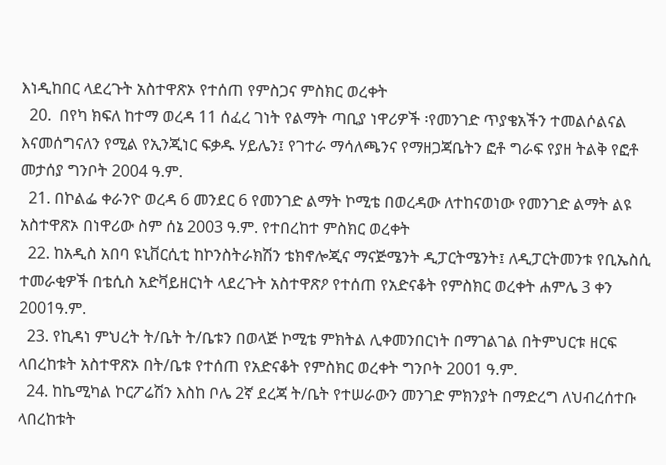እነዲከበር ላደረጉት አስተዋጽኦ የተሰጠ የምስጋና ምስክር ወረቀት
  20.  በየካ ክፍለ ከተማ ወረዳ 11 ሰፈረ ገነት የልማት ጣቢያ ነዋሪዎች ፡የመንገድ ጥያቄአችን ተመልሶልናል እናመሰግናለን የሚል የኢንጂነር ፍቃዱ ሃይሌን፤ የገተራ ማሳለጫንና የማዘጋጃቤትን ፎቶ ግራፍ የያዘ ትልቅ የፎቶ መታሰያ ግንቦት 2004 ዓ.ም.
  21. በኮልፌ ቀራንዮ ወረዳ 6 መንደር 6 የመንገድ ልማት ኮሚቴ በወረዳው ለተከናወነው የመንገድ ልማት ልዩ አስተዋጽኦ በነዋሪው ስም ሰኔ 2003 ዓ.ም. የተበረከተ ምስክር ወረቀት
  22. ከአዲስ አበባ ዩኒቨርሲቲ ከኮንስትራክሽን ቴክኖሎጂና ማናጅሜንት ዲፓርትሜንት፤ ለዲፓርትመንቱ የቢኤስሲ ተመራቂዎች በቴሲስ አድቫይዘርነት ላደረጉት አስተዋጽዖ የተሰጠ የአድናቆት የምስክር ወረቀት ሐምሌ 3 ቀን 2001ዓ.ም.
  23. የኪዳነ ምህረት ት/ቤት ት/ቤቱን በወላጅ ኮሚቴ ምክትል ሊቀመንበርነት በማገልገል በትምህርቱ ዘርፍ ላበረከቱት አስተዋጽኦ በት/ቤቱ የተሰጠ የአድናቆት የምስክር ወረቀት ግንቦት 2001 ዓ.ም.
  24. ከኬሚካል ኮርፖሬሽን እስከ ቦሌ 2ኛ ደረጃ ት/ቤት የተሠራውን መንገድ ምክንያት በማድረግ ለህብረሰተቡ ላበረከቱት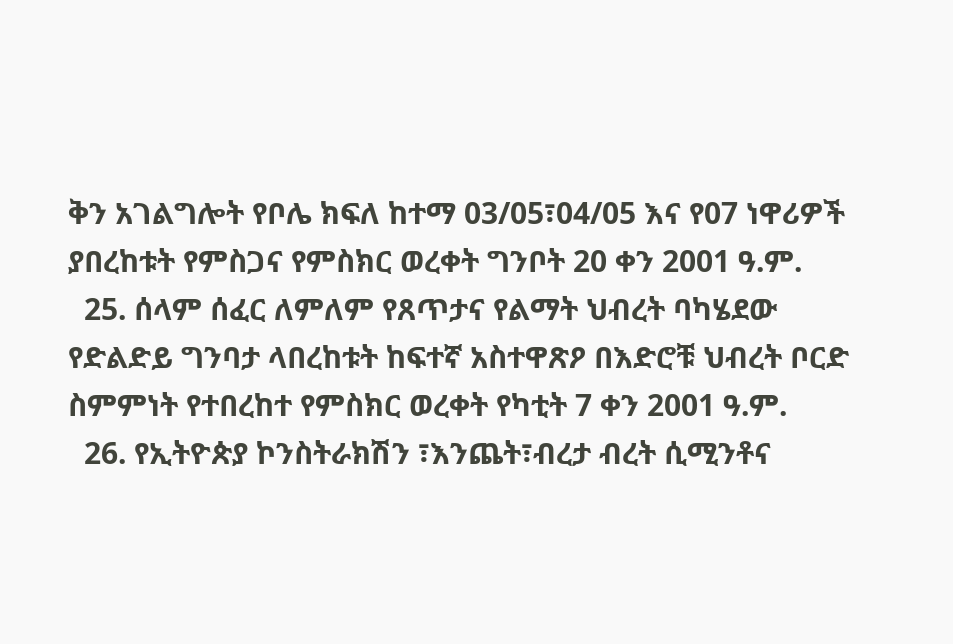ቅን አገልግሎት የቦሌ ክፍለ ከተማ 03/05፣04/05 እና የ07 ነዋሪዎች ያበረከቱት የምስጋና የምስክር ወረቀት ግንቦት 20 ቀን 2001 ዓ.ም.
  25. ሰላም ሰፈር ለምለም የጸጥታና የልማት ህብረት ባካሄደው የድልድይ ግንባታ ላበረከቱት ከፍተኛ አስተዋጽዖ በእድሮቹ ህብረት ቦርድ ስምምነት የተበረከተ የምስክር ወረቀት የካቲት 7 ቀን 2001 ዓ.ም.
  26. የኢትዮጵያ ኮንስትራክሽን ፣እንጨት፣ብረታ ብረት ሲሚንቶና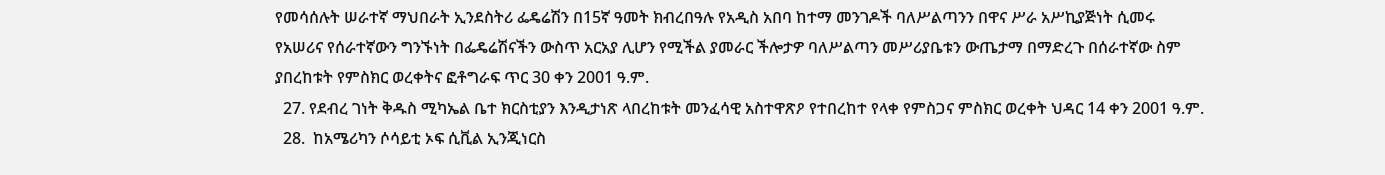የመሳሰሉት ሠራተኛ ማህበራት ኢንደስትሪ ፌዴሬሽን በ15ኛ ዓመት ክብረበዓሉ የአዲስ አበባ ከተማ መንገዶች ባለሥልጣንን በዋና ሥራ አሥኪያጅነት ሲመሩ የአሠሪና የሰራተኛውን ግንኙነት በፌዴሬሽናችን ውስጥ አርአያ ሊሆን የሚችል ያመራር ችሎታዎ ባለሥልጣን መሥሪያቤቱን ውጤታማ በማድረጉ በሰራተኛው ስም ያበረከቱት የምስክር ወረቀትና ፎቶግራፍ ጥር 30 ቀን 2001 ዓ.ም.
  27. የደብረ ገነት ቅዱስ ሚካኤል ቤተ ክርስቲያን እንዲታነጽ ላበረከቱት መንፈሳዊ አስተዋጽዖ የተበረከተ የላቀ የምስጋና ምስክር ወረቀት ህዳር 14 ቀን 2001 ዓ.ም.
  28.  ከአሜሪካን ሶሳይቲ ኦፍ ሲቪል ኢንጂነርስ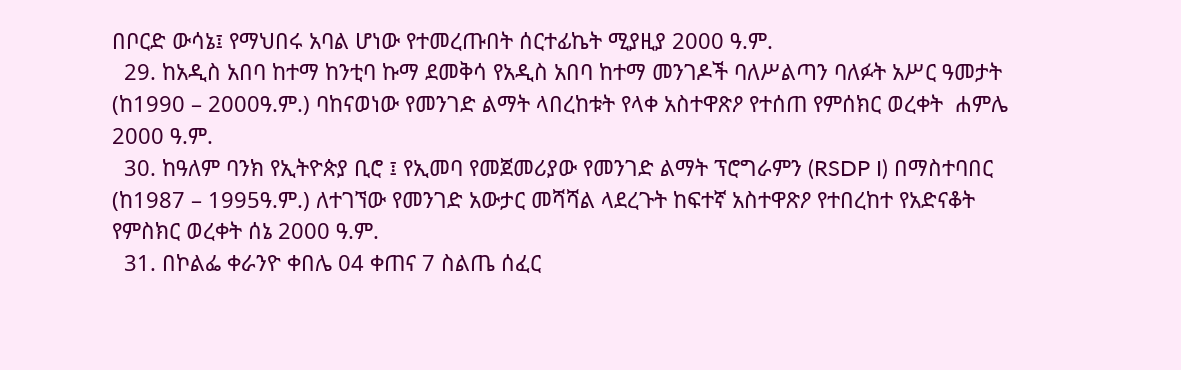በቦርድ ውሳኔ፤ የማህበሩ አባል ሆነው የተመረጡበት ሰርተፊኬት ሚያዚያ 2000 ዓ.ም.
  29. ከአዲስ አበባ ከተማ ከንቲባ ኩማ ደመቅሳ የአዲስ አበባ ከተማ መንገዶች ባለሥልጣን ባለፉት አሥር ዓመታት (ከ1990 – 2000ዓ.ም.) ባከናወነው የመንገድ ልማት ላበረከቱት የላቀ አስተዋጽዖ የተሰጠ የምሰክር ወረቀት  ሐምሌ 2000 ዓ.ም.
  30. ከዓለም ባንክ የኢትዮጵያ ቢሮ ፤ የኢመባ የመጀመሪያው የመንገድ ልማት ፕሮግራምን (RSDP I) በማስተባበር (ከ1987 – 1995ዓ.ም.) ለተገኘው የመንገድ አውታር መሻሻል ላደረጉት ከፍተኛ አስተዋጽዖ የተበረከተ የአድናቆት የምስክር ወረቀት ሰኔ 2000 ዓ.ም.
  31. በኮልፌ ቀራንዮ ቀበሌ 04 ቀጠና 7 ስልጤ ሰፈር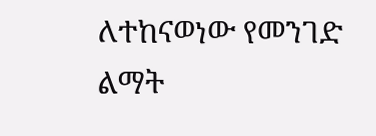ለተከናወነው የመንገድ ልማት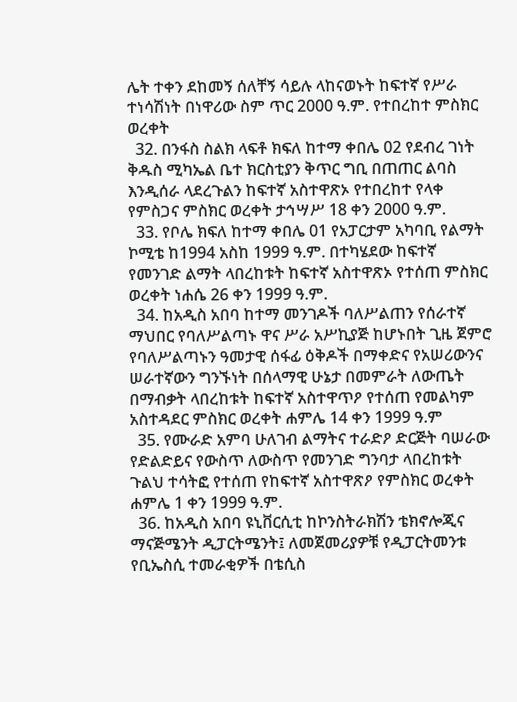ሌት ተቀን ደከመኝ ሰለቸኝ ሳይሉ ላከናወኑት ከፍተኛ የሥራ ተነሳሽነት በነዋሪው ስም ጥር 2000 ዓ.ም. የተበረከተ ምስክር ወረቀት
  32. በንፋስ ስልክ ላፍቶ ክፍለ ከተማ ቀበሌ 02 የደብረ ገነት ቅዱስ ሚካኤል ቤተ ክርስቲያን ቅጥር ግቢ በጠጠር ልባስ እንዲሰራ ላደረጉልን ከፍተኛ አስተዋጽኦ የተበረከተ የላቀ የምስጋና ምስክር ወረቀት ታኅሣሥ 18 ቀን 2000 ዓ.ም.
  33. የቦሌ ክፍለ ከተማ ቀበሌ 01 የአፓርታም አካባቢ የልማት ኮሚቴ ከ1994 አስከ 1999 ዓ.ም. በተካሄደው ከፍተኛ የመንገድ ልማት ላበረከቱት ከፍተኛ አስተዋጽኦ የተሰጠ ምስክር ወረቀት ነሐሴ 26 ቀን 1999 ዓ.ም.
  34. ከአዲስ አበባ ከተማ መንገዶች ባለሥልጠን የሰራተኛ ማህበር የባለሥልጣኑ ዋና ሥራ አሥኪያጅ ከሆኑበት ጊዜ ጀምሮ የባለሥልጣኑን ዓመታዊ ሰፋፊ ዕቅዶች በማቀድና የአሠሪውንና ሠራተኛውን ግንኙነት በሰላማዊ ሁኔታ በመምራት ለውጤት በማብቃት ላበረከቱት ከፍተኛ አስተዋጥዖ የተሰጠ የመልካም አስተዳደር ምስክር ወረቀት ሐምሌ 14 ቀን 1999 ዓ.ም
  35. የሙራድ አምባ ሁለገብ ልማትና ተራድዖ ድርጅት ባሠራው የድልድይና የውስጥ ለውስጥ የመንገድ ግንባታ ላበረከቱት ጉልህ ተሳትፎ የተሰጠ የከፍተኛ አስተዋጽዖ የምስክር ወረቀት ሐምሌ 1 ቀን 1999 ዓ.ም.
  36. ከአዲስ አበባ ዩኒቨርሲቲ ከኮንስትራክሽን ቴክኖሎጂና ማናጅሜንት ዲፓርትሜንት፤ ለመጀመሪያዎቹ የዲፓርትመንቱ የቢኤስሲ ተመራቂዎች በቴሲስ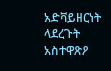አድቫይዘርነት ላደረጉት አስተዋጽዖ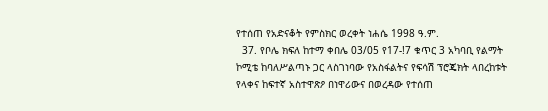የተሰጠ የአድናቆት የምስክር ወረቀት ነሐሴ 1998 ዓ.ም.
  37. የቦሌ ክፍለ ከተማ ቀበሌ 03/05 የ17-!7 ቁጥር 3 አካባቢ የልማት ኮሚቴ ከባለሥልጣኑ ጋር ላስገነባው የአስፋልትና የፍሳሽ ፕሮጄክት ላበረከቱት የላቀና ከፍተኛ አስተዋጽዖ በነዋሪውና በወረዳው የተሰጠ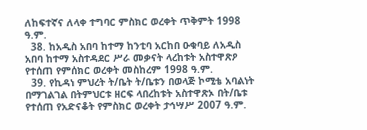ለከፍተኛና ለላቀ ተግባር ምስክር ወረቀት ጥቅምት 1998 ዓ.ም.
  38. ከአዲስ አበባ ከተማ ከንቲባ አርከበ ዑቁባይ ለአዲስ አበባ ከተማ አስተዳደር ሥራ መቃናት ላረከቱት አስተዋጽዖ የተሰጠ የምሰክር ወረቀት መስከረም 1998 ዓ.ም.
  39. የኪዳነ ምህረት ት/ቤት ት/ቤቱን በወላጅ ኮሚቴ አባልነት በማገልገል በትምህርቱ ዘርፍ ላበረከቱት አስተዋጽኦ በት/ቤቱ የተሰጠ የአድናቆት የምስክር ወረቀት ታኅሣሥ 2007 ዓ.ም.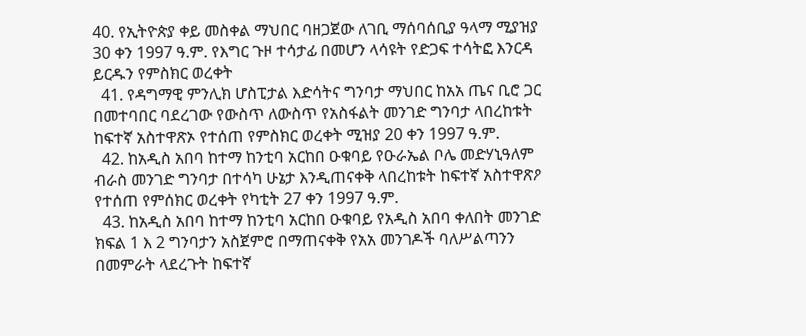40. የኢትዮጵያ ቀይ መስቀል ማህበር ባዘጋጀው ለገቢ ማሰባሰቢያ ዓላማ ሚያዝያ 30 ቀን 1997 ዓ.ም. የእግር ጉዞ ተሳታፊ በመሆን ላሳዩት የድጋፍ ተሳትፎ እንርዳ ይርዱን የምስክር ወረቀት
  41. የዳግማዊ ምንሊክ ሆስፒታል እድሳትና ግንባታ ማህበር ከአአ ጤና ቢሮ ጋር በመተባበር ባደረገው የውስጥ ለውስጥ የአስፋልት መንገድ ግንባታ ላበረከቱት ከፍተኛ አስተዋጽኦ የተሰጠ የምስክር ወረቀት ሚዝያ 20 ቀን 1997 ዓ.ም.
  42. ከአዲስ አበባ ከተማ ከንቲባ አርከበ ዑቁባይ የዑራኤል ቦሌ መድሃኒዓለም ብራስ መንገድ ግንባታ በተሳካ ሁኔታ እንዲጠናቀቅ ላበረከቱት ከፍተኛ አስተዋጽዖ የተሰጠ የምሰክር ወረቀት የካቲት 27 ቀን 1997 ዓ.ም.
  43. ከአዲስ አበባ ከተማ ከንቲባ አርከበ ዑቁባይ የአዲስ አበባ ቀለበት መንገድ ክፍል 1 እ 2 ግንባታን አስጀምሮ በማጠናቀቅ የአአ መንገዶች ባለሥልጣንን በመምራት ላደረጉት ከፍተኛ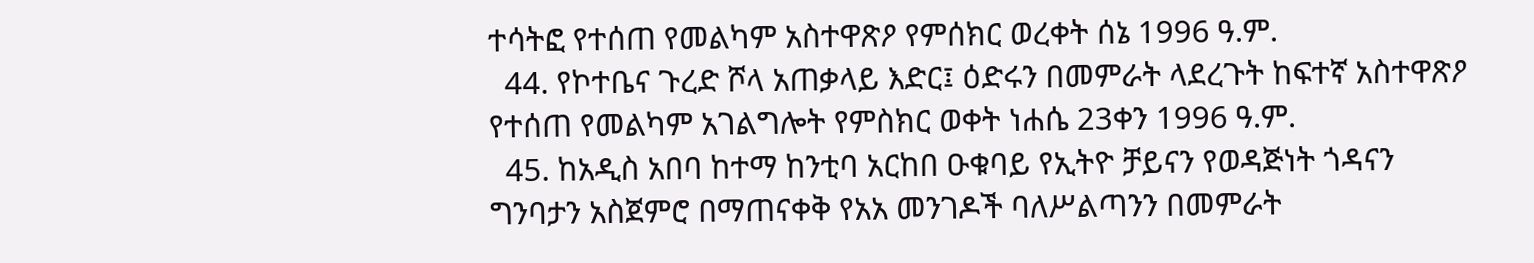ተሳትፎ የተሰጠ የመልካም አስተዋጽዖ የምሰክር ወረቀት ሰኔ 1996 ዓ.ም.
  44. የኮተቤና ጉረድ ሾላ አጠቃላይ እድር፤ ዕድሩን በመምራት ላደረጉት ከፍተኛ አስተዋጽዖ የተሰጠ የመልካም አገልግሎት የምስክር ወቀት ነሐሴ 23ቀን 1996 ዓ.ም.
  45. ከአዲስ አበባ ከተማ ከንቲባ አርከበ ዑቁባይ የኢትዮ ቻይናን የወዳጅነት ጎዳናን ግንባታን አስጀምሮ በማጠናቀቅ የአአ መንገዶች ባለሥልጣንን በመምራት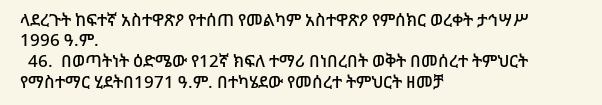ላደረጉት ከፍተኛ አስተዋጽዖ የተሰጠ የመልካም አስተዋጽዖ የምሰክር ወረቀት ታኅሣሥ 1996 ዓ.ም.
  46.  በወጣትነት ዕድሜው የ12ኛ ክፍለ ተማሪ በነበረበት ወቅት በመሰረተ ትምህርት የማስተማር ሂደትበ1971 ዓ.ም. በተካሄደው የመሰረተ ትምህርት ዘመቻ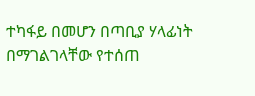ተካፋይ በመሆን በጣቢያ ሃላፊነት በማገልገላቸው የተሰጠ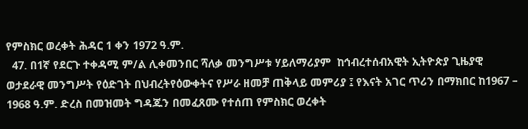የምስክር ወረቀት ሕዳር 1 ቀን 1972 ዓ.ም.
  47. በ1ኛ የደርጉ ተቀዳሚ ም/ል ሊቀመንበር ሻለቃ መንግሥቱ ሃይለማሪያም  ከኅብረተሰብአዊት ኢትዮጵያ ጊዜያዊ ወታደራዊ መንግሥት የዕድገት በህብረትየዕውቀትና የሥራ ዘመቻ ጠቅላይ መምሪያ ፤ የእናት አገር ጥሪን በማክበር ከ1967 – 1968 ዓ.ም. ድረስ በመዝመት ግዳጁን በመፈጸሙ የተሰጠ የምስክር ወረቀት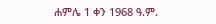ሐምሌ 1 ቀን 1968 ዓ.ም.